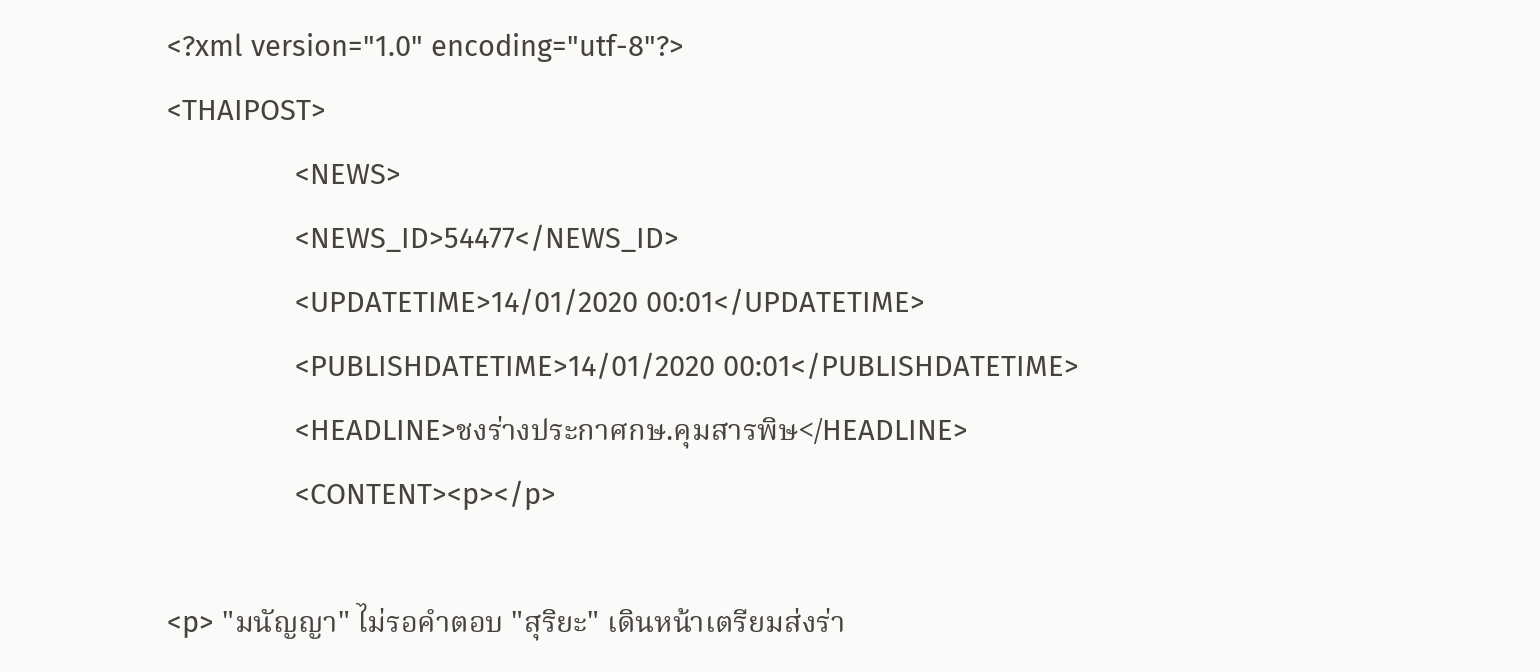<?xml version="1.0" encoding="utf-8"?>
<THAIPOST>
                <NEWS>
                <NEWS_ID>54477</NEWS_ID>
                <UPDATETIME>14/01/2020 00:01</UPDATETIME>
                <PUBLISHDATETIME>14/01/2020 00:01</PUBLISHDATETIME>
                <HEADLINE>ชงร่างประกาศกษ.คุมสารพิษ</HEADLINE>
                <CONTENT><p></p>

<p> "มนัญญา" ไม่รอคำตอบ "สุริยะ" เดินหน้าเตรียมส่งร่า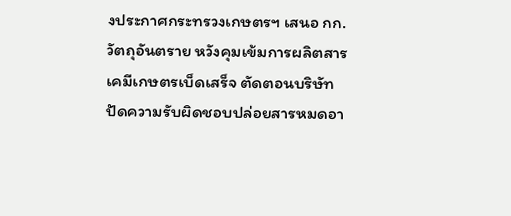งประกาศกระทรวงเกษตรฯ เสนอ กก.วัตถุอันตราย หวังคุมเข้มการผลิตสารเคมีเกษตรเบ็ดเสร็จ ตัดตอนบริษัทปัดความรับผิดชอบปล่อยสารหมดอา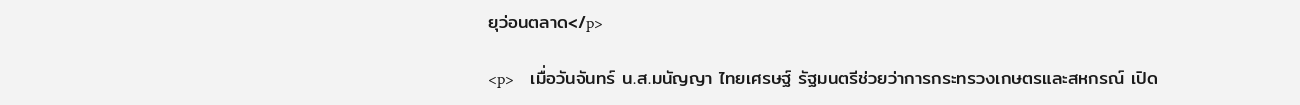ยุว่อนตลาด</p>

<p>    เมื่อวันจันทร์ น.ส.มนัญญา ไทยเศรษฐ์ รัฐมนตรีช่วยว่าการกระทรวงเกษตรและสหกรณ์ เปิด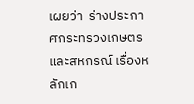เผยว่า  ร่างประกาศกระทรวงเกษตรและสหกรณ์ เรื่องหลักเก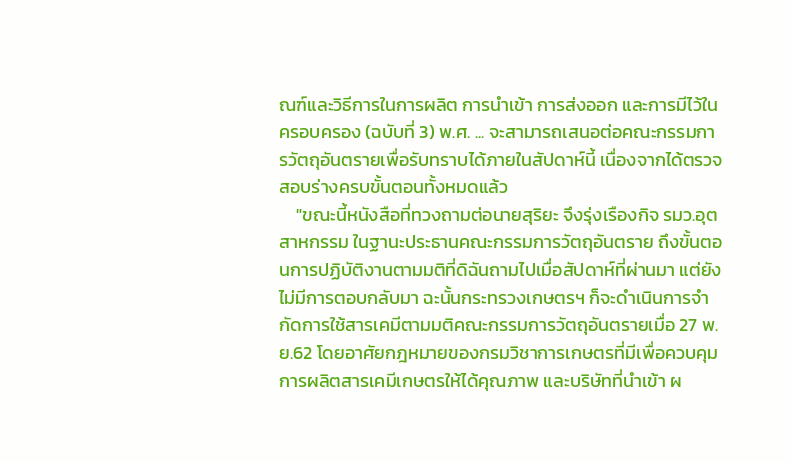ณฑ์และวิธีการในการผลิต การนำเข้า การส่งออก และการมีไว้ในครอบครอง (ฉบับที่ 3) พ.ศ. ... จะสามารถเสนอต่อคณะกรรมการวัตถุอันตรายเพื่อรับทราบได้ภายในสัปดาห์นี้ เนื่องจากได้ตรวจสอบร่างครบขั้นตอนทั้งหมดแล้ว
    "ขณะนี้หนังสือที่ทวงถามต่อนายสุริยะ จึงรุ่งเรืองกิจ รมว.อุตสาหกรรม ในฐานะประธานคณะกรรมการวัตถุอันตราย ถึงขั้นตอนการปฏิบัติงานตามมติที่ดิฉันถามไปเมื่อสัปดาห์ที่ผ่านมา แต่ยังไม่มีการตอบกลับมา ฉะนั้นกระทรวงเกษตรฯ ก็จะดำเนินการจำกัดการใช้สารเคมีตามมติคณะกรรมการวัตถุอันตรายเมื่อ 27 พ.ย.62 โดยอาศัยกฎหมายของกรมวิชาการเกษตรที่มีเพื่อควบคุมการผลิตสารเคมีเกษตรให้ได้คุณภาพ และบริษัทที่นำเข้า ผ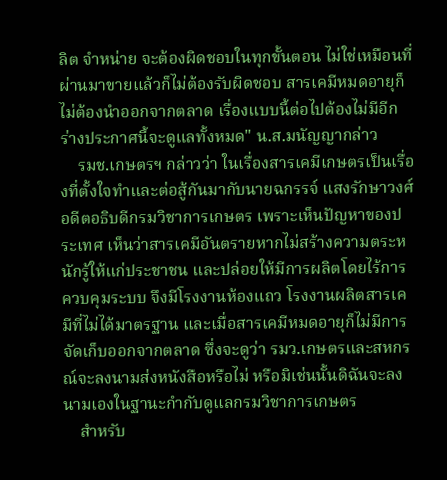ลิต จำหน่าย จะต้องผิดชอบในทุกขั้นตอน ไม่ใช่เหมือนที่ผ่านมาขายแล้วก็ไม่ต้องรับผิดชอบ สารเคมีหมดอายุก็ไม่ต้องนำออกจากตลาด เรื่องแบบนี้ต่อไปต้องไม่มีอีก ร่างประกาศนี้จะดูแลทั้งหมด" น.ส.มนัญญากล่าว
    รมช.เกษตรฯ กล่าวว่า ในเรื่องสารเคมีเกษตรเป็นเรื่องที่ตั้งใจทำและต่อสู้กันมากับนายฉกรรจ์ แสงรักษาวงศ์ อดีตอธิบดีกรมวิชาการเกษตร เพราะเห็นปัญหาของประเทศ เห็นว่าสารเคมีอันตรายหากไม่สร้างความตระหนักรู้ให้แก่ประชาชน และปล่อยให้มีการผลิตโดยไร้การควบคุมระบบ จึงมีโรงงานห้องแถว โรงงานผลิตสารเคมีที่ไม่ได้มาตรฐาน และเมื่อสารเคมีหมดอายุก็ไม่มีการจัดเก็บออกจากตลาด ซึ่งจะดูว่า รมว.เกษตรและสหกรณ์จะลงนามส่งหนังสือหรือไม่ หรือมิเช่นนั้นดิฉันจะลงนามเองในฐานะกำกับดูแลกรมวิชาการเกษตร
    สำหรับ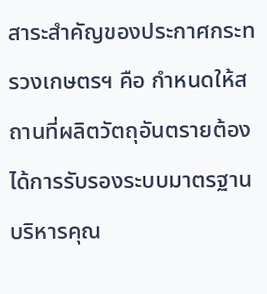สาระสำคัญของประกาศกระทรวงเกษตรฯ คือ กำหนดให้สถานที่ผลิตวัตถุอันตรายต้องได้การรับรองระบบมาตรฐานบริหารคุณ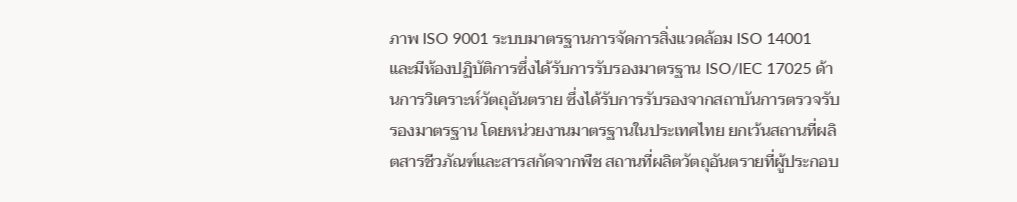ภาพ ISO 9001 ระบบมาตรฐานการจัดการสิ่งแวดล้อม ISO 14001 และมีห้องปฏิบัติการซึ่งได้รับการรับรองมาตรฐาน ISO/IEC 17025 ด้านการวิเคราะห์วัตถุอันตราย ซึ่งได้รับการรับรองจากสถาบันการตรวจรับรองมาตรฐาน โดยหน่วยงานมาตรฐานในประเทศไทย ยกเว้นสถานที่ผลิตสารชีวภัณฑ์และสารสกัดจากพืช สถานที่ผลิตวัตถุอันตรายที่ผู้ประกอบ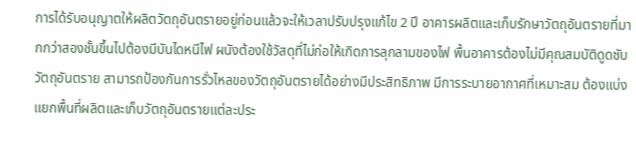การได้รับอนุญาตให้ผลิตวัตถุอันตรายอยู่ก่อนแล้วจะให้เวลาปรับปรุงแก้ไข 2 ปี อาคารผลิตและเก็บรักษาวัตถุอันตรายที่มากกว่าสองชั้นขึ้นไปต้องมีบันไดหนีไฟ ผนังต้องใช้วัสดุที่ไม่ก่อให้เกิดการลุกลามของไฟ พื้นอาคารต้องไม่มีคุณสมบัติดูดซับวัตถุอันตราย สามารถป้องกันการรั่วไหลของวัตถุอันตรายได้อย่างมีประสิทธิภาพ มีการระบายอากาศที่เหมาะสม ต้องแบ่งแยกพื้นที่ผลิตและเก็บวัตถุอันตรายแต่ละประ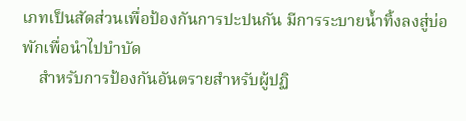เภทเป็นสัดส่วนเพื่อป้องกันการปะปนกัน มีการระบายน้ำทิ้งลงสู่บ่อพักเพื่อนำไปบำบัด
    สำหรับการป้องกันอันตรายสำหรับผู้ปฏิ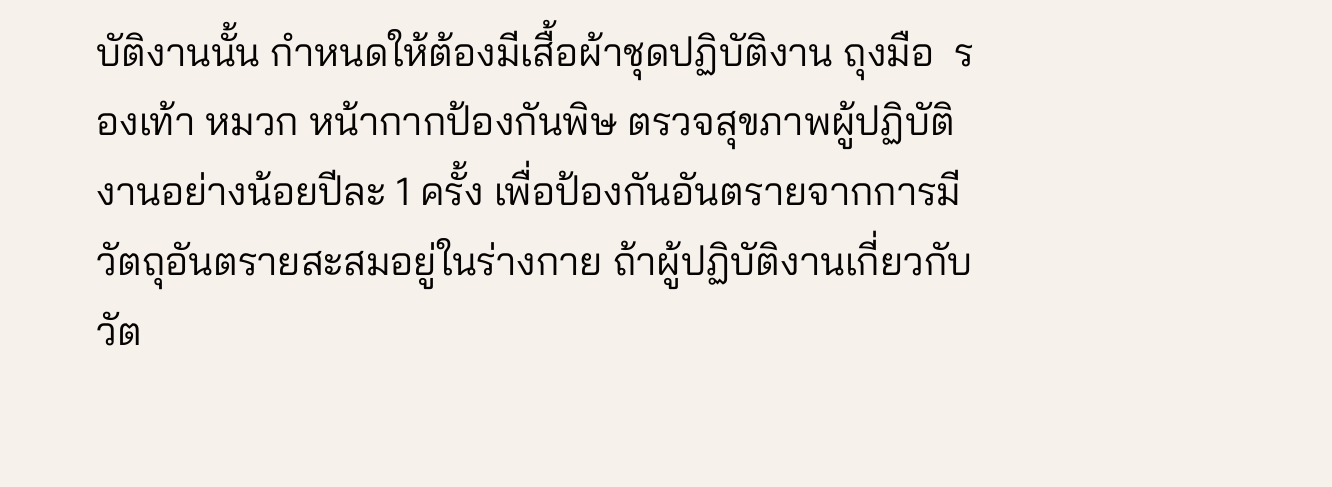บัติงานนั้น กำหนดให้ต้องมีเสื้อผ้าชุดปฏิบัติงาน ถุงมือ  รองเท้า หมวก หน้ากากป้องกันพิษ ตรวจสุขภาพผู้ปฏิบัติงานอย่างน้อยปีละ 1 ครั้ง เพื่อป้องกันอันตรายจากการมีวัตถุอันตรายสะสมอยู่ในร่างกาย ถ้าผู้ปฏิบัติงานเกี่ยวกับวัต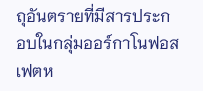ถุอันตรายที่มีสารประกอบในกลุ่มออร์กาโนฟอสเฟตห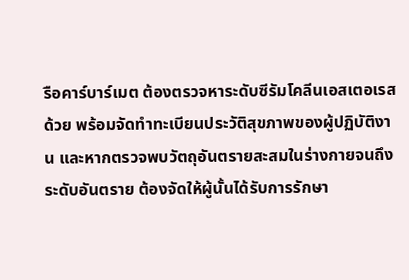รือคาร์บาร์เมต ต้องตรวจหาระดับซีรัมโคลีนเอสเตอเรสด้วย พร้อมจัดทำทะเบียนประวัติสุขภาพของผู้ปฏิบัติงาน และหากตรวจพบวัตถุอันตรายสะสมในร่างกายจนถึงระดับอันตราย ต้องจัดให้ผู้นั้นได้รับการรักษา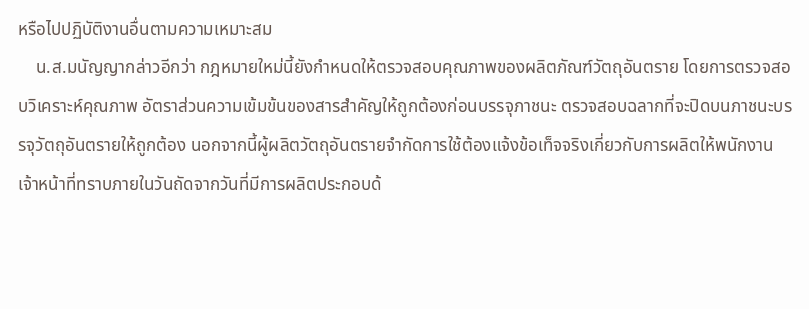หรือไปปฏิบัติงานอื่นตามความเหมาะสม
    น.ส.มนัญญากล่าวอีกว่า กฎหมายใหม่นี้ยังกำหนดให้ตรวจสอบคุณภาพของผลิตภัณฑ์วัตถุอันตราย โดยการตรวจสอบวิเคราะห์คุณภาพ อัตราส่วนความเข้มข้นของสารสำคัญให้ถูกต้องก่อนบรรจุภาชนะ ตรวจสอบฉลากที่จะปิดบนภาชนะบรรจุวัตถุอันตรายให้ถูกต้อง นอกจากนี้ผู้ผลิตวัตถุอันตรายจำกัดการใช้ต้องแจ้งข้อเท็จจริงเกี่ยวกับการผลิตให้พนักงาน เจ้าหน้าที่ทราบภายในวันถัดจากวันที่มีการผลิตประกอบด้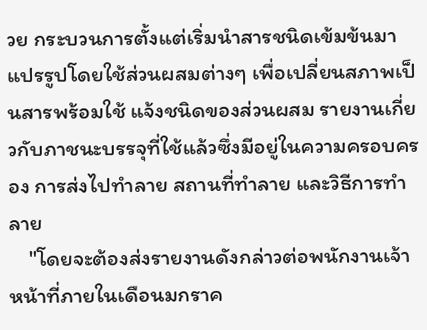วย กระบวนการตั้งแต่เริ่มนำสารชนิดเข้มข้นมาแปรรูปโดยใช้ส่วนผสมต่างๆ เพื่อเปลี่ยนสภาพเป็นสารพร้อมใช้ แจ้งชนิดของส่วนผสม รายงานเกี่ยวกับภาชนะบรรจุที่ใช้แล้วซึ่งมีอยู่ในความครอบครอง การส่งไปทำลาย สถานที่ทำลาย และวิธีการทำลาย
    "โดยจะต้องส่งรายงานดังกล่าวต่อพนักงานเจ้าหน้าที่ภายในเดือนมกราค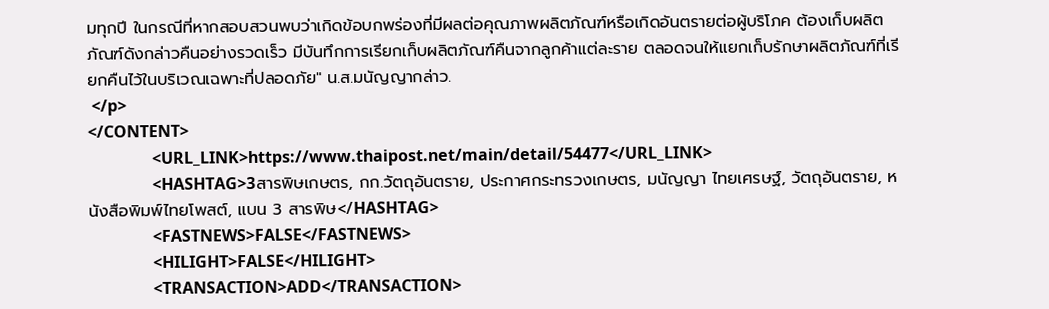มทุกปี ในกรณีที่หากสอบสวนพบว่าเกิดข้อบกพร่องที่มีผลต่อคุณภาพผลิตภัณฑ์หรือเกิดอันตรายต่อผู้บริโภค ต้องเก็บผลิตภัณฑ์ดังกล่าวคืนอย่างรวดเร็ว มีบันทึกการเรียกเก็บผลิตภัณฑ์คืนจากลูกค้าแต่ละราย ตลอดจนให้แยกเก็บรักษาผลิตภัณฑ์ที่เรียกคืนไว้ในบริเวณเฉพาะที่ปลอดภัย" น.ส.มนัญญากล่าว.
 </p>
</CONTENT>
                <URL_LINK>https://www.thaipost.net/main/detail/54477</URL_LINK>
                <HASHTAG>3สารพิษเกษตร, กก.วัตถุอันตราย, ประกาศกระทรวงเกษตร, มนัญญา ไทยเศรษฐ์, วัตถุอันตราย, หนังสือพิมพ์ไทยโพสต์, แบน 3 สารพิษ</HASHTAG>
                <FASTNEWS>FALSE</FASTNEWS>
                <HILIGHT>FALSE</HILIGHT>
                <TRANSACTION>ADD</TRANSACTION>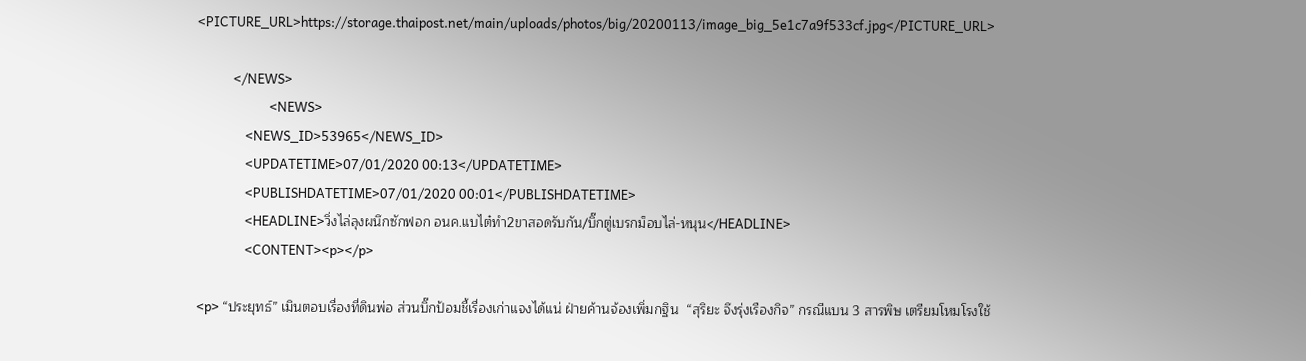<PICTURE_URL>https://storage.thaipost.net/main/uploads/photos/big/20200113/image_big_5e1c7a9f533cf.jpg</PICTURE_URL>

            </NEWS>
                        <NEWS>
                <NEWS_ID>53965</NEWS_ID>
                <UPDATETIME>07/01/2020 00:13</UPDATETIME>
                <PUBLISHDATETIME>07/01/2020 00:01</PUBLISHDATETIME>
                <HEADLINE>วิ่งไล่ลุงผนึกซักฟอก อนค.แบไต๋ทำ2ขาสอดรับกัน/บิ๊กตู่เบรกม็อบไล่-หนุน</HEADLINE>
                <CONTENT><p></p>

<p> “ประยุทธ์” เมินตอบเรื่องที่ดินพ่อ ส่วนบิ๊กป้อมชี้เรื่องเก่าแจงได้แน่ ฝ่ายค้านจ้องเพิ่มกฐิน  “สุริยะ จึงรุ่งเรืองกิจ” กรณีแบน 3 สารพิษ เตรียมโหมโรงใช้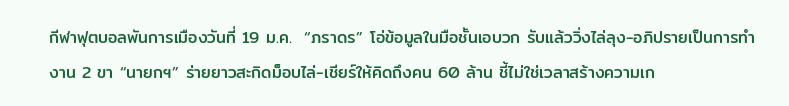กีฬาฟุตบอลพันการเมืองวันที่ 19 ม.ค.  “ภราดร” โอ่ข้อมูลในมือชั้นเอบวก รับแล้ววิ่งไล่ลุง-อภิปรายเป็นการทำงาน 2 ขา “นายกฯ” ร่ายยาวสะกิดม็อบไล่-เชียร์ให้คิดถึงคน 60 ล้าน ชี้ไม่ใช่เวลาสร้างความเก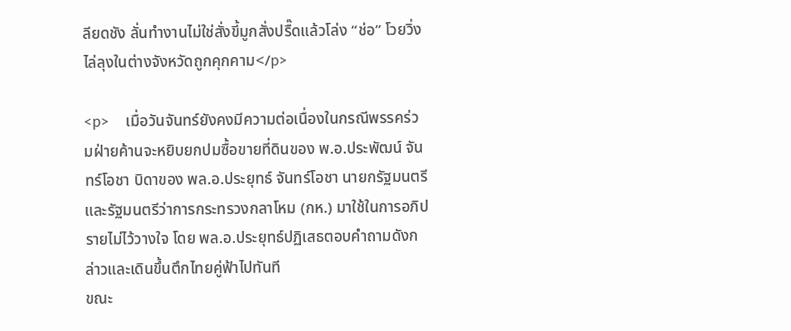ลียดชัง ลั่นทำงานไม่ใช่สั่งขี้มูกสั่งปรื๊ดแล้วโล่ง “ช่อ” โวยวิ่งไล่ลุงในต่างจังหวัดถูกคุกคาม</p>

<p>    เมื่อวันจันทร์ยังคงมีความต่อเนื่องในกรณีพรรคร่วมฝ่ายค้านจะหยิบยกปมซื้อขายที่ดินของ พ.อ.ประพัฒน์ จันทร์โอชา บิดาของ พล.อ.ประยุทธ์ จันทร์โอชา นายกรัฐมนตรีและรัฐมนตรีว่าการกระทรวงกลาโหม (กห.) มาใช้ในการอภิปรายไม่ไว้วางใจ โดย พล.อ.ประยุทธ์ปฏิเสธตอบคำถามดังกล่าวและเดินขึ้นตึกไทยคู่ฟ้าไปทันที
ขณะ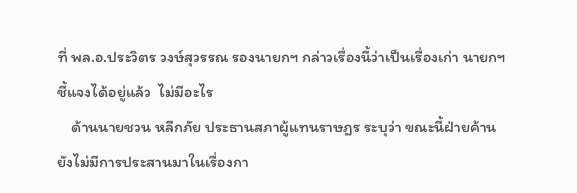ที่ พล.อ.ประวิตร วงษ์สุวรรณ รองนายกฯ กล่าวเรื่องนี้ว่าเป็นเรื่องเก่า นายกฯ ชี้แจงได้อยู่แล้ว  ไม่มีอะไร
    ด้านนายชวน หลีกภัย ประธานสภาผู้แทนราษฎร ระบุว่า ขณะนี้ฝ่ายค้านยังไม่มีการประสานมาในเรื่องกา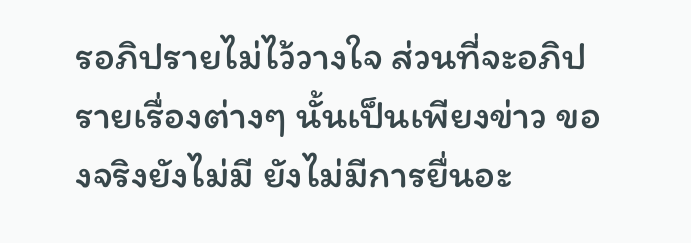รอภิปรายไม่ไว้วางใจ ส่วนที่จะอภิปรายเรื่องต่างๆ นั้นเป็นเพียงข่าว ของจริงยังไม่มี ยังไม่มีการยื่นอะ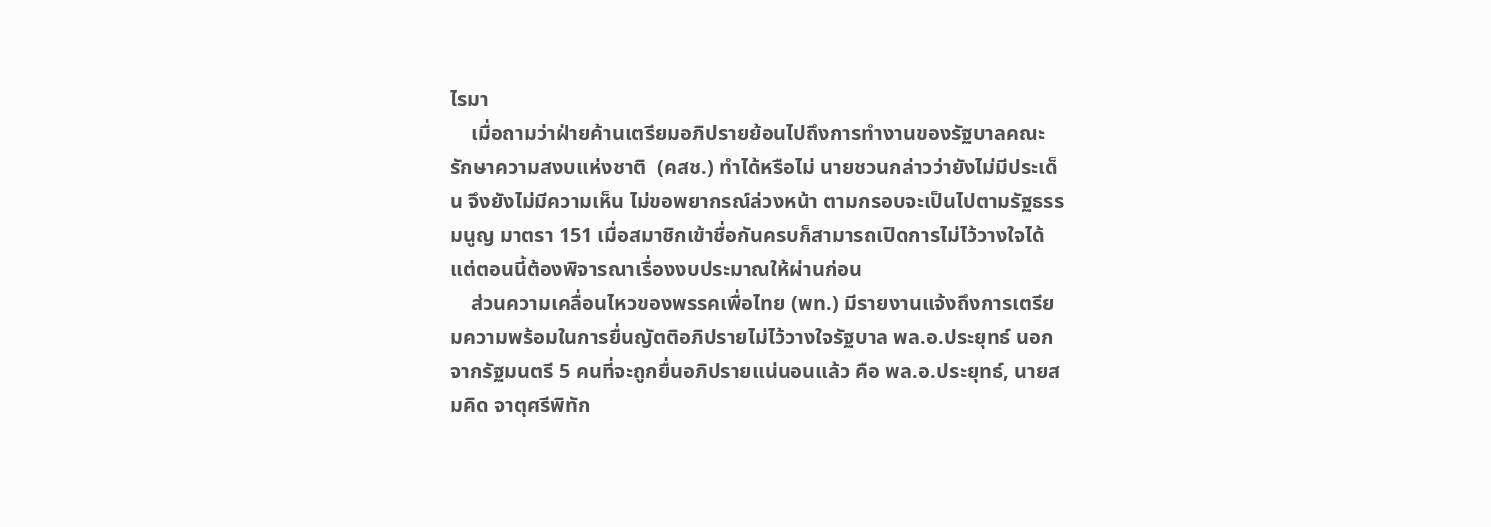ไรมา
    เมื่อถามว่าฝ่ายค้านเตรียมอภิปรายย้อนไปถึงการทำงานของรัฐบาลคณะรักษาความสงบแห่งชาติ  (คสช.) ทำได้หรือไม่ นายชวนกล่าวว่ายังไม่มีประเด็น จึงยังไม่มีความเห็น ไม่ขอพยากรณ์ล่วงหน้า ตามกรอบจะเป็นไปตามรัฐธรรมนูญ มาตรา 151 เมื่อสมาชิกเข้าชื่อกันครบก็สามารถเปิดการไม่ไว้วางใจได้  แต่ตอนนี้ต้องพิจารณาเรื่องงบประมาณให้ผ่านก่อน
    ส่วนความเคลื่อนไหวของพรรคเพื่อไทย (พท.) มีรายงานแจ้งถึงการเตรียมความพร้อมในการยื่นญัตติอภิปรายไม่ไว้วางใจรัฐบาล พล.อ.ประยุทธ์ นอกจากรัฐมนตรี 5 คนที่จะถูกยื่นอภิปรายแน่นอนแล้ว คือ พล.อ.ประยุทธ์, นายสมคิด จาตุศรีพิทัก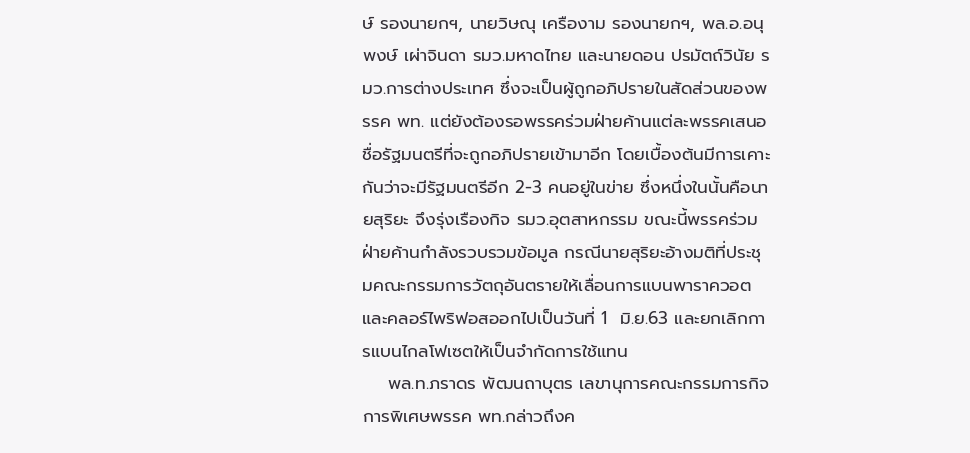ษ์ รองนายกฯ, นายวิษณุ เครืองาม รองนายกฯ, พล.อ.อนุพงษ์ เผ่าจินดา รมว.มหาดไทย และนายดอน ปรมัตถ์วินัย รมว.การต่างประเทศ ซึ่งจะเป็นผู้ถูกอภิปรายในสัดส่วนของพรรค พท. แต่ยังต้องรอพรรคร่วมฝ่ายค้านแต่ละพรรคเสนอชื่อรัฐมนตรีที่จะถูกอภิปรายเข้ามาอีก โดยเบื้องต้นมีการเคาะกันว่าจะมีรัฐมนตรีอีก 2-3 คนอยู่ในข่าย ซึ่งหนึ่งในนั้นคือนายสุริยะ จึงรุ่งเรืองกิจ รมว.อุตสาหกรรม ขณะนี้พรรคร่วมฝ่ายค้านกำลังรวบรวมข้อมูล กรณีนายสุริยะอ้างมติที่ประชุมคณะกรรมการวัตถุอันตรายให้เลื่อนการแบนพาราควอตและคลอร์ไพริฟอสออกไปเป็นวันที่ 1  มิ.ย.63 และยกเลิกการแบนไกลโฟเซตให้เป็นจำกัดการใช้แทน
    พล.ท.ภราดร พัฒนถาบุตร เลขานุการคณะกรรมการกิจการพิเศษพรรค พท.กล่าวถึงค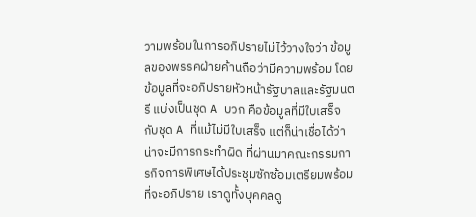วามพร้อมในการอภิปรายไม่ไว้วางใจว่า ข้อมูลของพรรคฝ่ายค้านถือว่ามีความพร้อม โดยข้อมูลที่จะอภิปรายหัวหน้ารัฐบาลและรัฐมนตรี แบ่งเป็นชุด A บวก คือข้อมูลที่มีใบเสร็จ กับชุด A ที่แม้ไม่มีใบเสร็จ แต่ก็น่าเชื่อได้ว่าน่าจะมีการกระทำผิด ที่ผ่านมาคณะกรรมการกิจการพิเศษได้ประชุมซักซ้อมเตรียมพร้อมที่จะอภิปราย เราดูทั้งบุคคลดู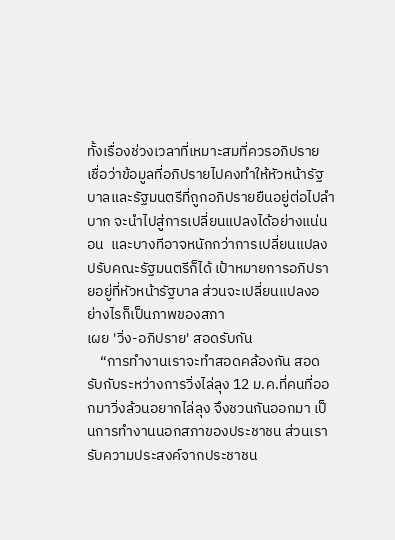ทั้งเรื่องช่วงเวลาที่เหมาะสมที่ควรอภิปราย เชื่อว่าข้อมูลที่อภิปรายไปคงทำให้หัวหน้ารัฐบาลและรัฐมนตรีที่ถูกอภิปรายยืนอยู่ต่อไปลำบาก จะนำไปสู่การเปลี่ยนแปลงได้อย่างแน่นอน  และบางทีอาจหนักกว่าการเปลี่ยนแปลงปรับคณะรัฐมนตรีก็ได้ เป้าหมายการอภิปรายอยู่ที่หัวหน้ารัฐบาล ส่วนจะเปลี่ยนแปลงอย่างไรก็เป็นภาพของสภา
เผย 'วิ่ง-อภิปราย' สอดรับกัน
    “การทำงานเราจะทำสอดคล้องกัน สอดรับกับระหว่างการวิ่งไล่ลุง 12 ม.ค.ที่คนที่ออกมาวิ่งล้วนอยากไล่ลุง จึงชวนกันออกมา เป็นการทำงานนอกสภาของประชาชน ส่วนเรารับความประสงค์จากประชาชน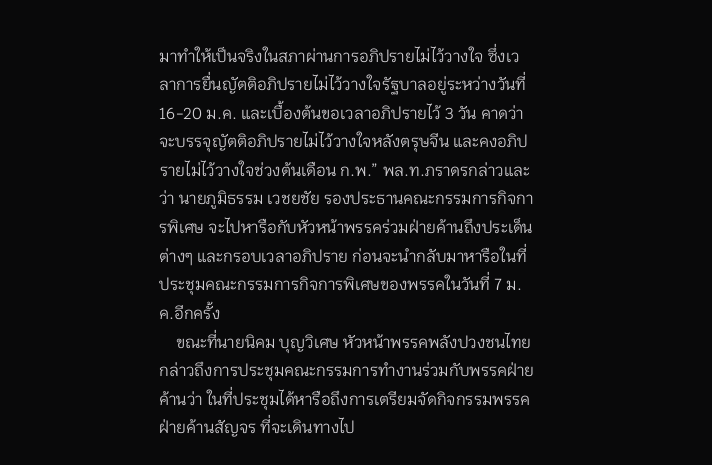มาทำให้เป็นจริงในสภาผ่านการอภิปรายไม่ไว้วางใจ ซึ่งเวลาการยื่นญัตติอภิปรายไม่ไว้วางใจรัฐบาลอยู่ระหว่างวันที่ 16-20 ม.ค. และเบื้องต้นขอเวลาอภิปรายไว้ 3 วัน คาดว่าจะบรรจุญัตติอภิปรายไม่ไว้วางใจหลังตรุษจีน และคงอภิปรายไม่ไว้วางใจช่วงต้นเดือน ก.พ.” พล.ท.ภราดรกล่าวและว่า นายภูมิธรรม เวชยชัย รองประธานคณะกรรมการกิจการพิเศษ จะไปหารือกับหัวหน้าพรรคร่วมฝ่ายค้านถึงประเด็นต่างๆ และกรอบเวลาอภิปราย ก่อนจะนำกลับมาหารือในที่ประชุมคณะกรรมการกิจการพิเศษของพรรคในวันที่ 7 ม.ค.อีกครั้ง
    ขณะที่นายนิคม บุญวิเศษ หัวหน้าพรรคพลังปวงชนไทย กล่าวถึงการประชุมคณะกรรมการทำงานร่วมกับพรรคฝ่ายค้านว่า ในที่ประชุมได้หารือถึงการเตรียมจัดกิจกรรมพรรคฝ่ายค้านสัญจร ที่จะเดินทางไป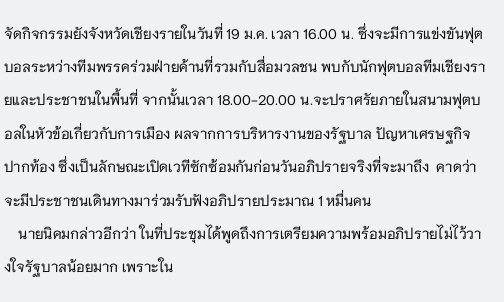จัดกิจกรรมยังจังหวัดเชียงรายในวันที่ 19 ม.ค. เวลา 16.00 น. ซึ่งจะมีการแข่งขันฟุตบอลระหว่างทีมพรรคร่วมฝ่ายค้านที่รวมกับสื่อมวลชน พบกับนักฟุตบอลทีมเชียงรายและประชาชนในพื้นที่ จากนั้นเวลา 18.00-20.00 น.จะปราศรัยภายในสนามฟุตบอลในหัวข้อเกี่ยวกับการเมือง ผลจากการบริหารงานของรัฐบาล ปัญหาเศรษฐกิจปากท้อง ซึ่งเป็นลักษณะเปิดเวทีซักซ้อมกันก่อนวันอภิปรายจริงที่จะมาถึง  คาดว่าจะมีประชาชนเดินทางมาร่วมรับฟังอภิปรายประมาณ 1 หมื่นคน
    นายนิคมกล่าวอีกว่า ในที่ประชุมได้พูดถึงการเตรียมความพร้อมอภิปรายไม่ไว้วางใจรัฐบาลน้อยมาก เพราะใน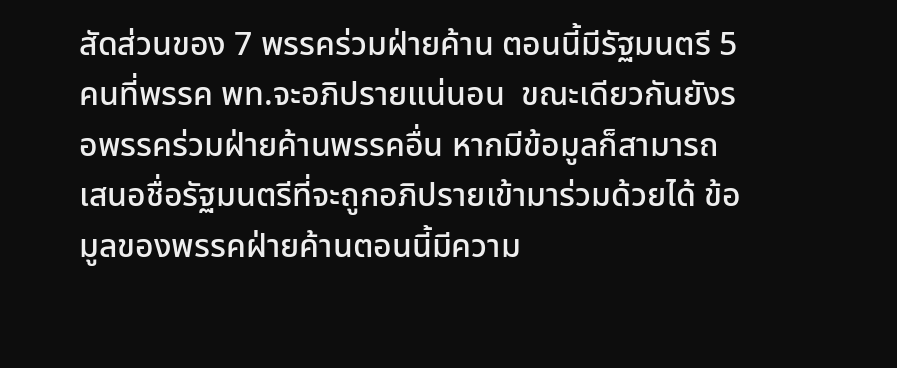สัดส่วนของ 7 พรรคร่วมฝ่ายค้าน ตอนนี้มีรัฐมนตรี 5 คนที่พรรค พท.จะอภิปรายแน่นอน  ขณะเดียวกันยังรอพรรคร่วมฝ่ายค้านพรรคอื่น หากมีข้อมูลก็สามารถเสนอชื่อรัฐมนตรีที่จะถูกอภิปรายเข้ามาร่วมด้วยได้ ข้อมูลของพรรคฝ่ายค้านตอนนี้มีความ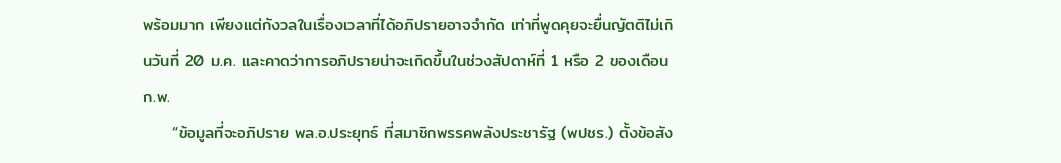พร้อมมาก เพียงแต่กังวลในเรื่องเวลาที่ได้อภิปรายอาจจำกัด เท่าที่พูดคุยจะยื่นญัตติไม่เกินวันที่ 20 ม.ค. และคาดว่าการอภิปรายน่าจะเกิดขึ้นในช่วงสัปดาห์ที่ 1 หรือ 2 ของเดือน ก.พ.
     “ข้อมูลที่จะอภิปราย พล.อ.ประยุทธ์ ที่สมาชิกพรรคพลังประชารัฐ (พปชร.) ตั้งข้อสัง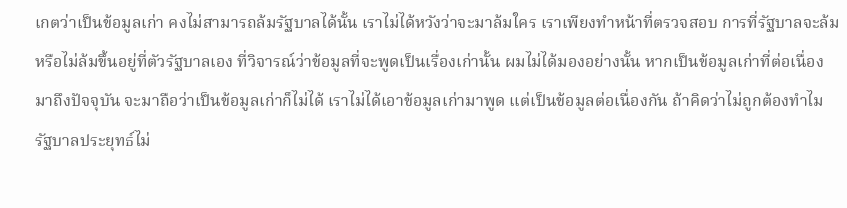เกตว่าเป็นข้อมูลเก่า คงไม่สามารถล้มรัฐบาลได้นั้น เราไม่ได้หวังว่าจะมาล้มใคร เราเพียงทำหน้าที่ตรวจสอบ การที่รัฐบาลจะล้มหรือไม่ล้มขึ้นอยู่ที่ตัวรัฐบาลเอง ที่วิจารณ์ว่าข้อมูลที่จะพูดเป็นเรื่องเก่านั้น ผมไม่ได้มองอย่างนั้น หากเป็นข้อมูลเก่าที่ต่อเนื่องมาถึงปัจจุบัน จะมาถือว่าเป็นข้อมูลเก่าก็ไม่ได้ เราไม่ได้เอาข้อมูลเก่ามาพูด แต่เป็นข้อมูลต่อเนื่องกัน ถ้าคิดว่าไม่ถูกต้องทำไมรัฐบาลประยุทธ์ไม่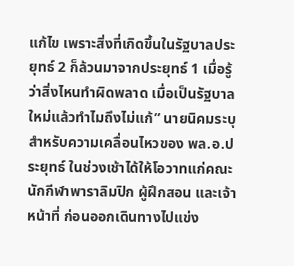แก้ไข เพราะสิ่งที่เกิดขึ้นในรัฐบาลประยุทธ์ 2 ก็ล้วนมาจากประยุทธ์ 1 เมื่อรู้ว่าสิ่งไหนทำผิดพลาด เมื่อเป็นรัฐบาลใหม่แล้วทำไมถึงไม่แก้” นายนิคมระบุ
สำหรับความเคลื่อนไหวของ พล.อ.ประยุทธ์ ในช่วงเช้าได้ให้โอวาทแก่คณะนักกีฬาพาราลิมปิก ผู้ฝึกสอน และเจ้าหน้าที่ ก่อนออกเดินทางไปแข่ง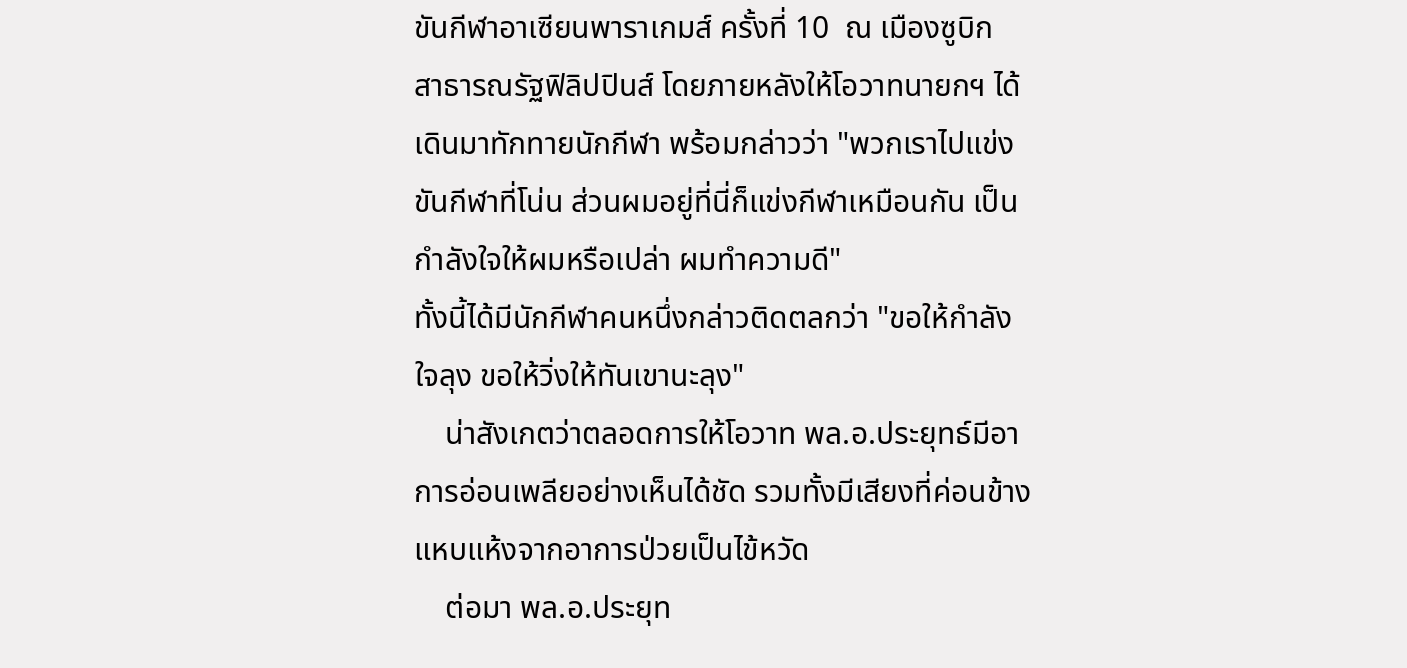ขันกีฬาอาเซียนพาราเกมส์ ครั้งที่ 10  ณ เมืองซูบิก  สาธารณรัฐฟิลิปปินส์ โดยภายหลังให้โอวาทนายกฯ ได้เดินมาทักทายนักกีฬา พร้อมกล่าวว่า "พวกเราไปแข่งขันกีฬาที่โน่น ส่วนผมอยู่ที่นี่ก็แข่งกีฬาเหมือนกัน เป็นกำลังใจให้ผมหรือเปล่า ผมทำความดี"
ทั้งนี้ได้มีนักกีฬาคนหนึ่งกล่าวติดตลกว่า "ขอให้กำลังใจลุง ขอให้วิ่งให้ทันเขานะลุง"
    น่าสังเกตว่าตลอดการให้โอวาท พล.อ.ประยุทธ์มีอาการอ่อนเพลียอย่างเห็นได้ชัด รวมทั้งมีเสียงที่ค่อนข้างแหบแห้งจากอาการป่วยเป็นไข้หวัด
    ต่อมา พล.อ.ประยุท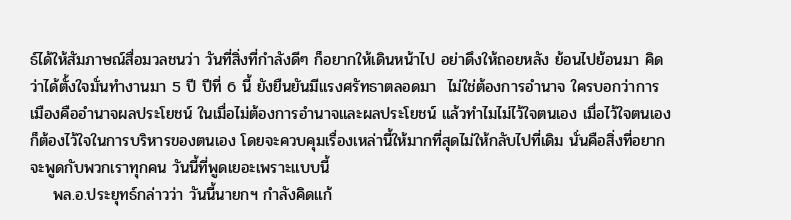ธ์ได้ให้สัมภาษณ์สื่อมวลชนว่า วันที่สิ่งที่กำลังดีๆ ก็อยากให้เดินหน้าไป อย่าดึงให้ถอยหลัง ย้อนไปย้อนมา คิดว่าได้ตั้งใจมั่นทำงานมา 5 ปี ปีที่ 6 นี้ ยังยืนยันมีแรงศรัทธาตลอดมา  ไม่ใช่ต้องการอำนาจ ใครบอกว่าการเมืองคืออำนาจผลประโยชน์ ในเมื่อไม่ต้องการอำนาจและผลประโยชน์ แล้วทำไมไม่ไว้ใจตนเอง เมื่อไว้ใจตนเองก็ต้องไว้ใจในการบริหารของตนเอง โดยจะควบคุมเรื่องเหล่านี้ให้มากที่สุดไม่ให้กลับไปที่เดิม นั่นคือสิ่งที่อยากจะพูดกับพวกเราทุกคน วันนี้ที่พูดเยอะเพราะแบบนี้
    พล.อ.ประยุทธ์กล่าวว่า วันนี้นายกฯ กำลังคิดแก้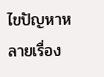ไขปัญหาหลายเรื่อง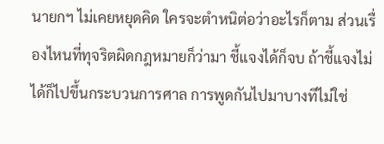นายกฯ ไม่เคยหยุดคิด ใครจะตำหนิต่อว่าอะไรก็ตาม ส่วนเรื่องไหนที่ทุจริตผิดกฎหมายก็ว่ามา ชี้แจงได้ก็จบ ถ้าชี้แจงไม่ได้ก็ไปขึ้นกระบวนการศาล การพูดกันไปมาบางทีไม่ใช่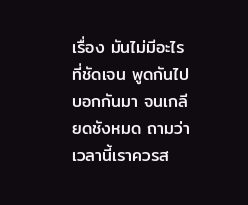เรื่อง มันไม่มีอะไรที่ชัดเจน พูดกันไปบอกกันมา จนเกลียดชังหมด ถามว่าเวลานี้เราควรส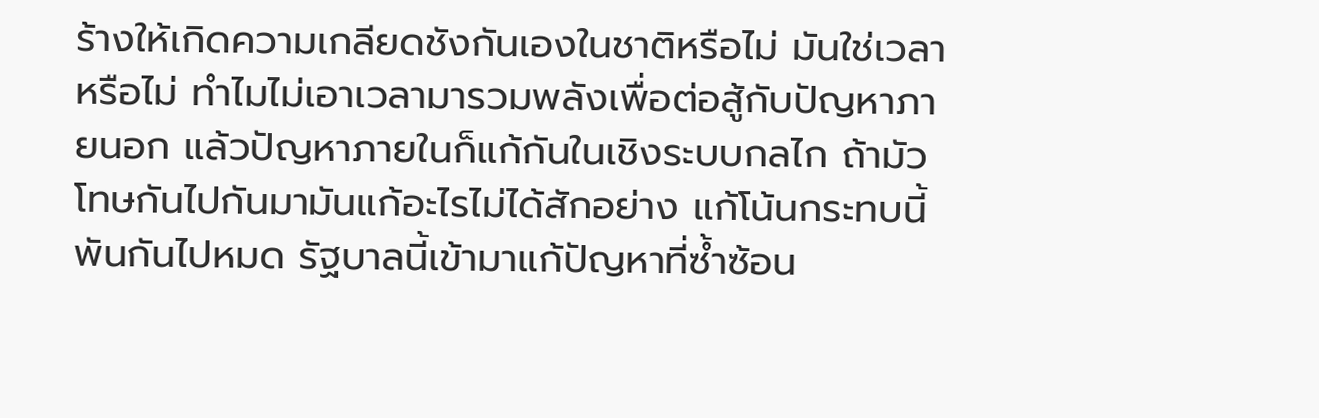ร้างให้เกิดความเกลียดชังกันเองในชาติหรือไม่ มันใช่เวลาหรือไม่ ทำไมไม่เอาเวลามารวมพลังเพื่อต่อสู้กับปัญหาภายนอก แล้วปัญหาภายในก็แก้กันในเชิงระบบกลไก ถ้ามัวโทษกันไปกันมามันแก้อะไรไม่ได้สักอย่าง แก้โน้นกระทบนี้ พันกันไปหมด รัฐบาลนี้เข้ามาแก้ปัญหาที่ซ้ำซ้อน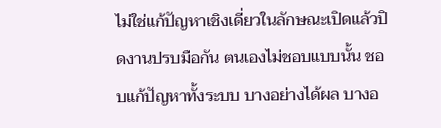ไม่ใช่แก้ปัญหาเชิงเดี่ยวในลักษณะเปิดแล้วปิดงานปรบมือกัน ตนเองไม่ชอบแบบนั้น ชอบแก้ปัญหาทั้งระบบ บางอย่างได้ผล บางอ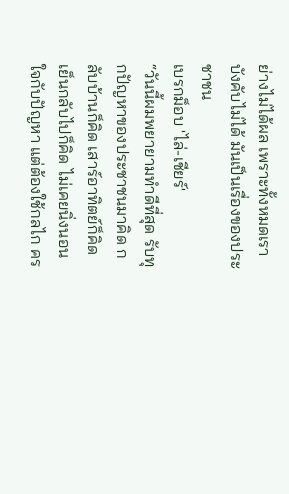ย่างไม่ได้ผล เพราะทั้งหมดเราบังคับไม่ได้ มันเป็นเรื่องของประชาชน
เบรกม็อบ 'ไล่-เชียร์'
“วันนี้ผมพยายามทำดีที่สุด รับทุกปัญหาของประชาชนมาคิด กลับบ้านก็คิด เสาร์อาทิตย์ก็คิด เย็นกลับไปก็คิด ไม่เคยนิ่งนอนใจกับปัญหา แต่ต้องใช้กลไก คร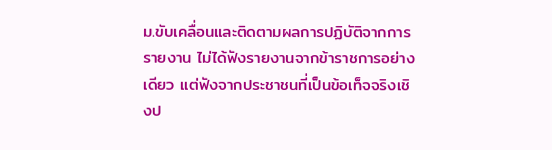ม.ขับเคลื่อนและติดตามผลการปฏิบัติจากการรายงาน ไม่ได้ฟังรายงานจากข้าราชการอย่างเดียว แต่ฟังจากประชาชนที่เป็นข้อเท็จจริงเชิงป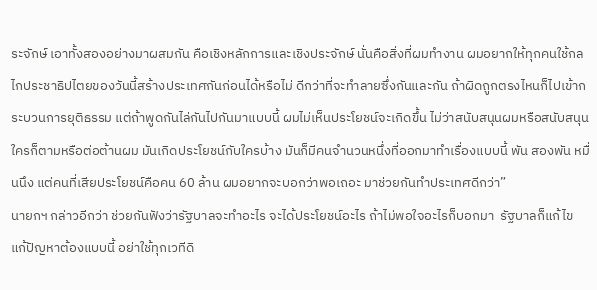ระจักษ์ เอาทั้งสองอย่างมาผสมกัน คือเชิงหลักการและเชิงประจักษ์ นั่นคือสิ่งที่ผมทำงาน ผมอยากให้ทุกคนใช้กลไกประชาธิปไตยของวันนี้สร้างประเทศกันก่อนได้หรือไม่ ดีกว่าที่จะทำลายซึ่งกันและกัน ถ้าผิดถูกตรงไหนก็ไปเข้ากระบวนการยุติธรรม แต่ถ้าพูดกันไล่กันไปกันมาแบบนี้ ผมไม่เห็นประโยชน์จะเกิดขึ้น ไม่ว่าสนับสนุนผมหรือสนับสนุนใครก็ตามหรือต่อต้านผม มันเกิดประโยชน์กับใครบ้าง มันก็มีคนจำนวนหนึ่งที่ออกมาทำเรื่องแบบนี้ พัน สองพัน หมื่นนึง แต่คนที่เสียประโยชน์คือคน 60 ล้าน ผมอยากจะบอกว่าพอเถอะ มาช่วยกันทำประเทศดีกว่า”
นายกฯ กล่าวอีกว่า ช่วยกันฟังว่ารัฐบาลจะทำอะไร จะได้ประโยชน์อะไร ถ้าไม่พอใจอะไรก็บอกมา  รัฐบาลก็แก้ไข แก้ปัญหาต้องแบบนี้ อย่าใช้ทุกเวทีดิ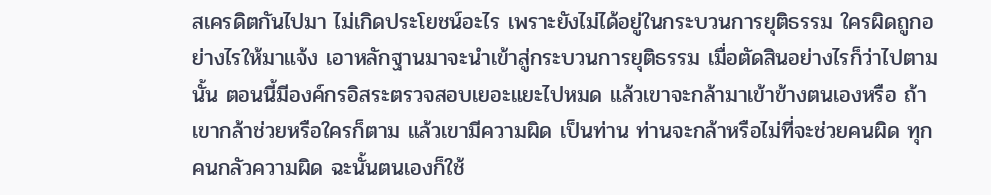สเครดิตกันไปมา ไม่เกิดประโยชน์อะไร เพราะยังไม่ได้อยู่ในกระบวนการยุติธรรม ใครผิดถูกอย่างไรให้มาแจ้ง เอาหลักฐานมาจะนำเข้าสู่กระบวนการยุติธรรม เมื่อตัดสินอย่างไรก็ว่าไปตามนั้น ตอนนี้มีองค์กรอิสระตรวจสอบเยอะแยะไปหมด แล้วเขาจะกล้ามาเข้าข้างตนเองหรือ ถ้าเขากล้าช่วยหรือใครก็ตาม แล้วเขามีความผิด เป็นท่าน ท่านจะกล้าหรือไม่ที่จะช่วยคนผิด ทุกคนกลัวความผิด ฉะนั้นตนเองก็ใช้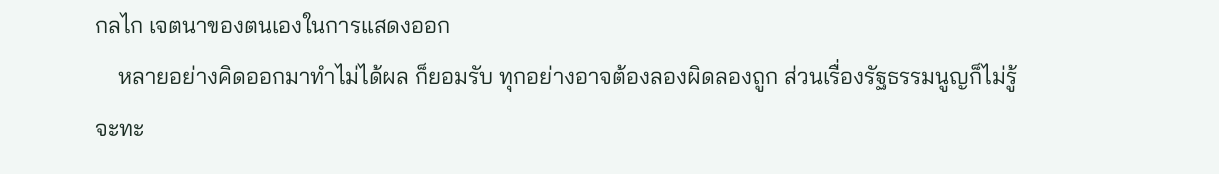กลไก เจตนาของตนเองในการแสดงออก
    หลายอย่างคิดออกมาทำไม่ได้ผล ก็ยอมรับ ทุกอย่างอาจต้องลองผิดลองถูก ส่วนเรื่องรัฐธรรมนูญก็ไม่รู้จะทะ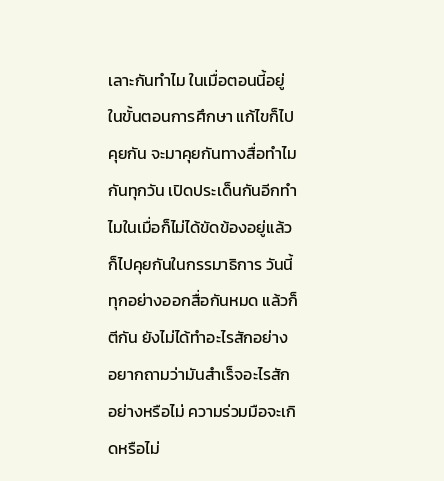เลาะกันทำไม ในเมื่อตอนนี้อยู่ในขั้นตอนการศึกษา แก้ไขก็ไปคุยกัน จะมาคุยกันทางสื่อทำไมกันทุกวัน เปิดประเด็นกันอีกทำไมในเมื่อก็ไม่ได้ขัดข้องอยู่แล้ว ก็ไปคุยกันในกรรมาธิการ วันนี้ทุกอย่างออกสื่อกันหมด แล้วก็ตีกัน ยังไม่ได้ทำอะไรสักอย่าง อยากถามว่ามันสำเร็จอะไรสักอย่างหรือไม่ ความร่วมมือจะเกิดหรือไม่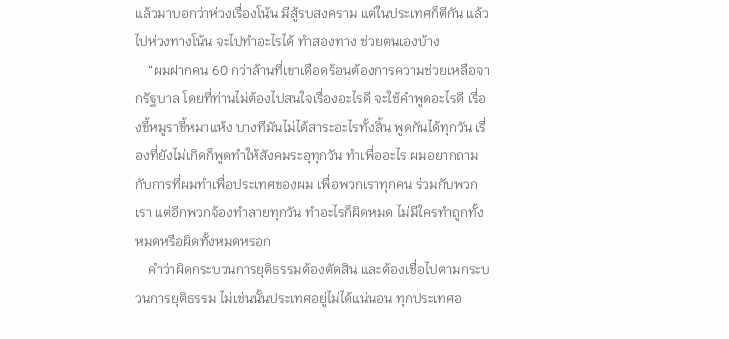แล้วมาบอกว่าห่วงเรื่องโน้น มีสู้รบสงคราม แต่ในประเทศก็ตีกัน แล้วไปห่วงทางโน้น จะไปทำอะไรได้ ทำสองทาง ช่วยตนเองบ้าง
    “ผมฝากคน 60 กว่าล้านที่เขาเดือดร้อนต้องการความช่วยเหลือจากรัฐบาล โดยที่ท่านไม่ต้องไปสนใจเรื่องอะไรดี จะใช้คำพูดอะไรดี เรื่องขี้หมูราขี้หมาแห้ง บางทีมันไม่ได้สาระอะไรทั้งสิ้น พูดกันได้ทุกวัน เรื่องที่ยังไม่เกิดก็พูดทำให้สังคมระอุทุกวัน ทำเพื่ออะไร ผมอยากถามกับการที่ผมทำเพื่อประเทศของผม เพื่อพวกเราทุกคน ร่วมกับพวกเรา แต่อีกพวกจ้องทำลายทุกวัน ทำอะไรก็ผิดหมด ไม่มีใครทำถูกทั้งหมดหรือผิดทั้งหมดหรอก
    คำว่าผิดกระบวนการยุติธรรมต้องตัดสิน และต้องเชื่อไปตามกระบวนการยุติธรรม ไม่เช่นนั้นประเทศอยู่ไม่ได้แน่นอน ทุกประเทศอ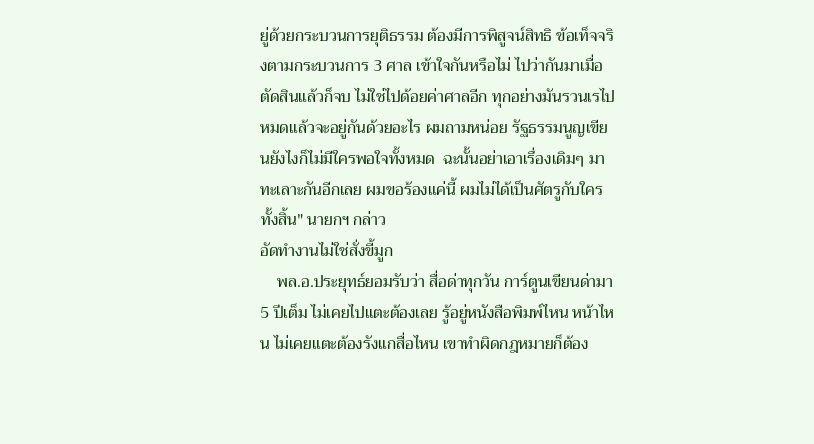ยู่ด้วยกระบวนการยุติธรรม ต้องมีการพิสูจน์สิทธิ ข้อเท็จจริงตามกระบวนการ 3 ศาล เข้าใจกันหรือไม่ ไปว่ากันมาเมื่อตัดสินแล้วก็จบ ไม่ใช่ไปด้อยค่าศาลอีก ทุกอย่างมันรวนเรไปหมดแล้วจะอยู่กันด้วยอะไร ผมถามหน่อย รัฐธรรมนูญเขียนยังไงก็ไม่มีใครพอใจทั้งหมด  ฉะนั้นอย่าเอาเรื่องเดิมๆ มาทะเลาะกันอีกเลย ผมขอร้องแค่นี้ ผมไม่ได้เป็นศัตรูกับใครทั้งสิ้น" นายกฯ กล่าว
อัดทำงานไม่ใช่สั่งขี้มูก
    พล.อ.ประยุทธ์ยอมรับว่า สื่อด่าทุกวัน การ์ตูนเขียนด่ามา 5 ปีเต็ม ไม่เคยไปแตะต้องเลย รู้อยู่หนังสือพิมพ์ไหน หน้าไหน ไม่เคยแตะต้องรังแกสื่อไหน เขาทำผิดกฎหมายก็ต้อง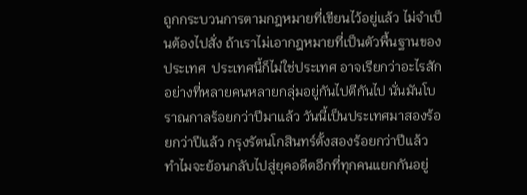ถูกกระบวนการตามกฎหมายที่เขียนไว้อยู่แล้ว ไม่จำเป็นต้องไปสั่ง ถ้าเราไม่เอากฎหมายที่เป็นตัวพื้นฐานของประเทศ  ประเทศนี้ก็ไม่ใช่ประเทศ อาจเรียกว่าอะไรสักอย่างที่หลายคนหลายกลุ่มอยู่กันไปตีกันไป นั่นมันโบราณกาลร้อยกว่าปีมาแล้ว วันนี้เป็นประเทศมาสองร้อยกว่าปีแล้ว กรุงรัตนโกสินทร์ตั้งสองร้อยกว่าปีแล้ว  ทำไมจะย้อนกลับไปสู่ยุคอดีตอีกที่ทุกคนแยกกันอยู่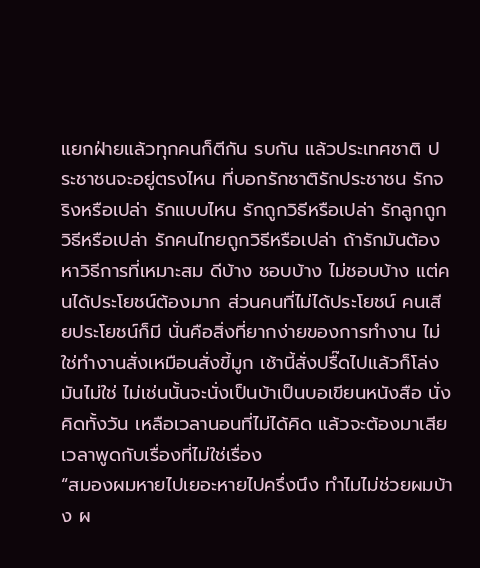แยกฝ่ายแล้วทุกคนก็ตีกัน รบกัน แล้วประเทศชาติ ประชาชนจะอยู่ตรงไหน ที่บอกรักชาติรักประชาชน รักจริงหรือเปล่า รักแบบไหน รักถูกวิธีหรือเปล่า รักลูกถูกวิธีหรือเปล่า รักคนไทยถูกวิธีหรือเปล่า ถ้ารักมันต้องหาวิธีการที่เหมาะสม ดีบ้าง ชอบบ้าง ไม่ชอบบ้าง แต่คนได้ประโยชน์ต้องมาก ส่วนคนที่ไม่ได้ประโยชน์ คนเสียประโยชน์ก็มี นั่นคือสิ่งที่ยากง่ายของการทำงาน ไม่ใช่ทำงานสั่งเหมือนสั่งขี้มูก เช้านี้สั่งปรื๊ดไปแล้วก็โล่ง มันไม่ใช่ ไม่เช่นนั้นจะนั่งเป็นบ้าเป็นบอเขียนหนังสือ นั่งคิดทั้งวัน เหลือเวลานอนที่ไม่ได้คิด แล้วจะต้องมาเสียเวลาพูดกับเรื่องที่ไม่ใช่เรื่อง
“สมองผมหายไปเยอะหายไปครึ่งนึง ทำไมไม่ช่วยผมบ้าง ผ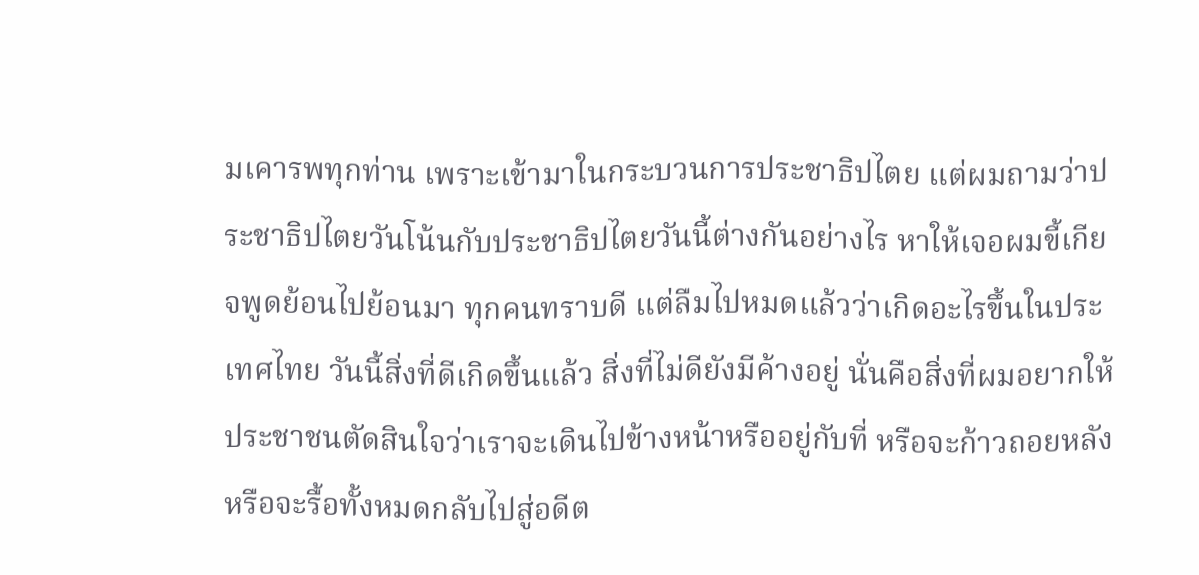มเคารพทุกท่าน เพราะเข้ามาในกระบวนการประชาธิปไตย แต่ผมถามว่าประชาธิปไตยวันโน้นกับประชาธิปไตยวันนี้ต่างกันอย่างไร หาให้เจอผมขี้เกียจพูดย้อนไปย้อนมา ทุกคนทราบดี แต่ลืมไปหมดแล้วว่าเกิดอะไรขึ้นในประเทศไทย วันนี้สิ่งที่ดีเกิดขึ้นแล้ว สิ่งที่ไม่ดียังมีค้างอยู่ นั่นคือสิ่งที่ผมอยากให้ประชาชนตัดสินใจว่าเราจะเดินไปข้างหน้าหรืออยู่กับที่ หรือจะก้าวถอยหลัง หรือจะรื้อทั้งหมดกลับไปสู่อดีต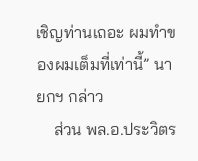เชิญท่านเถอะ ผมทำของผมเต็มที่เท่านี้” นายกฯ กล่าว
    ส่วน พล.อ.ประวิตร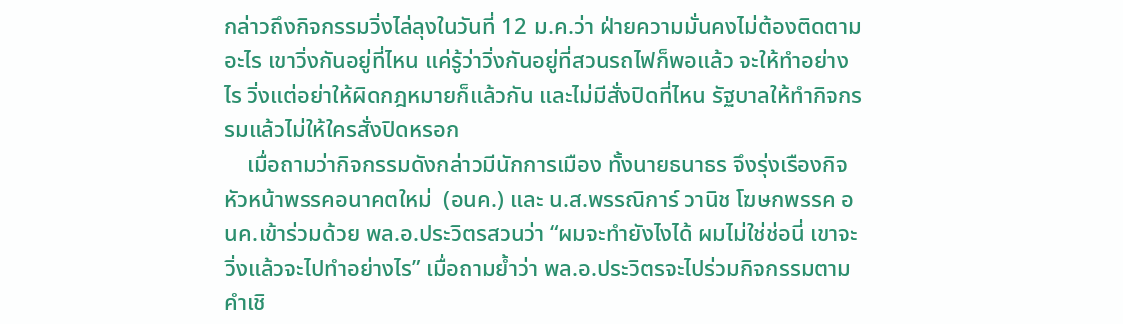กล่าวถึงกิจกรรมวิ่งไล่ลุงในวันที่ 12 ม.ค.ว่า ฝ่ายความมั่นคงไม่ต้องติดตามอะไร เขาวิ่งกันอยู่ที่ไหน แค่รู้ว่าวิ่งกันอยู่ที่สวนรถไฟก็พอแล้ว จะให้ทำอย่างไร วิ่งแต่อย่าให้ผิดกฎหมายก็แล้วกัน และไม่มีสั่งปิดที่ไหน รัฐบาลให้ทำกิจกรรมแล้วไม่ให้ใครสั่งปิดหรอก
    เมื่อถามว่ากิจกรรมดังกล่าวมีนักการเมือง ทั้งนายธนาธร จึงรุ่งเรืองกิจ หัวหน้าพรรคอนาคตใหม่  (อนค.) และ น.ส.พรรณิการ์ วานิช โฆษกพรรค อนค.เข้าร่วมด้วย พล.อ.ประวิตรสวนว่า “ผมจะทำยังไงได้ ผมไม่ใช่ช่อนี่ เขาจะวิ่งแล้วจะไปทำอย่างไร” เมื่อถามย้ำว่า พล.อ.ประวิตรจะไปร่วมกิจกรรมตามคำเชิ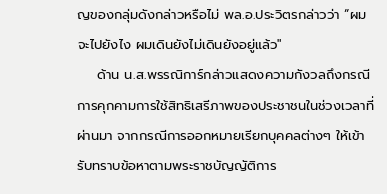ญของกลุ่มดังกล่าวหรือไม่ พล.อ.ประวิตรกล่าวว่า “ผมจะไปยังไง ผมเดินยังไม่เดินยังอยู่แล้ว"
    ด้าน น.ส.พรรณิการ์กล่าวแสดงความกังวลถึงกรณีการคุกคามการใช้สิทธิเสรีภาพของประชาชนในช่วงเวลาที่ผ่านมา จากกรณีการออกหมายเรียกบุคคลต่างๆ ให้เข้ารับทราบข้อหาตามพระราชบัญญัติการ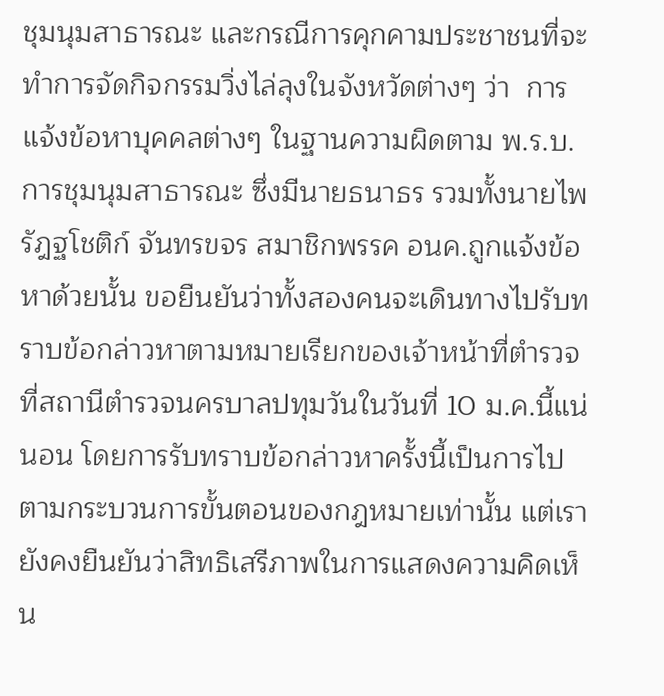ชุมนุมสาธารณะ และกรณีการคุกคามประชาชนที่จะทำการจัดกิจกรรมวิ่งไล่ลุงในจังหวัดต่างๆ ว่า  การแจ้งข้อหาบุคคลต่างๆ ในฐานความผิดตาม พ.ร.บ.การชุมนุมสาธารณะ ซึ่งมีนายธนาธร รวมทั้งนายไพรัฎฐโชติก์ จันทรขจร สมาชิกพรรค อนค.ถูกแจ้งข้อหาด้วยนั้น ขอยืนยันว่าทั้งสองคนจะเดินทางไปรับทราบข้อกล่าวหาตามหมายเรียกของเจ้าหน้าที่ตำรวจที่สถานีตำรวจนครบาลปทุมวันในวันที่ 10 ม.ค.นี้แน่นอน โดยการรับทราบข้อกล่าวหาครั้งนี้เป็นการไปตามกระบวนการขั้นตอนของกฎหมายเท่านั้น แต่เรายังคงยืนยันว่าสิทธิเสรีภาพในการแสดงความคิดเห็น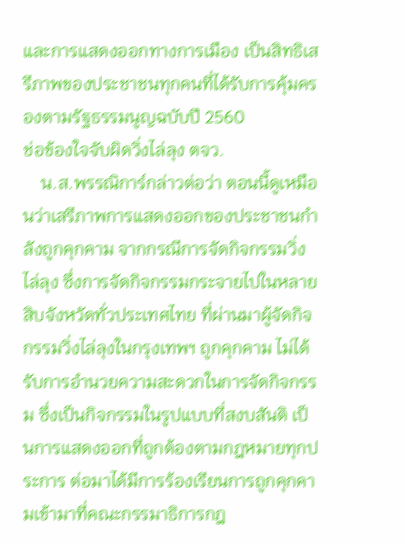และการแสดงออกทางการเมือง เป็นสิทธิเสรีภาพของประชาชนทุกคนที่ได้รับการคุ้มครองตามรัฐธรรมนูญฉบับปี 2560
ช่อข้องใจจับผิดวิ่งไล่ลุง ตจว.
    น.ส.พรรณิการ์กล่าวต่อว่า ตอนนี้ดูเหมือนว่าเสรีภาพการแสดงออกของประชาชนกำลังถูกคุกคาม จากกรณีการจัดกิจกรรมวิ่งไล่ลุง ซึ่งการจัดกิจกรรมกระจายไปในหลายสิบจังหวัดทั่วประเทศไทย ที่ผ่านมาผู้จัดกิจกรรมวิ่งไล่ลุงในกรุงเทพฯ ถูกคุกคาม ไม่ได้รับการอำนวยความสะดวกในการจัดกิจกรรม ซึ่งเป็นกิจกรรมในรูปแบบที่สงบสันติ เป็นการแสดงออกที่ถูกต้องตามกฎหมายทุกประการ ต่อมาได้มีการร้องเรียนการถูกคุกคามเข้ามาที่คณะกรรมาธิการกฎ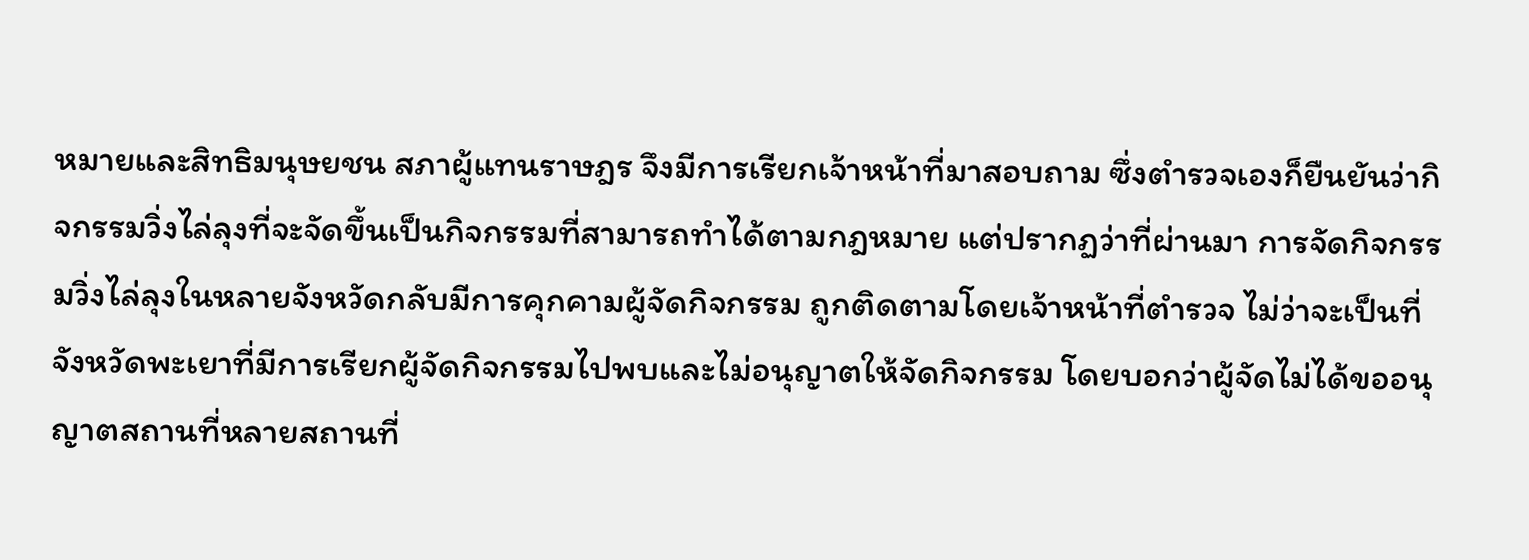หมายและสิทธิมนุษยชน สภาผู้แทนราษฎร จึงมีการเรียกเจ้าหน้าที่มาสอบถาม ซึ่งตำรวจเองก็ยืนยันว่ากิจกรรมวิ่งไล่ลุงที่จะจัดขึ้นเป็นกิจกรรมที่สามารถทำได้ตามกฎหมาย แต่ปรากฏว่าที่ผ่านมา การจัดกิจกรรมวิ่งไล่ลุงในหลายจังหวัดกลับมีการคุกคามผู้จัดกิจกรรม ถูกติดตามโดยเจ้าหน้าที่ตำรวจ ไม่ว่าจะเป็นที่จังหวัดพะเยาที่มีการเรียกผู้จัดกิจกรรมไปพบและไม่อนุญาตให้จัดกิจกรรม โดยบอกว่าผู้จัดไม่ได้ขออนุญาตสถานที่หลายสถานที่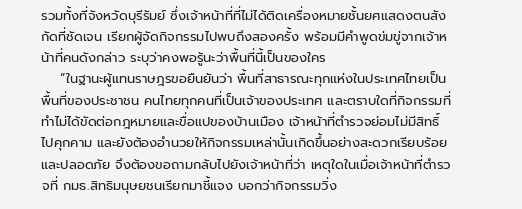รวมทั้งที่จังหวัดบุรีรัมย์ ซึ่งเจ้าหน้าที่ที่ไม่ได้ติดเครื่องหมายชั้นยศแสดงตนสังกัดที่ชัดเจน เรียกผู้จัดกิจกรรมไปพบถึงสองครั้ง พร้อมมีคำพูดข่มขู่จากเจ้าหน้าที่คนดังกล่าว ระบุว่าคงพอรู้นะว่าพื้นที่นี้เป็นของใคร
    “ในฐานะผู้แทนราษฎรขอยืนยันว่า พื้นที่สาธารณะทุกแห่งในประเทศไทยเป็นพื้นที่ของประชาชน คนไทยทุกคนที่เป็นเจ้าของประเทศ และตราบใดที่กิจกรรมที่ทำไม่ได้ขัดต่อกฎหมายและขื่อแปของบ้านเมือง เจ้าหน้าที่ตำรวจย่อมไม่มีสิทธิ์ไปคุกคาม และยังต้องอำนวยให้กิจกรรมเหล่านั้นเกิดขึ้นอย่างสะดวกเรียบร้อยและปลอดภัย จึงต้องขอถามกลับไปยังเจ้าหน้าที่ว่า เหตุใดในเมื่อเจ้าหน้าที่ตำรวจที่ กมธ.สิทธิมนุษยชนเรียกมาชี้แจง บอกว่ากิจกรรมวิ่ง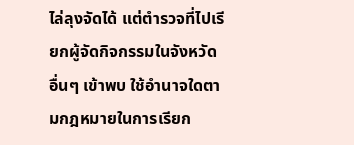ไล่ลุงจัดได้ แต่ตำรวจที่ไปเรียกผู้จัดกิจกรรมในจังหวัดอื่นๆ เข้าพบ ใช้อำนาจใดตามกฎหมายในการเรียก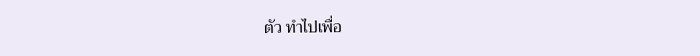ตัว ทำไปเพื่อ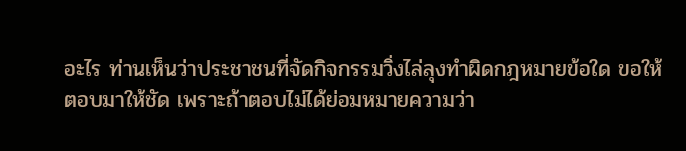อะไร ท่านเห็นว่าประชาชนที่จัดกิจกรรมวิ่งไล่ลุงทำผิดกฎหมายข้อใด ขอให้ตอบมาให้ชัด เพราะถ้าตอบไม่ได้ย่อมหมายความว่า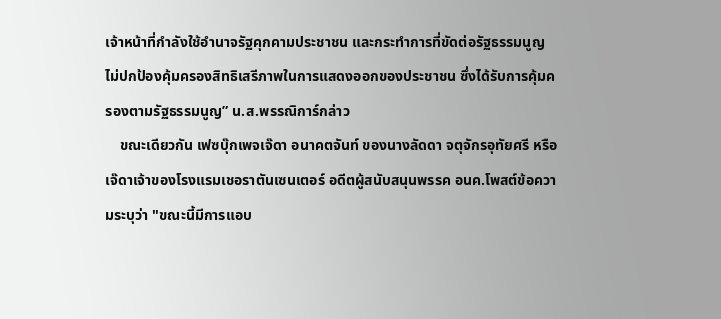เจ้าหน้าที่กำลังใช้อำนาจรัฐคุกคามประชาชน และกระทำการที่ขัดต่อรัฐธรรมนูญ ไม่ปกป้องคุ้มครองสิทธิเสรีภาพในการแสดงออกของประชาชน ซึ่งได้รับการคุ้มครองตามรัฐธรรมนูญ” น.ส.พรรณิการ์กล่าว
    ขณะเดียวกัน เฟซบุ๊กเพจเจ๊ดา อนาคตจันท์ ของนางลัดดา จตุจักรอุทัยศรี หรือเจ๊ดาเจ้าของโรงแรมเชอราตันเซนเตอร์ อดีตผู้สนับสนุนพรรค อนค.โพสต์ข้อความระบุว่า "ขณะนี้มีการแอบ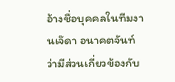อ้างชื่อบุคคลในทีมงานเจ๊ดา อนาคตจันท์ ว่ามีส่วนเกี่ยวข้องกับ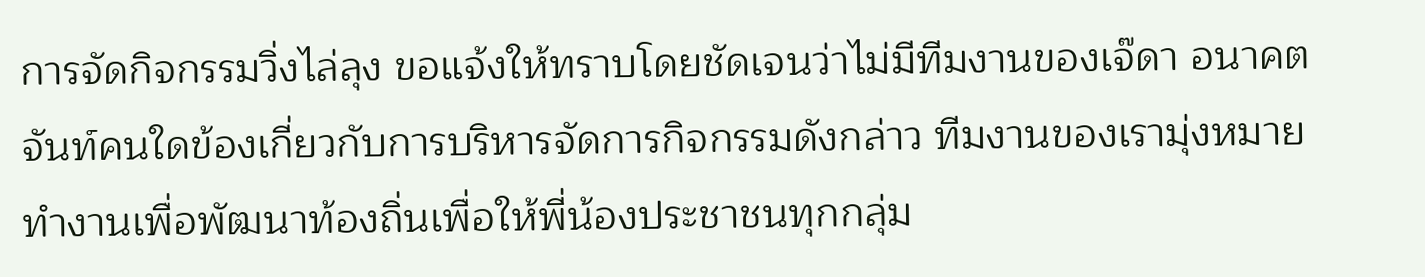การจัดกิจกรรมวิ่งไล่ลุง ขอแจ้งให้ทราบโดยชัดเจนว่าไม่มีทีมงานของเจ๊ดา อนาคตจันท์คนใดข้องเกี่ยวกับการบริหารจัดการกิจกรรมดังกล่าว ทีมงานของเรามุ่งหมายทำงานเพื่อพัฒนาท้องถิ่นเพื่อให้พี่น้องประชาชนทุกกลุ่ม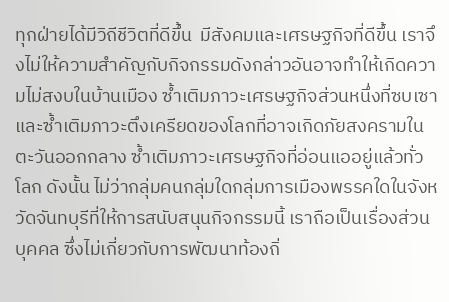ทุกฝ่ายได้มีวิถีชีวิตที่ดีขึ้น  มีสังคมและเศรษฐกิจที่ดีขึ้น เราจึงไม่ให้ความสำคัญกับกิจกรรมดังกล่าวอันอาจทำให้เกิดความไม่สงบในบ้านเมือง ซ้ำเติมภาวะเศรษฐกิจส่วนหนึ่งที่ซบเซาและซ้ำเติมภาวะตึงเครียดของโลกที่อาจเกิดภัยสงครามในตะวันออกกลาง ซ้ำเติมภาวะเศรษฐกิจที่อ่อนแออยู่แล้วทั่วโลก ดังนั้น ไม่ว่ากลุ่มคนกลุ่มใดกลุ่มการเมืองพรรคใดในจังหวัดจันทบุรีที่ให้การสนับสนุนกิจกรรมนี้ เราถือเป็นเรื่องส่วนบุคคล ซึ่งไม่เกี่ยวกับการพัฒนาท้องถิ่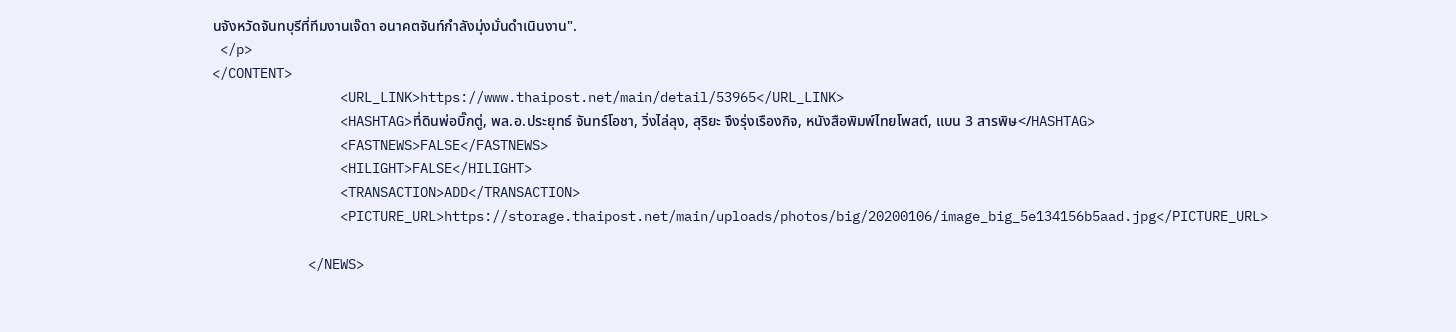นจังหวัดจันทบุรีที่ทีมงานเจ๊ดา อนาคตจันท์กำลังมุ่งมั่นดำเนินงาน".
 </p>
</CONTENT>
                <URL_LINK>https://www.thaipost.net/main/detail/53965</URL_LINK>
                <HASHTAG>ที่ดินพ่อบิ๊กตู่, พล.อ.ประยุทธ์ จันทร์โอชา, วิ่งไล่ลุง, สุริยะ จึงรุ่งเรืองกิจ, หนังสือพิมพ์ไทยโพสต์, แบน 3 สารพิษ</HASHTAG>
                <FASTNEWS>FALSE</FASTNEWS>
                <HILIGHT>FALSE</HILIGHT>
                <TRANSACTION>ADD</TRANSACTION>
                <PICTURE_URL>https://storage.thaipost.net/main/uploads/photos/big/20200106/image_big_5e134156b5aad.jpg</PICTURE_URL>

            </NEWS>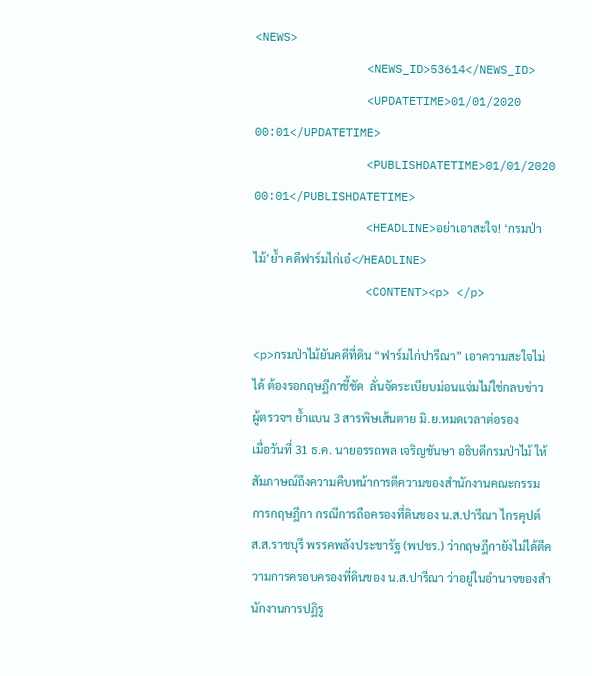<NEWS>
                <NEWS_ID>53614</NEWS_ID>
                <UPDATETIME>01/01/2020 00:01</UPDATETIME>
                <PUBLISHDATETIME>01/01/2020 00:01</PUBLISHDATETIME>
                <HEADLINE>อย่าเอาสะใจ! ‘กรมป่าไม้’ย้ำ คดีฟาร์มไก่เอ๋</HEADLINE>
                <CONTENT><p> </p>

<p>กรมป่าไม้ยันคดีที่ดิน “ฟาร์มไก่ปารีณา” เอาความสะใจไม่ได้ ต้องรอกฤษฎีกาชี้ชัด  ลั่นจัดระเบียบม่อนแจ่มไม่ใช่กลบข่าว ผู้ตรวจฯ ย้ำแบน 3 สารพิษเส้นตาย มิ.ย.หมดเวลาต่อรอง
เมื่อวันที่ 31 ธ.ค. นายอรรถพล เจริญชันษา อธิบดีกรมป่าไม้ ให้สัมภาษณ์ถึงความคืบหน้าการตีความของสำนักงานคณะกรรมการกฤษฎีกา กรณีการถือครองที่ดินของ น.ส.ปารีณา ไกรคุปต์ ส.ส.ราชบุรี พรรคพลังประชารัฐ (พปชร.) ว่ากฤษฎีกายังไม่ได้ตีความการครอบครองที่ดินของ น.ส.ปารีณา ว่าอยู่ในอำนาจของสำนักงานการปฏิรู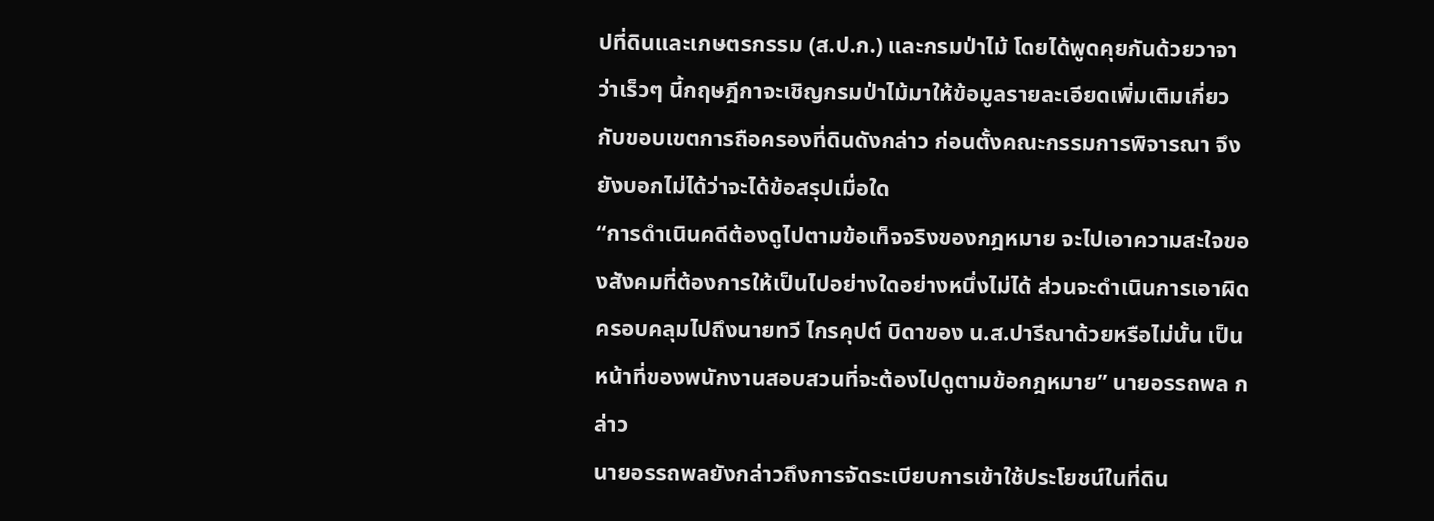ปที่ดินและเกษตรกรรม (ส.ป.ก.) และกรมป่าไม้ โดยได้พูดคุยกันด้วยวาจาว่าเร็วๆ นี้กฤษฎีกาจะเชิญกรมป่าไม้มาให้ข้อมูลรายละเอียดเพิ่มเติมเกี่ยวกับขอบเขตการถือครองที่ดินดังกล่าว ก่อนตั้งคณะกรรมการพิจารณา จึงยังบอกไม่ได้ว่าจะได้ข้อสรุปเมื่อใด
“การดำเนินคดีต้องดูไปตามข้อเท็จจริงของกฎหมาย จะไปเอาความสะใจของสังคมที่ต้องการให้เป็นไปอย่างใดอย่างหนึ่งไม่ได้ ส่วนจะดำเนินการเอาผิดครอบคลุมไปถึงนายทวี ไกรคุปต์ บิดาของ น.ส.ปารีณาด้วยหรือไม่นั้น เป็นหน้าที่ของพนักงานสอบสวนที่จะต้องไปดูตามข้อกฎหมาย” นายอรรถพล กล่าว
นายอรรถพลยังกล่าวถึงการจัดระเบียบการเข้าใช้ประโยชน์ในที่ดิน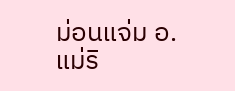ม่อนแจ่ม อ.แม่ริ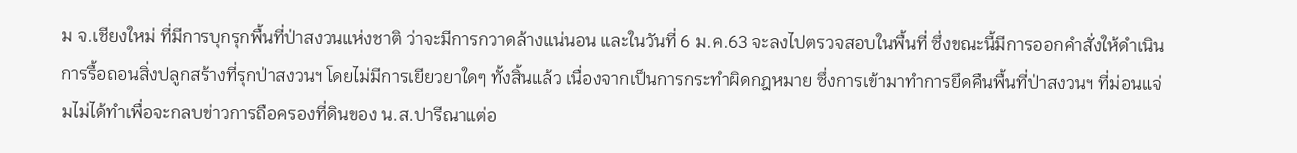ม จ.เชียงใหม่ ที่มีการบุกรุกพื้นที่ป่าสงวนแห่งชาติ ว่าจะมีการกวาดล้างแน่นอน และในวันที่ 6 ม.ค.63 จะลงไปตรวจสอบในพื้นที่ ซึ่งขณะนี้มีการออกคำสั่งให้ดำเนินการรื้อถอนสิ่งปลูกสร้างที่รุกป่าสงวนฯ โดยไม่มีการเยียวยาใดๆ ทั้งสิ้นแล้ว เนื่องจากเป็นการกระทำผิดกฎหมาย ซึ่งการเข้ามาทำการยึดคืนพื้นที่ป่าสงวนฯ ที่ม่อนแจ่มไม่ได้ทำเพื่อจะกลบข่าวการถือครองที่ดินของ น.ส.ปารีณาแต่อ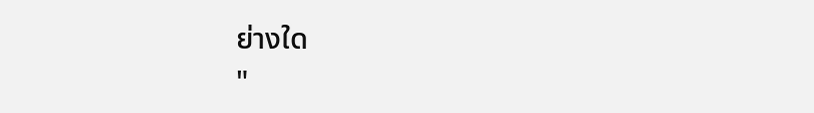ย่างใด
"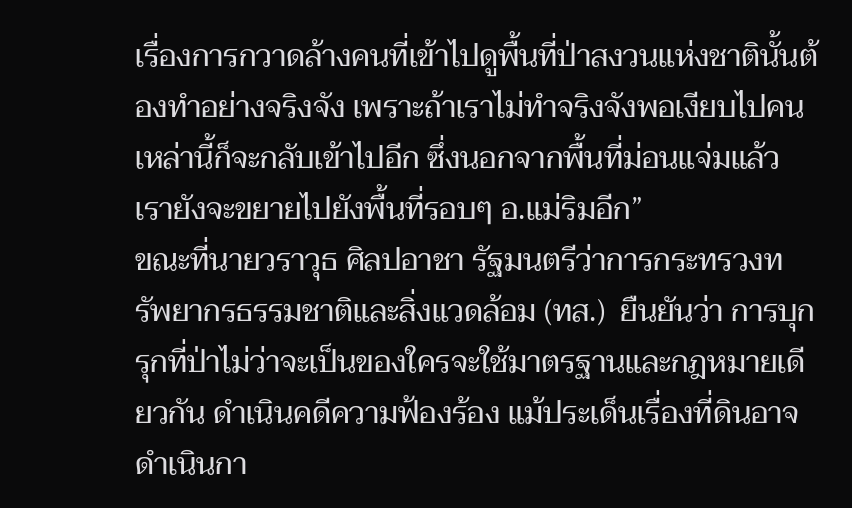เรื่องการกวาดล้างคนที่เข้าไปดูพื้นที่ป่าสงวนแห่งชาตินั้นต้องทำอย่างจริงจัง เพราะถ้าเราไม่ทำจริงจังพอเงียบไปคนเหล่านี้ก็จะกลับเข้าไปอีก ซึ่งนอกจากพื้นที่ม่อนแจ่มแล้วเรายังจะขยายไปยังพื้นที่รอบๆ อ.แม่ริมอีก”
ขณะที่นายวราวุธ ศิลปอาชา รัฐมนตรีว่าการกระทรวงทรัพยากรธรรมชาติและสิ่งแวดล้อม (ทส.)  ยืนยันว่า การบุกรุกที่ป่าไม่ว่าจะเป็นของใครจะใช้มาตรฐานและกฎหมายเดียวกัน ดำเนินคดีความฟ้องร้อง แม้ประเด็นเรื่องที่ดินอาจดำเนินกา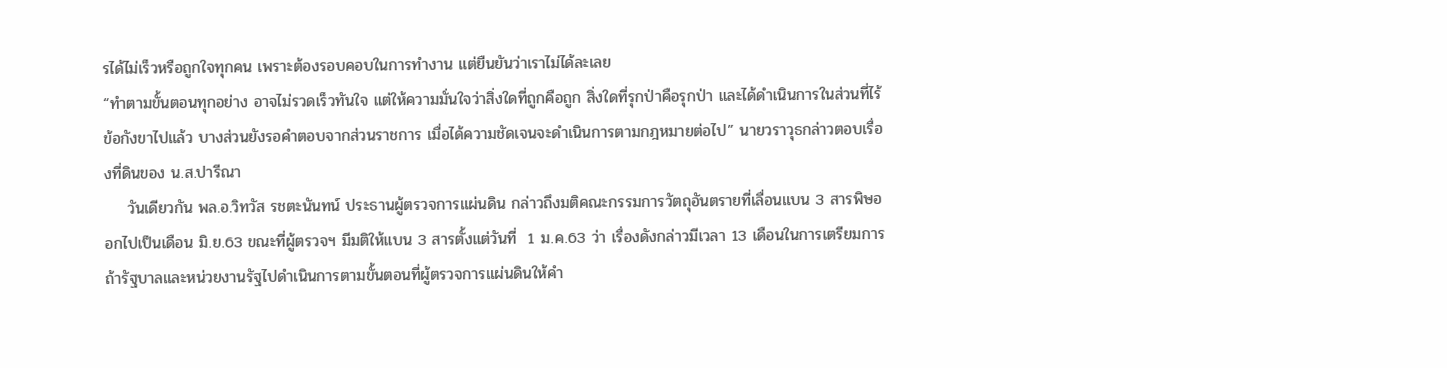รได้ไม่เร็วหรือถูกใจทุกคน เพราะต้องรอบคอบในการทำงาน แต่ยืนยันว่าเราไม่ได้ละเลย
“ทำตามขั้นตอนทุกอย่าง อาจไม่รวดเร็วทันใจ แต่ให้ความมั่นใจว่าสิ่งใดที่ถูกคือถูก สิ่งใดที่รุกป่าคือรุกป่า และได้ดำเนินการในส่วนที่ไร้ข้อกังขาไปแล้ว บางส่วนยังรอคำตอบจากส่วนราชการ เมื่อได้ความชัดเจนจะดำเนินการตามกฎหมายต่อไป” นายวราวุธกล่าวตอบเรื่องที่ดินของ น.ส.ปารีณา
    วันเดียวกัน พล.อ.วิทวัส รชตะนันทน์ ประธานผู้ตรวจการแผ่นดิน กล่าวถึงมติคณะกรรมการวัตถุอันตรายที่เลื่อนแบน 3 สารพิษออกไปเป็นเดือน มิ.ย.63 ขณะที่ผู้ตรวจฯ มีมติให้แบน 3 สารตั้งแต่วันที่  1 ม.ค.63 ว่า เรื่องดังกล่าวมีเวลา 13 เดือนในการเตรียมการ ถ้ารัฐบาลและหน่วยงานรัฐไปดำเนินการตามขั้นตอนที่ผู้ตรวจการแผ่นดินให้คำ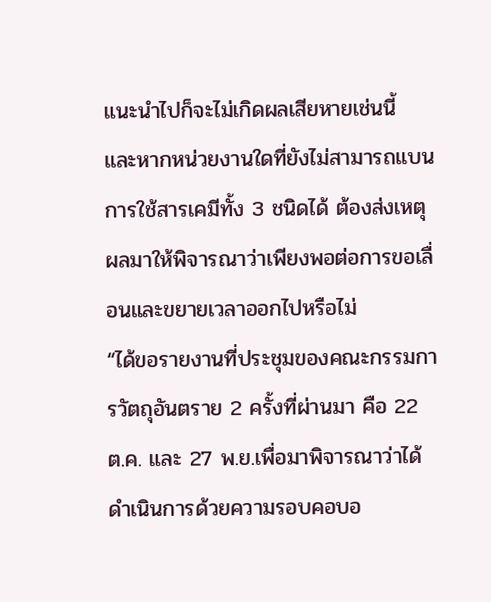แนะนำไปก็จะไม่เกิดผลเสียหายเช่นนี้ และหากหน่วยงานใดที่ยังไม่สามารถแบนการใช้สารเคมีทั้ง 3 ชนิดได้ ต้องส่งเหตุผลมาให้พิจารณาว่าเพียงพอต่อการขอเลื่อนและขยายเวลาออกไปหรือไม่
“ได้ขอรายงานที่ประชุมของคณะกรรมการวัตถุอันตราย 2 ครั้งที่ผ่านมา คือ 22 ต.ค. และ 27 พ.ย.เพื่อมาพิจารณาว่าได้ดำเนินการด้วยความรอบคอบอ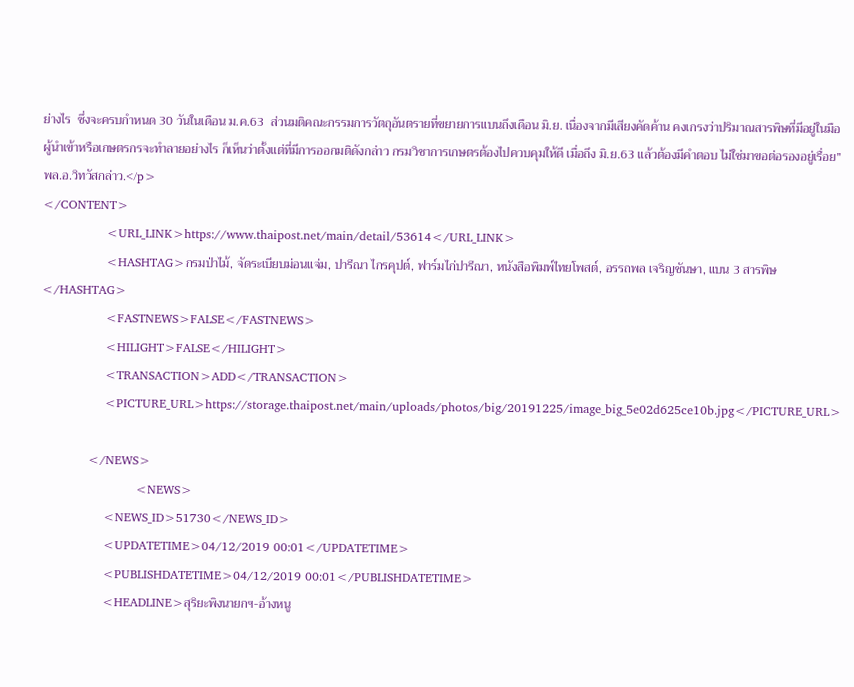ย่างไร  ซึ่งจะครบกำหนด 30 วันในเดือน ม.ค.63  ส่วนมติคณะกรรมการวัตถุอันตรายที่ขยายการแบนถึงเดือน มิ.ย. เนื่องจากมีเสียงคัดค้าน คงเกรงว่าปริมาณสารพิษที่มีอยู่ในมือผู้นำเข้าหรือเกษตรกรจะทำลายอย่างไร ก็เห็นว่าตั้งแต่ที่มีการออกมติดังกล่าว กรมวิชาการเกษตรต้องไปควบคุมให้ดี เมื่อถึง มิ.ย.63 แล้วต้องมีคำตอบ ไม่ใช่มาขอต่อรองอยู่เรื่อย” พล.อ.วิทวัสกล่าว.</p>
</CONTENT>
                <URL_LINK>https://www.thaipost.net/main/detail/53614</URL_LINK>
                <HASHTAG>กรมป่าไม้, จัดระเบียบม่อนแจ่ม, ปารีณา ไกรคุปต์, ฟาร์มไก่ปารีณา, หนังสือพิมพ์ไทยโพสต์, อรรถพล เจริญชันษา, แบน 3 สารพิษ</HASHTAG>
                <FASTNEWS>FALSE</FASTNEWS>
                <HILIGHT>FALSE</HILIGHT>
                <TRANSACTION>ADD</TRANSACTION>
                <PICTURE_URL>https://storage.thaipost.net/main/uploads/photos/big/20191225/image_big_5e02d625ce10b.jpg</PICTURE_URL>

            </NEWS>
                        <NEWS>
                <NEWS_ID>51730</NEWS_ID>
                <UPDATETIME>04/12/2019 00:01</UPDATETIME>
                <PUBLISHDATETIME>04/12/2019 00:01</PUBLISHDATETIME>
                <HEADLINE>สุริยะพิงนายกฯ-อ้างหนู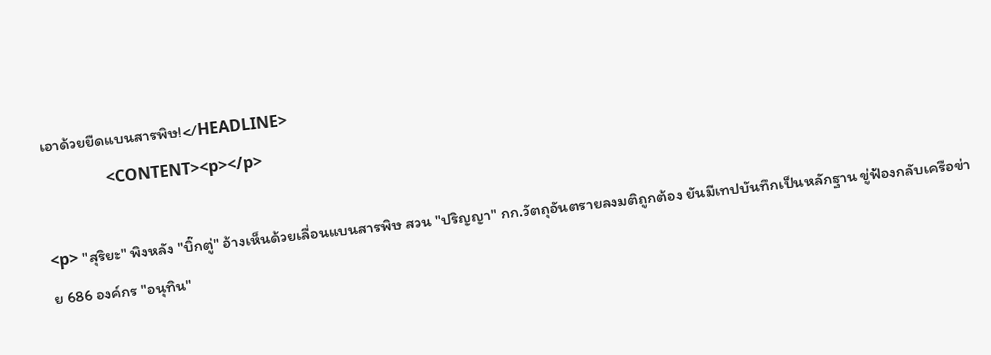เอาด้วยยืดแบนสารพิษ!</HEADLINE>
                <CONTENT><p></p>

<p> "สุริยะ" พิงหลัง "บิ๊กตู่" อ้างเห็นด้วยเลื่อนแบนสารพิษ สวน "ปริญญา" กก.วัตถุอันตรายลงมติถูกต้อง ยันมีเทปบันทึกเป็นหลักฐาน ขู่ฟ้องกลับเครือข่าย 686 องค์กร "อนุทิน"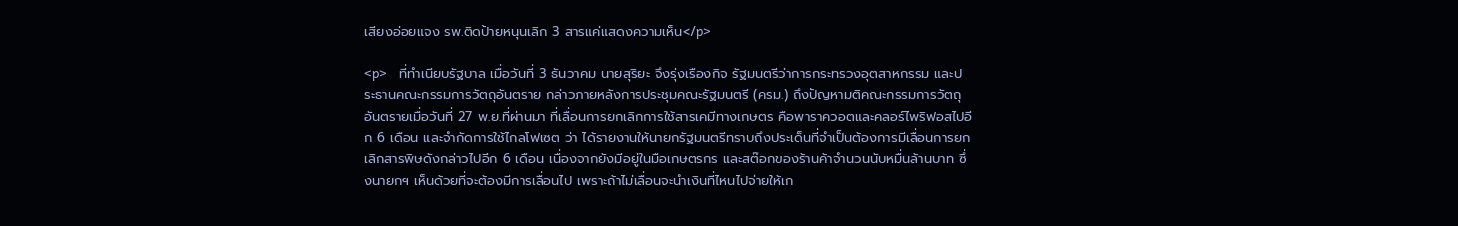เสียงอ่อยแจง รพ.ติดป้ายหนุนเลิก 3 สารแค่แสดงความเห็น</p>

<p>    ที่ทำเนียบรัฐบาล เมื่อวันที่ 3 ธันวาคม นายสุริยะ จึงรุ่งเรืองกิจ รัฐมนตรีว่าการกระทรวงอุตสาหกรรม และประธานคณะกรรมการวัตถุอันตราย กล่าวภายหลังการประชุมคณะรัฐมนตรี (ครม.) ถึงปัญหามติคณะกรรมการวัตถุอันตรายเมื่อวันที่ 27 พ.ย.ที่ผ่านมา ที่เลื่อนการยกเลิกการใช้สารเคมีทางเกษตร คือพาราควอตและคลอร์ไพริฟอสไปอีก 6 เดือน และจำกัดการใช้ไกลโฟเซต ว่า ได้รายงานให้นายกรัฐมนตรีทราบถึงประเด็นที่จำเป็นต้องการมีเลื่อนการยกเลิกสารพิษดังกล่าวไปอีก 6 เดือน เนื่องจากยังมีอยู่ในมือเกษตรกร และสต๊อกของร้านค้าจำนวนนับหมื่นล้านบาท ซึ่งนายกฯ เห็นด้วยที่จะต้องมีการเลื่อนไป เพราะถ้าไม่เลื่อนจะนำเงินที่ไหนไปจ่ายให้เก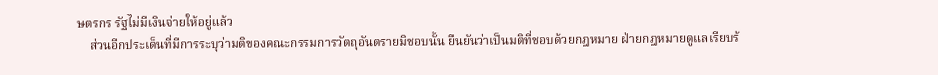ษตรกร รัฐไม่มีเงินจ่ายให้อยู่แล้ว
    ส่วนอีกประเด็นที่มีการระบุว่ามติของคณะกรรมการวัตถุอันตรายมิชอบนั้น ยืนยันว่าเป็นมติที่ชอบด้วยกฎหมาย ฝ่ายกฎหมายดูแลเรียบร้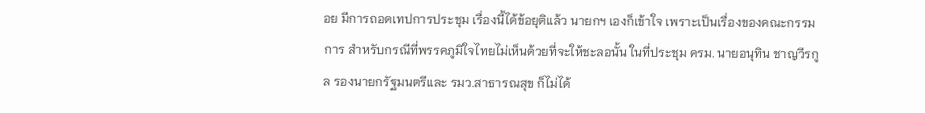อย มีการถอดเทปการประชุม เรื่องนี้ได้ข้อยุติแล้ว นายกฯ เองก็เข้าใจ เพราะเป็นเรื่องของคณะกรรมการ สำหรับกรณีที่พรรคภูมิใจไทยไม่เห็นด้วยที่จะให้ชะลอนั้น ในที่ประชุม ครม. นายอนุทิน ชาญวีรกูล รองนายกรัฐมนตรีและ รมว.สาธารณสุข ก็ไม่ได้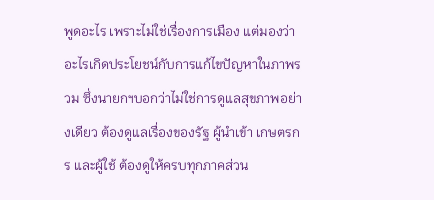พูดอะไร เพราะไม่ใช่เรื่องการเมือง แต่มองว่าอะไรเกิดประโยชน์กับการแก้ไขปัญหาในภาพรวม ซึ่งนายกฯบอกว่าไม่ใช่การดูแลสุขภาพอย่างเดียว ต้องดูแลเรื่องของรัฐ ผู้นำเข้า เกษตรกร และผู้ใช้ ต้องดูให้ครบทุกภาคส่วน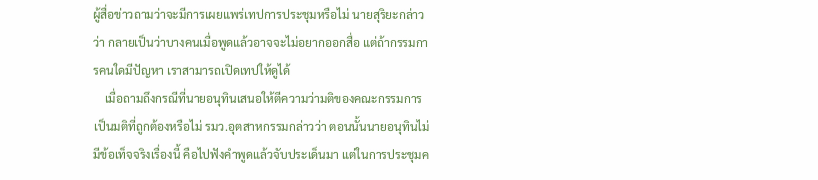ผู้สื่อข่าวถามว่าจะมีการเผยแพร่เทปการประชุมหรือไม่ นายสุริยะกล่าวว่า กลายเป็นว่าบางคนเมื่อพูดแล้วอาจจะไม่อยากออกสื่อ แต่ถ้ากรรมการคนใดมีปัญหา เราสามารถเปิดเทปให้ดูได้
    เมื่อถามถึงกรณีที่นายอนุทินเสนอให้ตีความว่ามติของคณะกรรมการเป็นมติที่ถูกต้องหรือไม่ รมว.อุตสาหกรรมกล่าวว่า ตอนนั้นนายอนุทินไม่มีข้อเท็จจริงเรื่องนี้ คือไปฟังคำพูดแล้วจับประเด็นมา แต่ในการประชุมค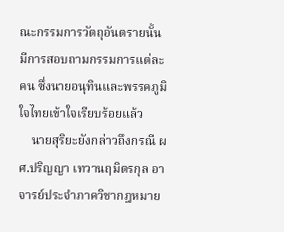ณะกรรมการวัตถุอันตรายนั้น มีการสอบถามกรรมการแต่ละคน ซึ่งนายอนุทินและพรรคภูมิใจไทยเข้าใจเรียบร้อยแล้ว
    นายสุริยะยังกล่าวถึงกรณี ผศ.ปริญญา เทวานฤมิตรกุล อาจารย์ประจำภาควิชากฎหมาย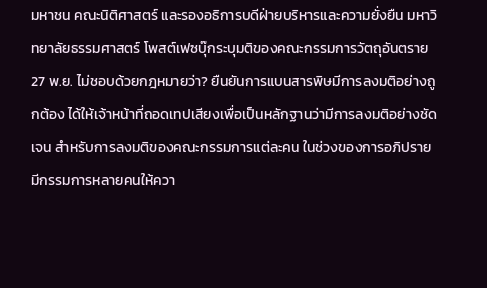มหาชน คณะนิติศาสตร์ และรองอธิการบดีฝ่ายบริหารและความยั่งยืน มหาวิทยาลัยธรรมศาสตร์ โพสต์เฟซบุ๊กระบุมติของคณะกรรมการวัตถุอันตราย 27 พ.ย. ไม่ชอบด้วยกฎหมายว่า? ยืนยันการแบนสารพิษมีการลงมติอย่างถูกต้อง ได้ให้เจ้าหน้าที่ถอดเทปเสียงเพื่อเป็นหลักฐานว่ามีการลงมติอย่างชัดเจน สำหรับการลงมติของคณะกรรมการแต่ละคน ในช่วงของการอภิปรายมีกรรมการหลายคนให้ควา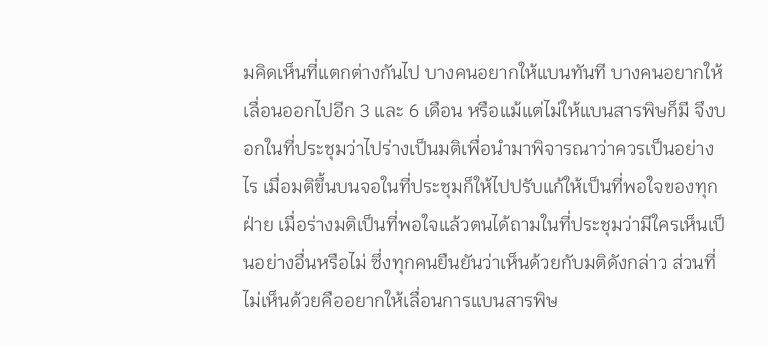มคิดเห็นที่แตกต่างกันไป บางคนอยากให้แบนทันที บางคนอยากให้เลื่อนออกไปอีก 3 และ 6 เดือน หรือแม้แต่ไม่ให้แบนสารพิษก็มี จึงบอกในที่ประชุมว่าไปร่างเป็นมติเพื่อนำมาพิจารณาว่าควรเป็นอย่างไร เมื่อมติขึ้นบนจอในที่ประชุมก็ให้ไปปรับแก้ให้เป็นที่พอใจของทุกฝ่าย เมื่อร่างมติเป็นที่พอใจแล้วตนได้ถามในที่ประชุมว่ามีใครเห็นเป็นอย่างอื่นหรือไม่ ซึ่งทุกคนยืนยันว่าเห็นด้วยกับมติดังกล่าว ส่วนที่ไม่เห็นด้วยคืออยากให้เลื่อนการแบนสารพิษ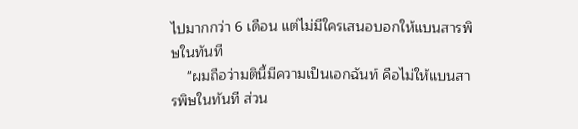ไปมากกว่า 6 เดือน แต่ไม่มีใครเสนอบอกให้แบนสารพิษในทันที
    "ผมถือว่ามตินี้มีความเป็นเอกฉันท์ คือไม่ให้แบนสารพิษในทันที ส่วน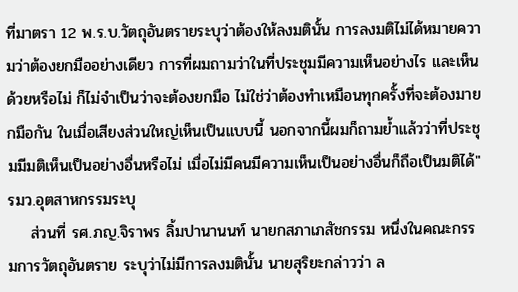ที่มาตรา 12 พ.ร.บ.วัตถุอันตรายระบุว่าต้องให้ลงมตินั้น การลงมติไม่ได้หมายความว่าต้องยกมืออย่างเดียว การที่ผมถามว่าในที่ประชุมมีความเห็นอย่างไร และเห็นด้วยหรือไม่ ก็ไม่จำเป็นว่าจะต้องยกมือ ไม่ใช่ว่าต้องทำเหมือนทุกครั้งที่จะต้องมายกมือกัน ในเมื่อเสียงส่วนใหญ่เห็นเป็นแบบนี้ นอกจากนี้ผมก็ถามย้ำแล้วว่าที่ประชุมมีมติเห็นเป็นอย่างอื่นหรือไม่ เมื่อไม่มีคนมีความเห็นเป็นอย่างอื่นก็ถือเป็นมติได้" รมว.อุตสาหกรรมระบุ
    ส่วนที่ รศ.ภญ.จิราพร ลิ้มปานานนท์ นายกสภาเภสัชกรรม หนึ่งในคณะกรรมการวัตถุอันตราย ระบุว่าไม่มีการลงมตินั้น นายสุริยะกล่าวว่า ล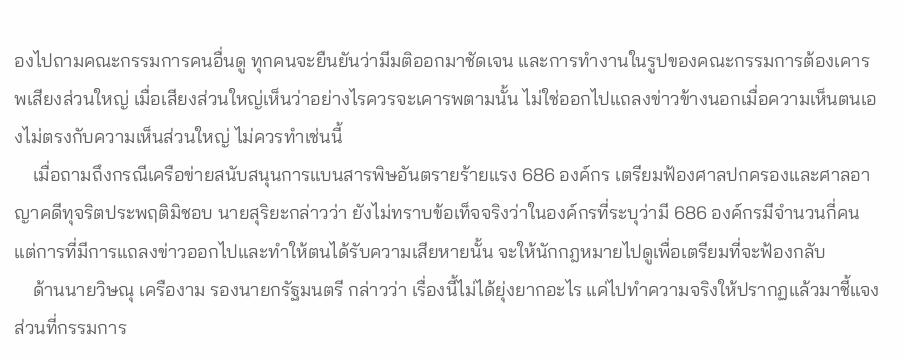องไปถามคณะกรรมการคนอื่นดู ทุกคนจะยืนยันว่ามีมติออกมาชัดเจน และการทำงานในรูปของคณะกรรมการต้องเคารพเสียงส่วนใหญ่ เมื่อเสียงส่วนใหญ่เห็นว่าอย่างไรควรจะเคารพตามนั้น ไม่ใช่ออกไปแถลงข่าวข้างนอกเมื่อความเห็นตนเองไม่ตรงกับความเห็นส่วนใหญ่ ไม่ควรทำเช่นนี้
    เมื่อถามถึงกรณีเครือข่ายสนับสนุนการแบนสารพิษอันตรายร้ายแรง 686 องค์กร เตรียมฟ้องศาลปกครองและศาลอาญาคดีทุจริตประพฤติมิชอบ นายสุริยะกล่าวว่า ยังไม่ทราบข้อเท็จจริงว่าในองค์กรที่ระบุว่ามี 686 องค์กรมีจำนวนกี่คน แต่การที่มีการแถลงข่าวออกไปและทำให้ตนได้รับความเสียหายนั้น จะให้นักกฎหมายไปดูเพื่อเตรียมที่จะฟ้องกลับ
    ด้านนายวิษณุ เครืองาม รองนายกรัฐมนตรี กล่าวว่า เรื่องนี้ไม่ได้ยุ่งยากอะไร แค่ไปทำความจริงให้ปรากฏแล้วมาชี้แจง ส่วนที่กรรมการ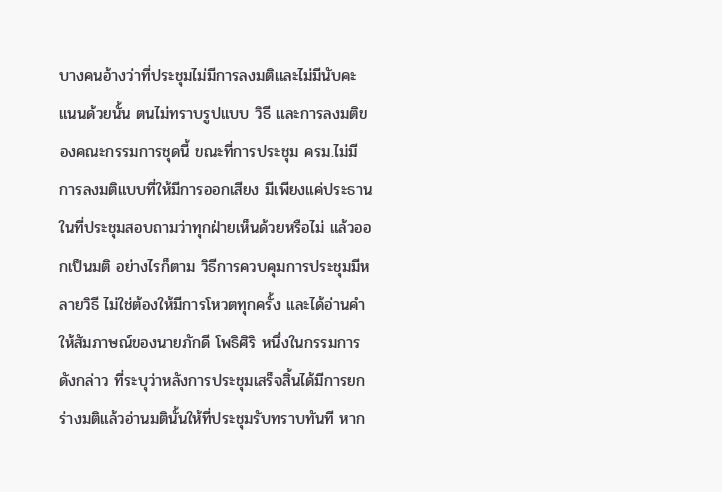บางคนอ้างว่าที่ประชุมไม่มีการลงมติและไม่มีนับคะแนนด้วยนั้น ตนไม่ทราบรูปแบบ วิธี และการลงมติของคณะกรรมการชุดนี้ ขณะที่การประชุม ครม.ไม่มีการลงมติแบบที่ให้มีการออกเสียง มีเพียงแค่ประธานในที่ประชุมสอบถามว่าทุกฝ่ายเห็นด้วยหรือไม่ แล้วออกเป็นมติ อย่างไรก็ตาม วิธีการควบคุมการประชุมมีหลายวิธี ไม่ใช่ต้องให้มีการโหวตทุกครั้ง และได้อ่านคำให้สัมภาษณ์ของนายภักดี โพธิศิริ หนึ่งในกรรมการดังกล่าว ที่ระบุว่าหลังการประชุมเสร็จสิ้นได้มีการยกร่างมติแล้วอ่านมตินั้นให้ที่ประชุมรับทราบทันที หาก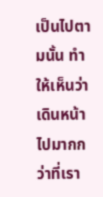เป็นไปตามนั้น ทำให้เห็นว่าเดินหน้าไปมากกว่าที่เรา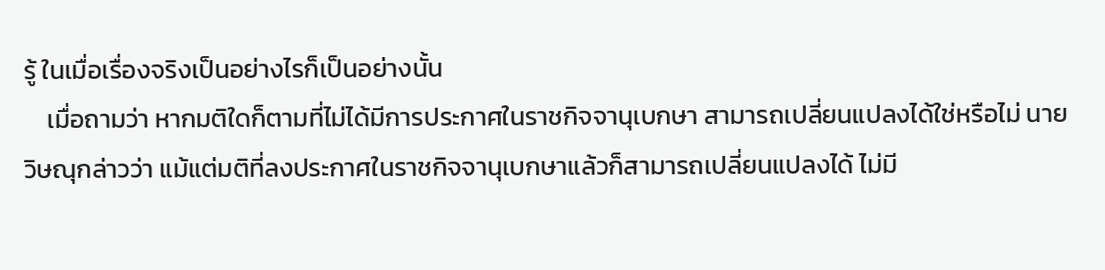รู้ ในเมื่อเรื่องจริงเป็นอย่างไรก็เป็นอย่างนั้น
    เมื่อถามว่า หากมติใดก็ตามที่ไม่ได้มีการประกาศในราชกิจจานุเบกษา สามารถเปลี่ยนแปลงได้ใช่หรือไม่ นายวิษณุกล่าวว่า แม้แต่มติที่ลงประกาศในราชกิจจานุเบกษาแล้วก็สามารถเปลี่ยนแปลงได้ ไม่มี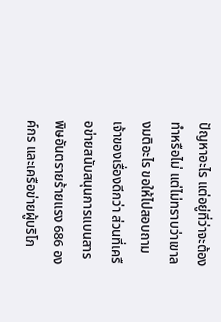ปัญหาอะไร แต่อยู่ที่ว่าจะต้องทำหรือไม่ แต่ไม่ทราบว่าเขาลงมติอะไร ขอให้ไปสอบถามเจ้าของเรื่องดีกว่า ส่วนที่เครือข่ายสนับสนุนการแบนสารพิษอันตรายร้ายแรง 686 องค์กร และเครือข่ายผู้บริโภ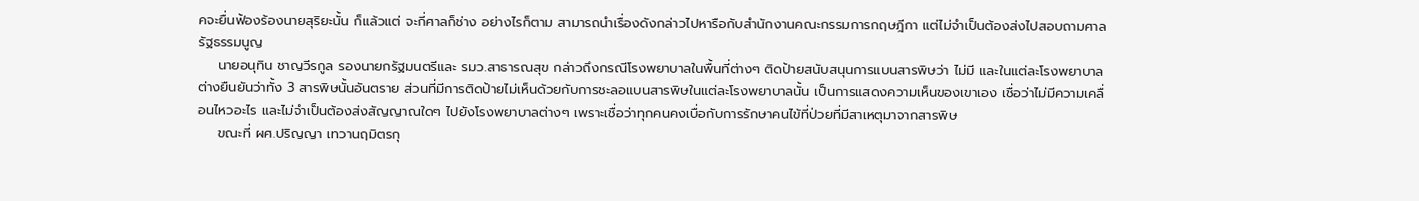คจะยื่นฟ้องร้องนายสุริยะนั้น ก็แล้วแต่ จะกี่ศาลก็ช่าง อย่างไรก็ตาม สามารถนำเรื่องดังกล่าวไปหารือกับสำนักงานคณะกรรมการกฤษฎีกา แต่ไม่จำเป็นต้องส่งไปสอบถามศาลรัฐธรรมนูญ
    นายอนุทิน ชาญวีรกูล รองนายกรัฐมนตรีและ รมว.สาธารณสุข กล่าวถึงกรณีโรงพยาบาลในพื้นที่ต่างๆ ติดป้ายสนับสนุนการแบนสารพิษว่า ไม่มี และในแต่ละโรงพยาบาลต่างยืนยันว่าทั้ง 3 สารพิษนั้นอันตราย ส่วนที่มีการติดป้ายไม่เห็นด้วยกับการชะลอแบนสารพิษในแต่ละโรงพยาบาลนั้น เป็นการแสดงความเห็นของเขาเอง เชื่อว่าไม่มีความเคลื่อนไหวอะไร และไม่จำเป็นต้องส่งสัญญาณใดๆ ไปยังโรงพยาบาลต่างๆ เพราะเชื่อว่าทุกคนคงเบื่อกับการรักษาคนไข้ที่ป่วยที่มีสาเหตุมาจากสารพิษ
    ขณะที่ ผศ.ปริญญา เทวานฤมิตรกุ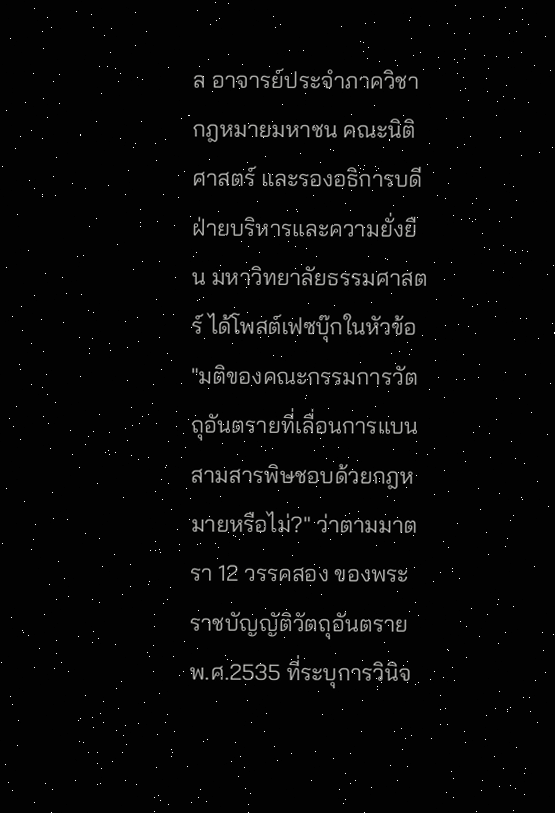ล อาจารย์ประจำภาควิชากฎหมายมหาชน คณะนิติศาสตร์ และรองอธิการบดีฝ่ายบริหารและความยั่งยืน มหาวิทยาลัยธรรมศาสตร์ ได้โพสต์เฟซบุ๊กในหัวข้อ "มติของคณะกรรมการวัตถุอันตรายที่เลื่อนการแบนสามสารพิษชอบด้วยกฎหมายหรือไม่?" ว่าตามมาตรา 12 วรรคสอง ของพระราชบัญญัติวัตถุอันตราย พ.ศ.2535 ที่ระบุการวินิจ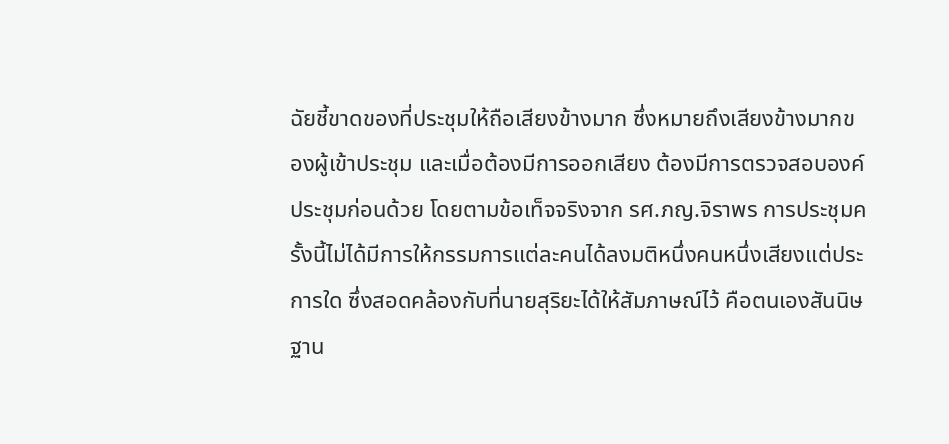ฉัยชี้ขาดของที่ประชุมให้ถือเสียงข้างมาก ซึ่งหมายถึงเสียงข้างมากของผู้เข้าประชุม และเมื่อต้องมีการออกเสียง ต้องมีการตรวจสอบองค์ประชุมก่อนด้วย โดยตามข้อเท็จจริงจาก รศ.ภญ.จิราพร การประชุมครั้งนี้ไม่ได้มีการให้กรรมการแต่ละคนได้ลงมติหนึ่งคนหนึ่งเสียงแต่ประการใด ซึ่งสอดคล้องกับที่นายสุริยะได้ให้สัมภาษณ์ไว้ คือตนเองสันนิษฐาน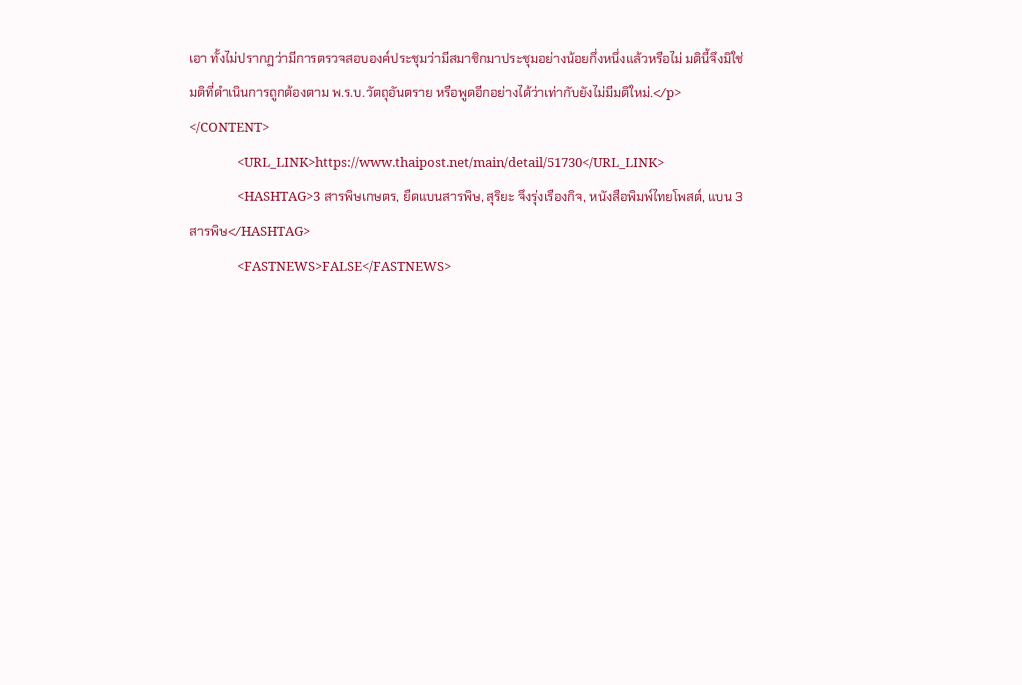เอา ทั้งไม่ปรากฏว่ามีการตรวจสอบองค์ประชุมว่ามีสมาชิกมาประชุมอย่างน้อยกึ่งหนึ่งแล้วหรือไม่ มตินี้จึงมิใช่มติที่ดำเนินการถูกต้องตาม พ.ร.บ.วัตถุอันตราย หรือพูดอีกอย่างได้ว่าเท่ากับยังไม่มีมติใหม่.</p>
</CONTENT>
                <URL_LINK>https://www.thaipost.net/main/detail/51730</URL_LINK>
                <HASHTAG>3 สารพิษเกษตร, ยืดแบนสารพิษ, สุริยะ จึงรุ่งเรืองกิจ, หนังสือพิมพ์ไทยโพสต์, แบน 3 สารพิษ</HASHTAG>
                <FASTNEWS>FALSE</FASTNEWS>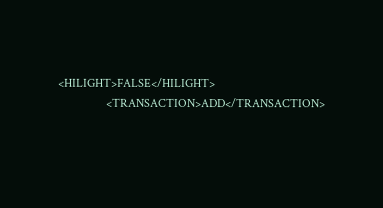<HILIGHT>FALSE</HILIGHT>
                <TRANSACTION>ADD</TRANSACTION>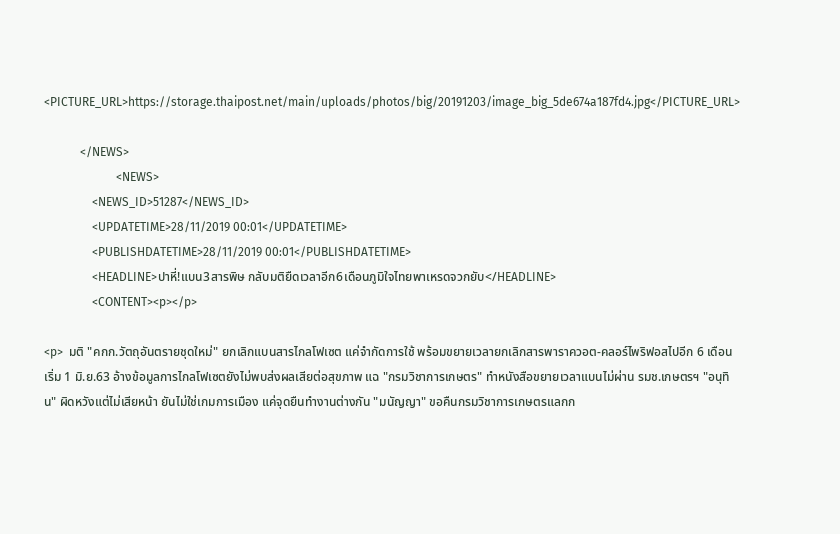<PICTURE_URL>https://storage.thaipost.net/main/uploads/photos/big/20191203/image_big_5de674a187fd4.jpg</PICTURE_URL>

            </NEWS>
                        <NEWS>
                <NEWS_ID>51287</NEWS_ID>
                <UPDATETIME>28/11/2019 00:01</UPDATETIME>
                <PUBLISHDATETIME>28/11/2019 00:01</PUBLISHDATETIME>
                <HEADLINE>ปาหี่!แบน3สารพิษ กลับมติยืดเวลาอีก6เดือนภูมิใจไทยพาเหรดจวกยับ</HEADLINE>
                <CONTENT><p></p>

<p>  มติ "คกก.วัตถุอันตรายชุดใหม่" ยกเลิกแบนสารไกลโฟเซต แค่จำกัดการใช้ พร้อมขยายเวลายกเลิกสารพาราควอต-คลอร์ไพริฟอสไปอีก 6 เดือน เริ่ม 1 มิ.ย.63 อ้างข้อมูลการไกลโฟเซตยังไม่พบส่งผลเสียต่อสุขภาพ แฉ "กรมวิชาการเกษตร" ทำหนังสือขยายเวลาแบนไม่ผ่าน รมช.เกษตรฯ "อนุทิน" ผิดหวังแต่ไม่เสียหน้า ยันไม่ใช่เกมการเมือง แค่จุดยืนทำงานต่างกัน "มนัญญา" ขอคืนกรมวิชาการเกษตรแลกก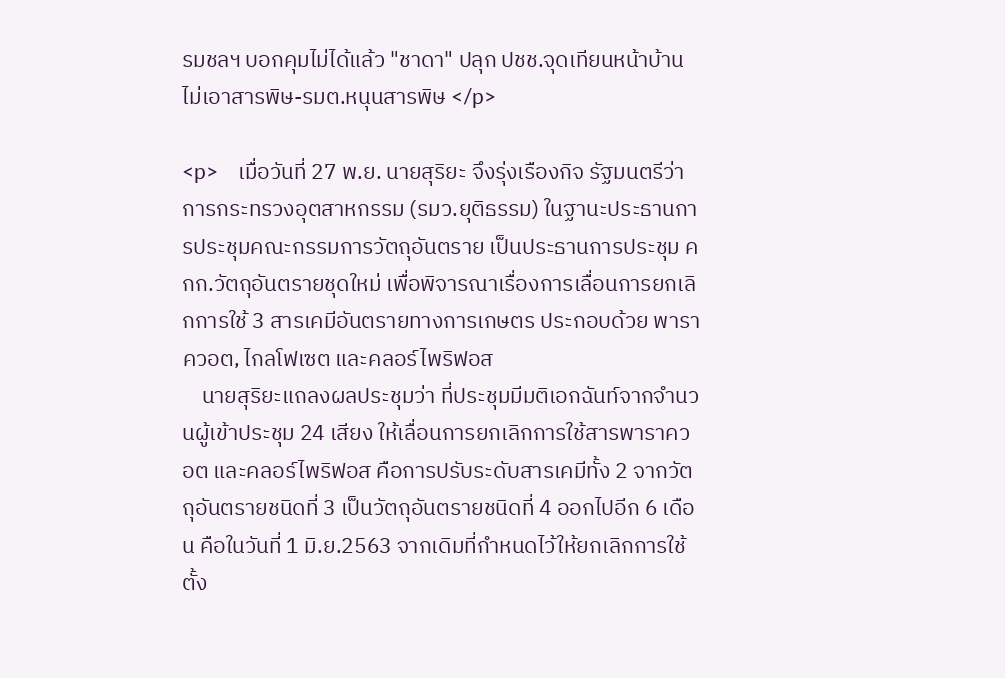รมชลฯ บอกคุมไม่ได้แล้ว "ชาดา" ปลุก ปชช.จุดเทียนหน้าบ้านไม่เอาสารพิษ-รมต.หนุนสารพิษ </p>

<p>    เมื่อวันที่ 27 พ.ย. นายสุริยะ จึงรุ่งเรืองกิจ รัฐมนตรีว่าการกระทรวงอุตสาหกรรม (รมว.ยุติธรรม) ในฐานะประธานการประชุมคณะกรรมการวัตถุอันตราย เป็นประธานการประชุม คกก.วัตถุอันตรายชุดใหม่ เพื่อพิจารณาเรื่องการเลื่อนการยกเลิกการใช้ 3 สารเคมีอันตรายทางการเกษตร ประกอบด้วย พาราควอต, ไกลโฟเซต และคลอร์ไพริฟอส
    นายสุริยะแถลงผลประชุมว่า ที่ประชุมมีมติเอกฉันท์จากจำนวนผู้เข้าประชุม 24 เสียง ให้เลื่อนการยกเลิกการใช้สารพาราควอต และคลอร์ไพริฟอส คือการปรับระดับสารเคมีทั้ง 2 จากวัตถุอันตรายชนิดที่ 3 เป็นวัตถุอันตรายชนิดที่ 4 ออกไปอีก 6 เดือน คือในวันที่ 1 มิ.ย.2563 จากเดิมที่กำหนดไว้ให้ยกเลิกการใช้ตั้ง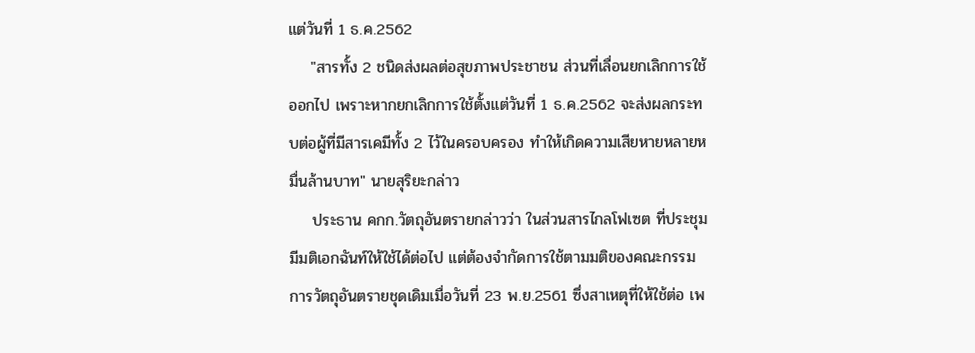แต่วันที่ 1 ธ.ค.2562
    "สารทั้ง 2 ชนิดส่งผลต่อสุขภาพประชาชน ส่วนที่เลื่อนยกเลิกการใช้ออกไป เพราะหากยกเลิกการใช้ตั้งแต่วันที่ 1 ธ.ค.2562 จะส่งผลกระทบต่อผู้ที่มีสารเคมีทั้ง 2 ไว้ในครอบครอง ทำให้เกิดความเสียหายหลายหมื่นล้านบาท" นายสุริยะกล่าว
    ประธาน คกก.วัตถุอันตรายกล่าวว่า ในส่วนสารไกลโฟเซต ที่ประชุมมีมติเอกฉันท์ให้ใช้ได้ต่อไป แต่ต้องจำกัดการใช้ตามมติของคณะกรรมการวัตถุอันตรายชุดเดิมเมื่อวันที่ 23 พ.ย.2561 ซึ่งสาเหตุที่ให้ใช้ต่อ เพ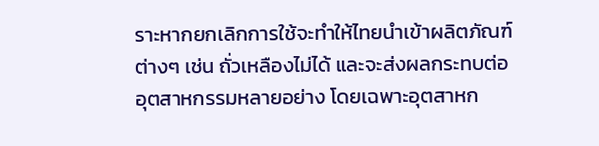ราะหากยกเลิกการใช้จะทำให้ไทยนำเข้าผลิตภัณฑ์ต่างๆ เช่น ถั่วเหลืองไม่ได้ และจะส่งผลกระทบต่ออุตสาหกรรมหลายอย่าง โดยเฉพาะอุตสาหก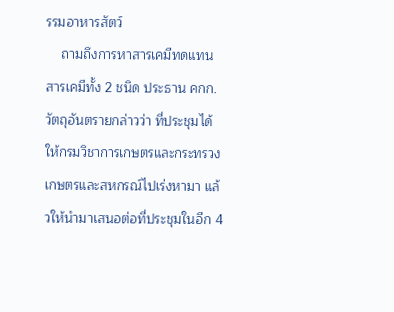รรมอาหารสัตว์
    ถามถึงการหาสารเคมีทดแทนสารเคมีทั้ง 2 ชนิด ประธาน คกก.วัตถุอันตรายกล่าวว่า ที่ประชุมได้ให้กรมวิชาการเกษตรและกระทรวงเกษตรและสหกรณ์ไปเร่งหามา แล้วให้นำมาเสนอต่อที่ประชุมในอีก 4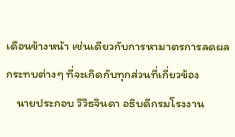เดือนข้างหน้า เช่นเดียวกับการหามาตรการลดผลกระทบต่างๆ ที่จะเกิดกับทุกส่วนที่เกี่ยวข้อง
    นายประกอบ วิวิธจินดา อธิบดีกรมโรงงาน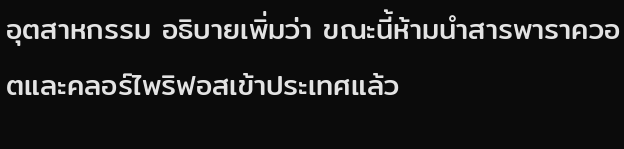อุตสาหกรรม อธิบายเพิ่มว่า ขณะนี้ห้ามนำสารพาราควอตและคลอร์ไพริฟอสเข้าประเทศแล้ว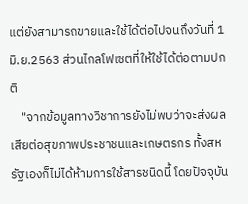แต่ยังสามารถขายและใช้ได้ต่อไปจนถึงวันที่ 1 มิ.ย.2563 ส่วนไกลโฟเซตที่ให้ใช้ได้ต่อตามปกติ
    "จากข้อมูลทางวิชาการยังไม่พบว่าจะส่งผลเสียต่อสุขภาพประชาชนและเกษตรกร ทั้งสหรัฐเองก็ไม่ได้ห้ามการใช้สารชนิดนี้ โดยปัจจุบัน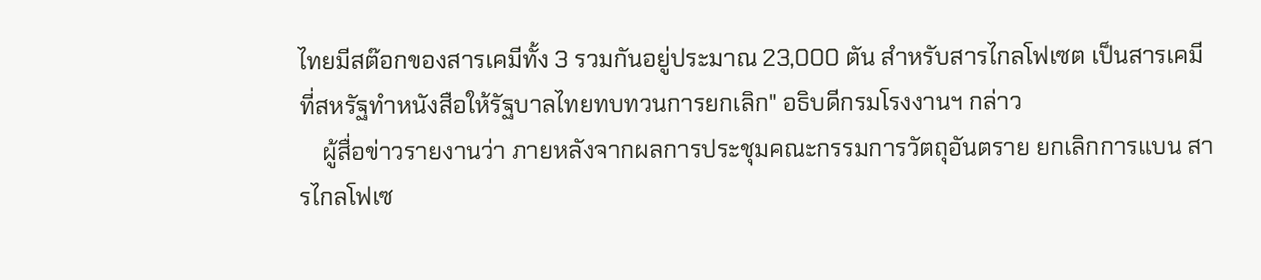ไทยมีสต๊อกของสารเคมีทั้ง 3 รวมกันอยู่ประมาณ 23,000 ตัน สำหรับสารไกลโฟเซต เป็นสารเคมีที่สหรัฐทำหนังสือให้รัฐบาลไทยทบทวนการยกเลิก" อธิบดีกรมโรงงานฯ กล่าว
    ผู้สื่อข่าวรายงานว่า ภายหลังจากผลการประชุมคณะกรรมการวัตถุอันตราย ยกเลิกการแบน สารไกลโฟเซ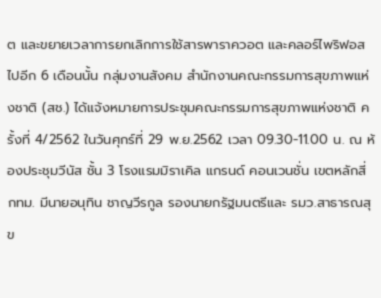ต และขยายเวลาการยกเลิกการใช้สารพาราควอต และคลอร์ไพริฟอสไปอีก 6 เดือนนั้น กลุ่มงานสังคม สำนักงานคณะกรรมการสุขภาพแห่งชาติ (สช.) ได้แจ้งหมายการประชุมคณะกรรมการสุขภาพแห่งชาติ ครั้งที่ 4/2562 ในวันศุกร์ที่ 29 พ.ย.2562 เวลา 09.30-11.00 น. ณ ห้องประชุมวีนัส ชั้น 3 โรงแรมมิราเคิล แกรนด์ คอนเวนชั่น เขตหลักสี่ กทม. มีนายอนุทิน ชาญวีรกูล รองนายกรัฐมนตรีและ รมว.สาธารณสุข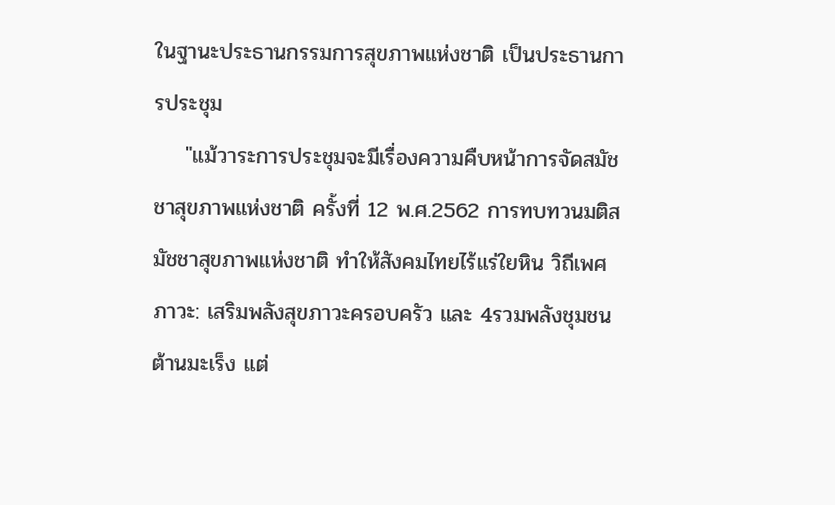ในฐานะประธานกรรมการสุขภาพแห่งชาติ เป็นประธานการประชุม
    "แม้วาระการประชุมจะมีเรื่องความคืบหน้าการจัดสมัชชาสุขภาพแห่งชาติ ครั้งที่ 12 พ.ศ.2562 การทบทวนมติสมัชชาสุขภาพแห่งชาติ ทำให้สังคมไทยไร้แร่ใยหิน วิถีเพศภาวะ: เสริมพลังสุขภาวะครอบครัว และ 4รวมพลังชุมชนต้านมะเร็ง แต่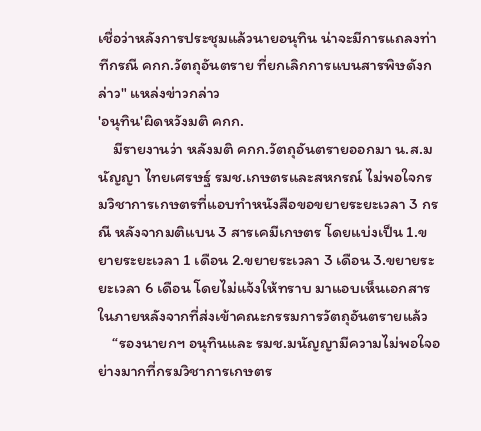เชื่อว่าหลังการประชุมแล้วนายอนุทิน น่าจะมีการแถลงท่าทีกรณี คกก.วัตถุอันตราย ที่ยกเลิกการแบนสารพิษดังกล่าว" แหล่งข่าวกล่าว
'อนุทิน'ผิดหวังมติ คกก.
    มีรายงานว่า หลังมติ คกก.วัตถุอันตรายออกมา น.ส.มนัญญา ไทยเศรษฐ์ รมช.เกษตรและสหกรณ์ ไม่พอใจกรมวิชาการเกษตรที่แอบทำหนังสือขอขยายระยะเวลา 3 กรณี หลังจากมติแบน 3 สารเคมีเกษตร โดยแบ่งเป็น 1.ขยายระยะเวลา 1 เดือน 2.ขยายระเวลา 3 เดือน 3.ขยายระยะเวลา 6 เดือน โดยไม่แจ้งให้ทราบ มาแอบเห็นเอกสารในภายหลังจากที่ส่งเข้าคณะกรรมการวัตถุอันตรายแล้ว
    “รองนายกฯ อนุทินและ รมช.มนัญญามีความไม่พอใจอย่างมากที่กรมวิชาการเกษตร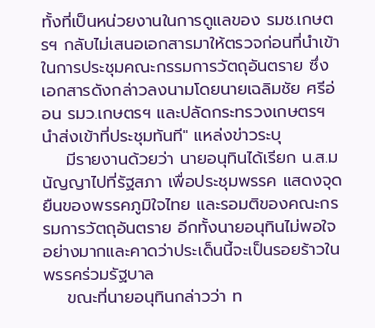ทั้งที่เป็นหน่วยงานในการดูแลของ รมช.เกษตรฯ กลับไม่เสนอเอกสารมาให้ตรวจก่อนที่นำเข้าในการประชุมคณะกรรมการวัตถุอันตราย ซึ่งเอกสารดังกล่าวลงนามโดยนายเฉลิมชัย ศรีอ่อน รมว.เกษตรฯ และปลัดกระทรวงเกษตรฯ นำส่งเข้าที่ประชุมทันที" แหล่งข่าวระบุ
    มีรายงานด้วยว่า นายอนุทินได้เรียก น.ส.มนัญญาไปที่รัฐสภา เพื่อประชุมพรรค แสดงจุดยืนของพรรคภูมิใจไทย และรอมติของคณะกรรมการวัตถุอันตราย อีกทั้งนายอนุทินไม่พอใจอย่างมากและคาดว่าประเด็นนี้จะเป็นรอยร้าวในพรรคร่วมรัฐบาล
    ขณะที่นายอนุทินกล่าวว่า ท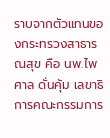ราบจากตัวแทนของกระทรวงสาธารณสุข คือ นพ.ไพศาล ดั่นคุ้ม เลขาธิการคณะกรรมการ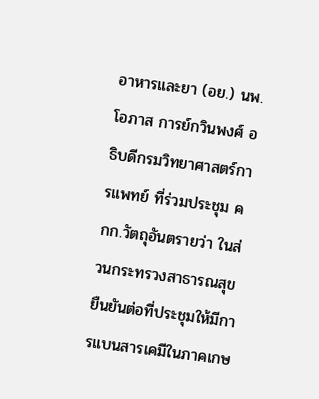อาหารและยา (อย.) นพ.โอภาส การย์กวินพงศ์ อธิบดีกรมวิทยาศาสตร์การแพทย์ ที่ร่วมประชุม คกก.วัตถุอันตรายว่า ในส่วนกระทรวงสาธารณสุขยืนยันต่อที่ประชุมให้มีการแบนสารเคมีในภาคเกษ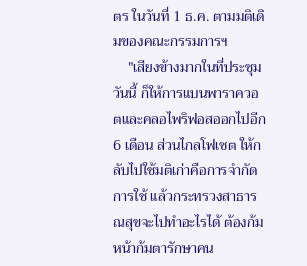ตร ในวันที่ 1 ธ.ค. ตามมติเดิมของคณะกรรมการฯ
    "เสียงข้างมากในที่ประชุมวันนี้ ก็ให้การแบนพาราควอตและคลอไพริฟอสออกไปอีก 6 เดือน ส่วนไกลโฟเซต ให้กลับไปใช้มติเก่าคือการจำกัดการใช้ แล้วกระทรวงสาธารณสุขจะไปทำอะไรได้ ต้องก้มหน้าก้มตารักษาคน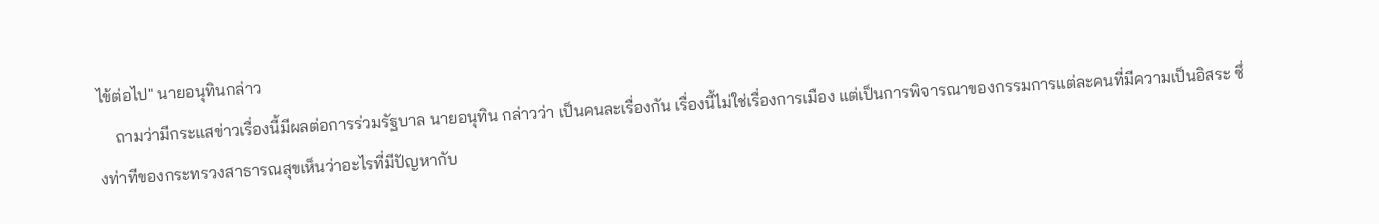ไข้ต่อไป" นายอนุทินกล่าว
    ถามว่ามีกระแสข่าวเรื่องนี้มีผลต่อการร่วมรัฐบาล นายอนุทิน กล่าวว่า เป็นคนละเรื่องกัน เรื่องนี้ไม่ใช่เรื่องการเมือง แต่เป็นการพิจารณาของกรรมการแต่ละคนที่มีความเป็นอิสระ ซึ่งท่าทีของกระทรวงสาธารณสุขเห็นว่าอะไรที่มีปัญหากับ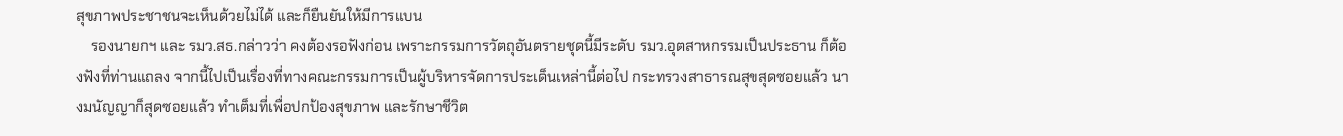สุขภาพประชาชนจะเห็นด้วยไม่ได้ และก็ยืนยันให้มีการแบน
    รองนายกฯ และ รมว.สธ.กล่าวว่า คงต้องรอฟังก่อน เพราะกรรมการวัตถุอันตรายชุดนี้มีระดับ รมว.อุตสาหกรรมเป็นประธาน ก็ต้องฟังที่ท่านแถลง จากนี้ไปเป็นเรื่องที่ทางคณะกรรมการเป็นผู้บริหารจัดการประเด็นเหล่านี้ต่อไป กระทรวงสาธารณสุขสุดซอยแล้ว นางมนัญญาก็สุดซอยแล้ว ทำเต็มที่เพื่อปกป้องสุขภาพ และรักษาชีวิต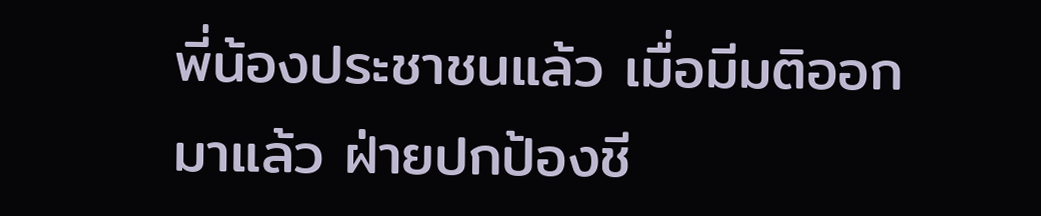พี่น้องประชาชนแล้ว เมื่อมีมติออกมาแล้ว ฝ่ายปกป้องชี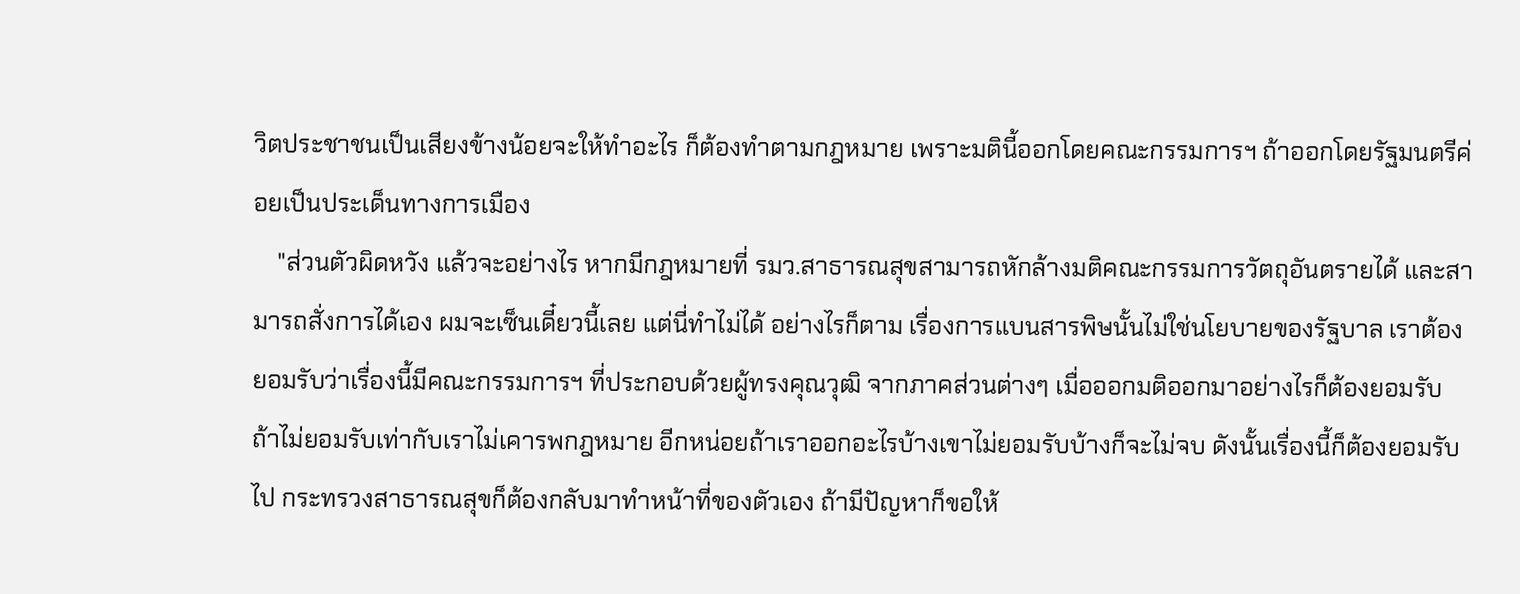วิตประชาชนเป็นเสียงข้างน้อยจะให้ทำอะไร ก็ต้องทำตามกฎหมาย เพราะมตินี้ออกโดยคณะกรรมการฯ ถ้าออกโดยรัฐมนตรีค่อยเป็นประเด็นทางการเมือง
    "ส่วนตัวผิดหวัง แล้วจะอย่างไร หากมีกฎหมายที่ รมว.สาธารณสุขสามารถหักล้างมติคณะกรรมการวัตถุอันตรายได้ และสามารถสั่งการได้เอง ผมจะเซ็นเดี๋ยวนี้เลย แต่นี่ทำไม่ได้ อย่างไรก็ตาม เรื่องการแบนสารพิษนั้นไม่ใช่นโยบายของรัฐบาล เราต้องยอมรับว่าเรื่องนี้มีคณะกรรมการฯ ที่ประกอบด้วยผู้ทรงคุณวุฒิ จากภาคส่วนต่างๆ เมื่อออกมติออกมาอย่างไรก็ต้องยอมรับ ถ้าไม่ยอมรับเท่ากับเราไม่เคารพกฎหมาย อีกหน่อยถ้าเราออกอะไรบ้างเขาไม่ยอมรับบ้างก็จะไม่จบ ดังนั้นเรื่องนี้ก็ต้องยอมรับไป กระทรวงสาธารณสุขก็ต้องกลับมาทำหน้าที่ของตัวเอง ถ้ามีปัญหาก็ขอให้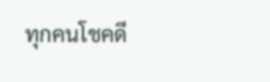ทุกคนโชคดี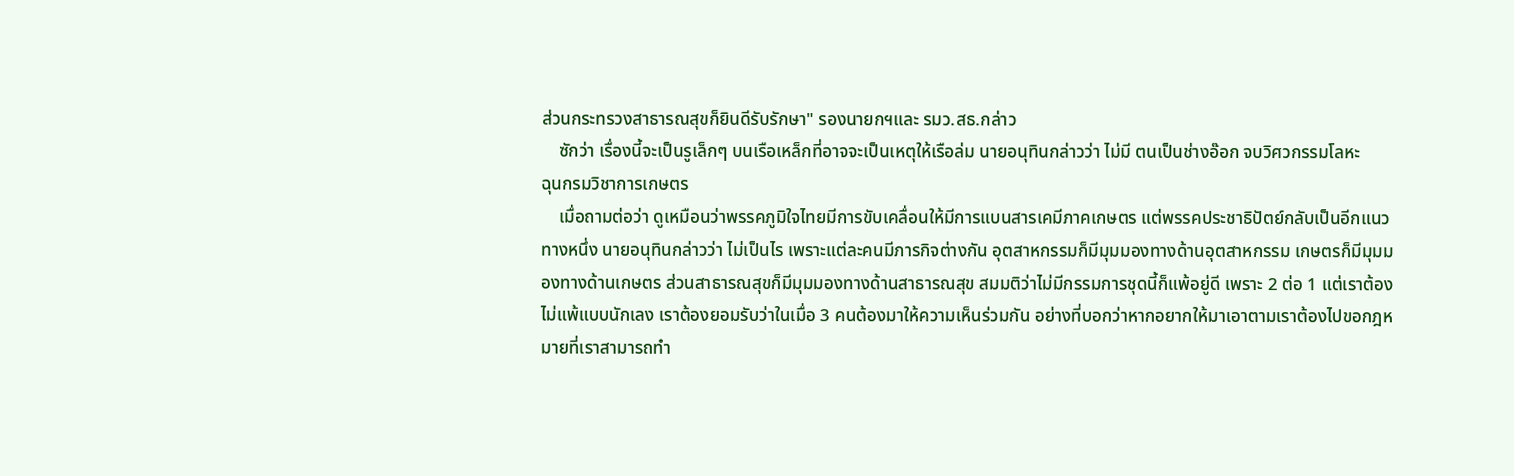ส่วนกระทรวงสาธารณสุขก็ยินดีรับรักษา" รองนายกฯและ รมว.สธ.กล่าว
    ซักว่า เรื่องนี้จะเป็นรูเล็กๆ บนเรือเหล็กที่อาจจะเป็นเหตุให้เรือล่ม นายอนุทินกล่าวว่า ไม่มี ตนเป็นช่างอ๊อก จบวิศวกรรมโลหะ
ฉุนกรมวิชาการเกษตร
    เมื่อถามต่อว่า ดูเหมือนว่าพรรคภูมิใจไทยมีการขับเคลื่อนให้มีการแบนสารเคมีภาคเกษตร แต่พรรคประชาธิปัตย์กลับเป็นอีกแนวทางหนึ่ง นายอนุทินกล่าวว่า ไม่เป็นไร เพราะแต่ละคนมีภารกิจต่างกัน อุตสาหกรรมก็มีมุมมองทางด้านอุตสาหกรรม เกษตรก็มีมุมมองทางด้านเกษตร ส่วนสาธารณสุขก็มีมุมมองทางด้านสาธารณสุข สมมติว่าไม่มีกรรมการชุดนี้ก็แพ้อยู่ดี เพราะ 2 ต่อ 1 แต่เราต้องไม่แพ้แบบนักเลง เราต้องยอมรับว่าในเมื่อ 3 คนต้องมาให้ความเห็นร่วมกัน อย่างที่บอกว่าหากอยากให้มาเอาตามเราต้องไปขอกฎหมายที่เราสามารถทำ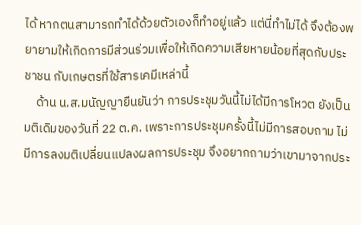ได้ หากตนสามารถทำได้ด้วยตัวเองก็ทำอยู่แล้ว แต่นี่ทำไม่ได้ จึงต้องพยายามให้เกิดการมีส่วนร่วมเพื่อให้เกิดความเสียหายน้อยที่สุดกับประชาชน กับเกษตรที่ใช้สารเคมีเหล่านี้
    ด้าน น.ส.มนัญญายืนยันว่า การประชุมวันนี้ไม่ได้มีการโหวต ยังเป็นมติเดิมของวันที่ 22 ต.ค. เพราะการประชุมครั้งนี้ไม่มีการสอบถาม ไม่มีการลงมติเปลี่ยนแปลงผลการประชุม จึงอยากถามว่าเขามาจากประ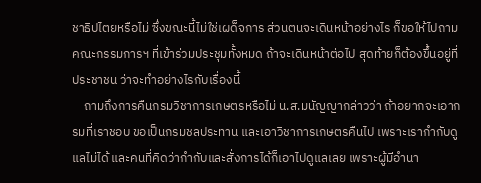ชาธิปไตยหรือไม่ ซึ่งขณะนี้ไม่ใช่เผด็จการ ส่วนตนจะเดินหน้าอย่างไร ก็ขอให้ไปถามคณะกรรมการฯ ที่เข้าร่วมประชุมทั้งหมด ถ้าจะเดินหน้าต่อไป สุดท้ายก็ต้องขึ้นอยู่ที่ประชาชน ว่าจะทำอย่างไรกับเรื่องนี้
    ถามถึงการคืนกรมวิชาการเกษตรหรือไม่ น.ส.มนัญญากล่าวว่า ถ้าอยากจะเอากรมที่เราชอบ ขอเป็นกรมชลประทาน และเอาวิชาการเกษตรคืนไป เพราะเรากำกับดูแลไม่ได้ และคนที่คิดว่ากำกับและสั่งการได้ก็เอาไปดูแลเลย เพราะผู้มีอำนา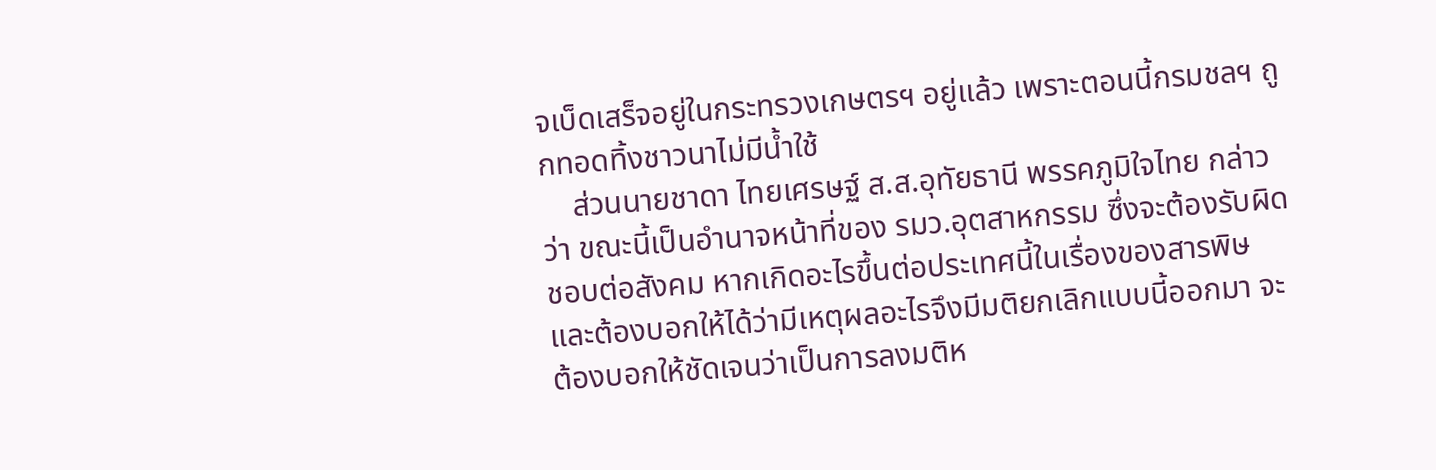จเบ็ดเสร็จอยู่ในกระทรวงเกษตรฯ อยู่แล้ว เพราะตอนนี้กรมชลฯ ถูกทอดทิ้งชาวนาไม่มีน้ำใช้
    ส่วนนายชาดา ไทยเศรษฐ์ ส.ส.อุทัยธานี พรรคภูมิใจไทย กล่าวว่า ขณะนี้เป็นอำนาจหน้าที่ของ รมว.อุตสาหกรรม ซึ่งจะต้องรับผิดชอบต่อสังคม หากเกิดอะไรขึ้นต่อประเทศนี้ในเรื่องของสารพิษ และต้องบอกให้ได้ว่ามีเหตุผลอะไรจึงมีมติยกเลิกแบบนี้ออกมา จะต้องบอกให้ชัดเจนว่าเป็นการลงมติห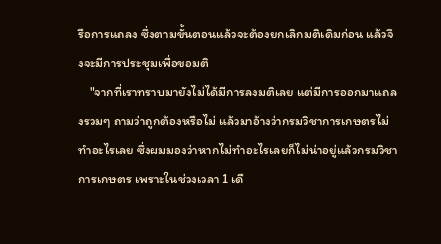รือการแถลง ซึ่งตามขั้นตอนแล้วจะต้องยกเลิกมติเดิมก่อน แล้วจึงจะมีการประชุมเพื่อขอมติ
    "จากที่เราทราบมายังไม่ได้มีการลงมติเลย แต่มีการออกมาแถลงรวมๆ ถามว่าถูกต้องหรือไม่ แล้วมาอ้างว่ากรมวิชาการเกษตรไม่ทำอะไรเลย ซึ่งผมมองว่าหากไม่ทำอะไรเลยก็ไม่น่าอยู่แล้วกรมวิชาการเกษตร เพราะในช่วงเวลา 1 เดื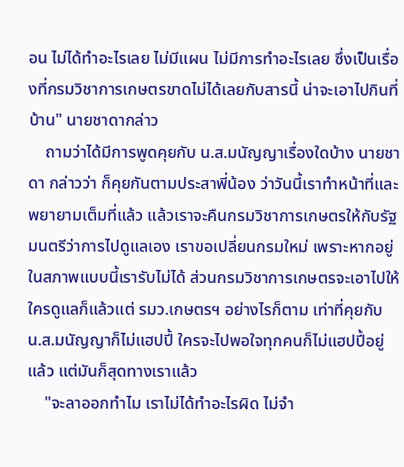อน ไม่ได้ทำอะไรเลย ไม่มีแผน ไม่มีการทำอะไรเลย ซึ่งเป็นเรื่องที่กรมวิชาการเกษตรขาดไม่ได้เลยกับสารนี้ น่าจะเอาไปกินที่บ้าน" นายชาดากล่าว
    ถามว่าได้มีการพูดคุยกับ น.ส.มนัญญาเรื่องใดบ้าง นายชาดา กล่าวว่า ก็คุยกันตามประสาพี่น้อง ว่าวันนี้เราทำหน้าที่และพยายามเต็มที่แล้ว แล้วเราจะคืนกรมวิชาการเกษตรให้กับรัฐมนตรีว่าการไปดูแลเอง เราขอเปลี่ยนกรมใหม่ เพราะหากอยู่ในสภาพแบบนี้เรารับไม่ได้ ส่วนกรมวิชาการเกษตรจะเอาไปให้ใครดูแลก็แล้วแต่ รมว.เกษตรฯ อย่างไรก็ตาม เท่าที่คุยกับ น.ส.มนัญญาก็ไม่แฮปปี้ ใครจะไปพอใจทุกคนก็ไม่แฮปปี้อยู่แล้ว แต่มันก็สุดทางเราแล้ว
    "จะลาออกทำไม เราไม่ได้ทำอะไรผิด ไม่จำ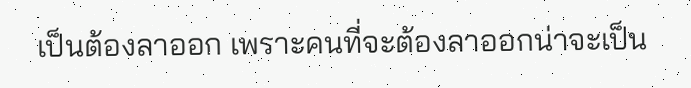เป็นต้องลาออก เพราะคนที่จะต้องลาออกน่าจะเป็น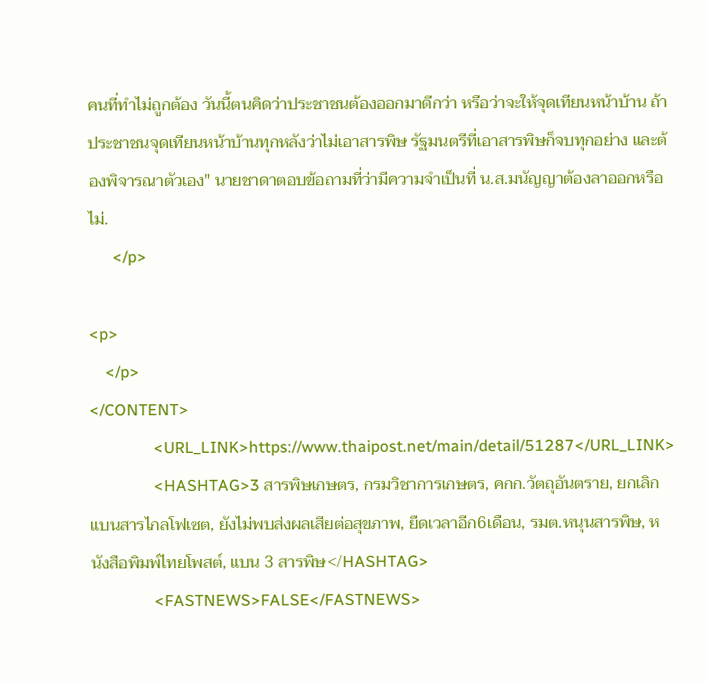คนที่ทำไม่ถูกต้อง วันนี้ตนคิดว่าประชาชนต้องออกมาดีกว่า หรือว่าจะให้จุดเทียนหน้าบ้าน ถ้าประชาชนจุดเทียนหน้าบ้านทุกหลังว่าไม่เอาสารพิษ รัฐมนตรีที่เอาสารพิษก็จบทุกอย่าง และต้องพิจารณาตัวเอง" นายชาดาตอบข้อถามที่ว่ามีความจำเป็นที่ น.ส.มนัญญาต้องลาออกหรือไม่.
      </p>

<p>
    </p>
</CONTENT>
                <URL_LINK>https://www.thaipost.net/main/detail/51287</URL_LINK>
                <HASHTAG>3 สารพิษเกษตร, กรมวิชาการเกษตร, คกก.วัตถุอันตราย, ยกเลิกแบนสารไกลโฟเซต, ยังไม่พบส่งผลเสียต่อสุขภาพ, ยืดเวลาอีก6เดือน, รมต.หนุนสารพิษ, หนังสือพิมพ์ไทยโพสต์, แบน 3 สารพิษ</HASHTAG>
                <FASTNEWS>FALSE</FASTNEWS>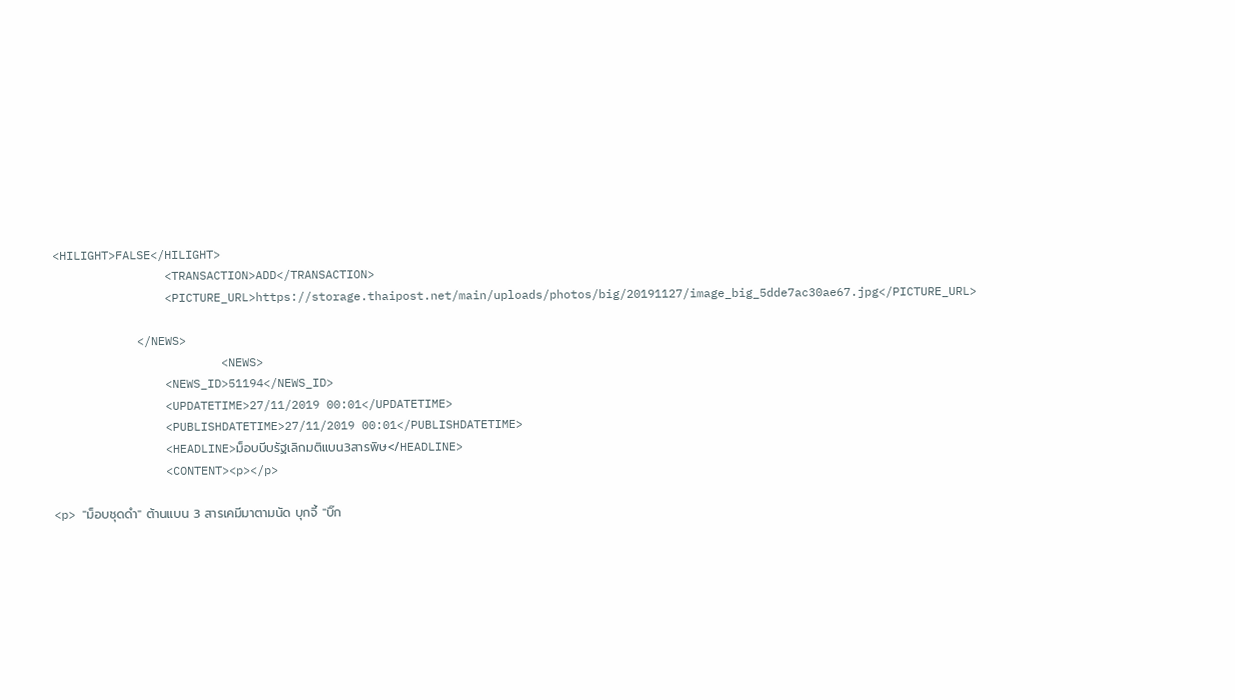<HILIGHT>FALSE</HILIGHT>
                <TRANSACTION>ADD</TRANSACTION>
                <PICTURE_URL>https://storage.thaipost.net/main/uploads/photos/big/20191127/image_big_5dde7ac30ae67.jpg</PICTURE_URL>

            </NEWS>
                        <NEWS>
                <NEWS_ID>51194</NEWS_ID>
                <UPDATETIME>27/11/2019 00:01</UPDATETIME>
                <PUBLISHDATETIME>27/11/2019 00:01</PUBLISHDATETIME>
                <HEADLINE>ม็อบบีบรัฐเลิกมติแบน3สารพิษ</HEADLINE>
                <CONTENT><p></p>

<p> "ม็อบชุดดำ" ต้านแบน 3 สารเคมีมาตามนัด บุกจี้ "บิ๊ก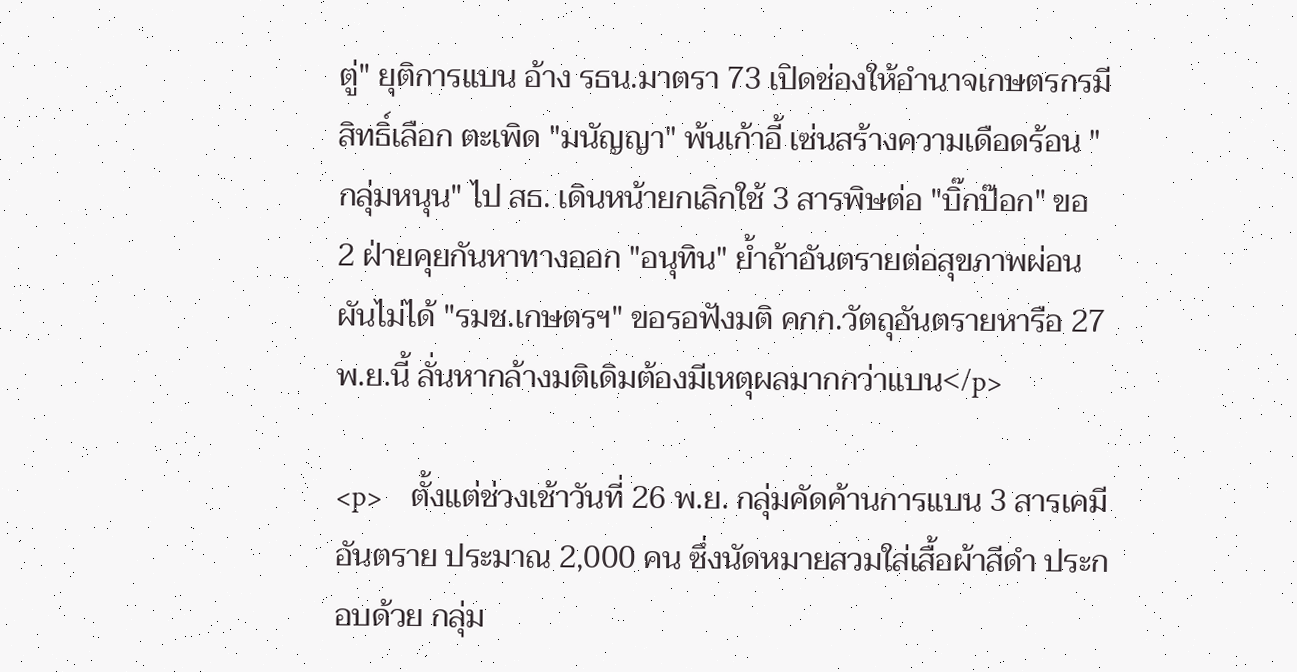ตู่" ยุติการแบน อ้าง รธน.มาตรา 73 เปิดช่องให้อำนาจเกษตรกรมีสิทธิ์เลือก ตะเพิด "มนัญญา" พ้นเก้าอี้ เซ่นสร้างความเดือดร้อน "กลุ่มหนุน" ไป สธ. เดินหน้ายกเลิกใช้ 3 สารพิษต่อ "บิ๊กป๊อก" ขอ 2 ฝ่ายคุยกันหาทางออก "อนุทิน" ย้ำถ้าอันตรายต่อสุขภาพผ่อนผันไม่ได้ "รมช.เกษตรฯ" ขอรอฟังมติ คกก.วัตถุอันตรายหารือ 27 พ.ย.นี้ ลั่นหากล้างมติเดิมต้องมีเหตุผลมากกว่าแบน</p>

<p>    ตั้งแต่ช่วงเช้าวันที่ 26 พ.ย. กลุ่มคัดค้านการแบน 3 สารเคมีอันตราย ประมาณ 2,000 คน ซึ่งนัดหมายสวมใส่เสื้อผ้าสีดำ ประกอบด้วย กลุ่ม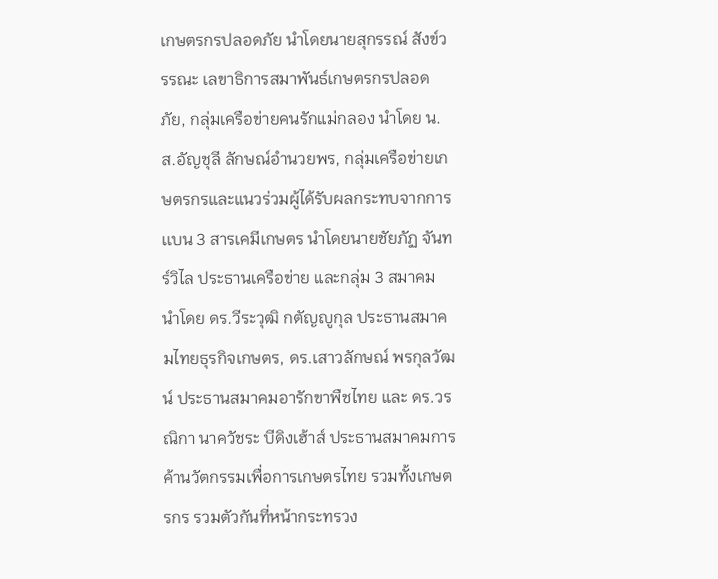เกษตรกรปลอดภัย นำโดยนายสุกรรณ์ สังข์วรรณะ เลขาธิการสมาพันธ์เกษตรกรปลอดภัย, กลุ่มเครือข่ายคนรักแม่กลอง นำโดย น.ส.อัญชุลี ลักษณ์อำนวยพร, กลุ่มเครือข่ายเกษตรกรและแนวร่วมผู้ได้รับผลกระทบจากการเเบน 3 สารเคมีเกษตร นำโดยนายชัยภัฏ จันทร์วิไล ประธานเครือข่าย และกลุ่ม 3 สมาคม นำโดย ดร.วีระวุฒิ กตัญญูกุล ประธานสมาคมไทยธุรกิจเกษตร, ดร.เสาวลักษณ์ พรกุลวัฒน์ ประธานสมาคมอารักขาพืชไทย และ ดร.วรณิกา นาควัชระ บีดิงเฮ้าส์ ประธานสมาคมการค้านวัตกรรมเพื่อการเกษตรไทย รวมทั้งเกษตรกร รวมตัวกันที่หน้ากระทรวง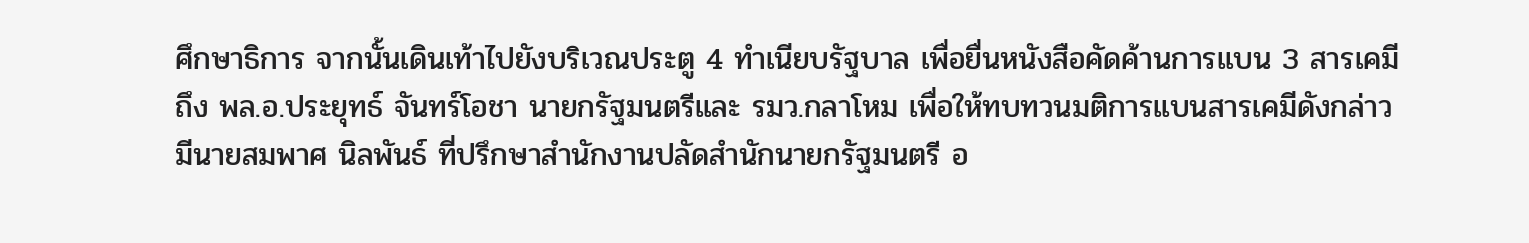ศึกษาธิการ จากนั้นเดินเท้าไปยังบริเวณประตู 4 ทำเนียบรัฐบาล เพื่อยื่นหนังสือคัดค้านการแบน 3 สารเคมี ถึง พล.อ.ประยุทธ์ จันทร์โอชา นายกรัฐมนตรีและ รมว.กลาโหม เพื่อให้ทบทวนมติการแบนสารเคมีดังกล่าว มีนายสมพาศ นิลพันธ์ ที่ปรึกษาสำนักงานปลัดสำนักนายกรัฐมนตรี อ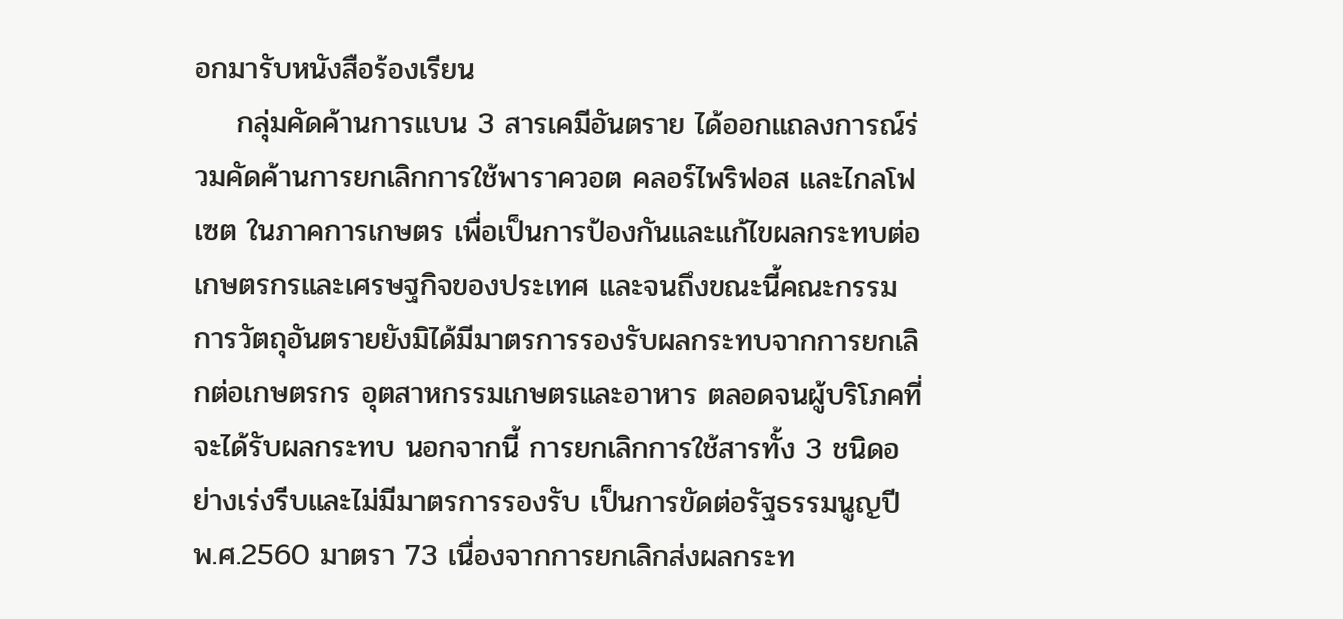อกมารับหนังสือร้องเรียน
    กลุ่มคัดค้านการแบน 3 สารเคมีอันตราย ได้ออกแถลงการณ์ร่วมคัดค้านการยกเลิกการใช้พาราควอต คลอร์ไพริฟอส และไกลโฟเซต ในภาคการเกษตร เพื่อเป็นการป้องกันและแก้ไขผลกระทบต่อเกษตรกรและเศรษฐกิจของประเทศ และจนถึงขณะนี้คณะกรรมการวัตถุอันตรายยังมิได้มีมาตรการรองรับผลกระทบจากการยกเลิกต่อเกษตรกร อุตสาหกรรมเกษตรและอาหาร ตลอดจนผู้บริโภคที่จะได้รับผลกระทบ นอกจากนี้ การยกเลิกการใช้สารทั้ง 3 ชนิดอย่างเร่งรีบและไม่มีมาตรการรองรับ เป็นการขัดต่อรัฐธรรมนูญปี พ.ศ.2560 มาตรา 73 เนื่องจากการยกเลิกส่งผลกระท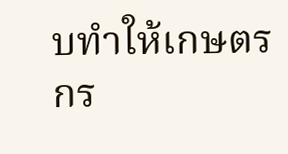บทำให้เกษตรกร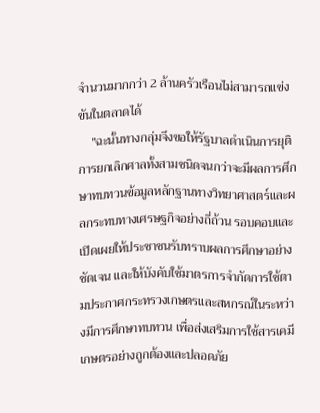จำนวนมากกว่า 2 ล้านครัวเรือนไม่สามารถแข่งขันในตลาดได้
    "ฉะนั้นทางกลุ่มจึงขอให้รัฐบาลดำเนินการยุติการยกเลิกศาลทั้งสามชนิดจนกว่าจะมีผลการศึกษาทบทวนข้อมูลหลักฐานทางวิทยาศาสตร์และผลกระทบทางเศรษฐกิจอย่างถี่ถ้วน รอบคอบและเปิดเผยให้ประชาชนรับทราบผลการศึกษาอย่างชัดเจน และให้บังคับใช้มาตรการจำกัดการใช้ตามประกาศกระทรวงเกษตรและสหกรณ์ในระหว่างมีการศึกษาทบทวน เพื่อส่งเสริมการใช้สารเคมีเกษตรอย่างถูกต้องและปลอดภัย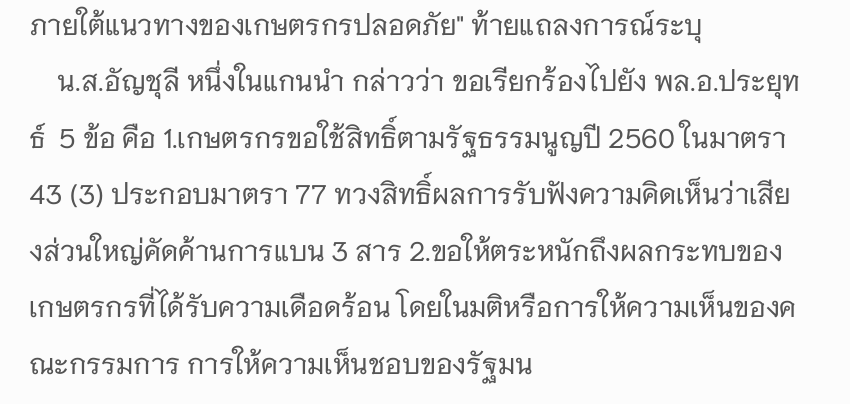ภายใต้แนวทางของเกษตรกรปลอดภัย" ท้ายแถลงการณ์ระบุ
    น.ส.อัญชุลี หนึ่งในแกนนำ กล่าวว่า ขอเรียกร้องไปยัง พล.อ.ประยุทธ์  5 ข้อ คือ 1.เกษตรกรขอใช้สิทธิ์ตามรัฐธรรมนูญปี 2560 ในมาตรา 43 (3) ประกอบมาตรา 77 ทวงสิทธิ์ผลการรับฟังความคิดเห็นว่าเสียงส่วนใหญ่คัดค้านการแบน 3 สาร 2.ขอให้ตระหนักถึงผลกระทบของเกษตรกรที่ได้รับความเดือดร้อน โดยในมติหรือการให้ความเห็นของคณะกรรมการ การให้ความเห็นชอบของรัฐมน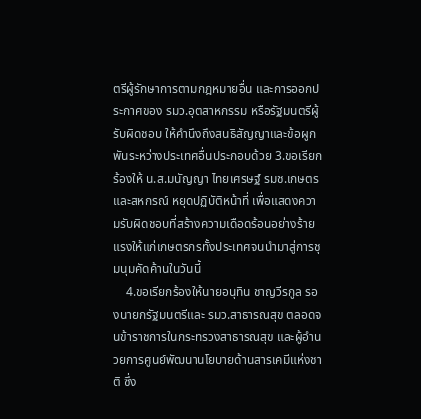ตรีผู้รักษาการตามกฎหมายอื่น และการออกประกาศของ รมว.อุตสาหกรรม หรือรัฐมนตรีผู้รับผิดชอบ ให้คำนึงถึงสนธิสัญญาและข้อผูกพันระหว่างประเทศอื่นประกอบด้วย 3.ขอเรียกร้องให้ น.ส.มนัญญา ไทยเศรษฐ์ รมช.เกษตรและสหกรณ์ หยุดปฏิบัติหน้าที่ เพื่อแสดงความรับผิดชอบที่สร้างความเดือดร้อนอย่างร้ายแรงให้แก่เกษตรกรทั้งประเทศจนนำมาสู่การชุมนุมคัดค้านในวันนี้
    4.ขอเรียกร้องให้นายอนุทิน ชาญวีรกูล รองนายกรัฐมนตรีและ รมว.สาธารณสุข ตลอดจนข้าราชการในกระทรวงสาธารณสุข และผู้อำนวยการศูนย์พัฒนานโยบายด้านสารเคมีแห่งชาติ ซึ่ง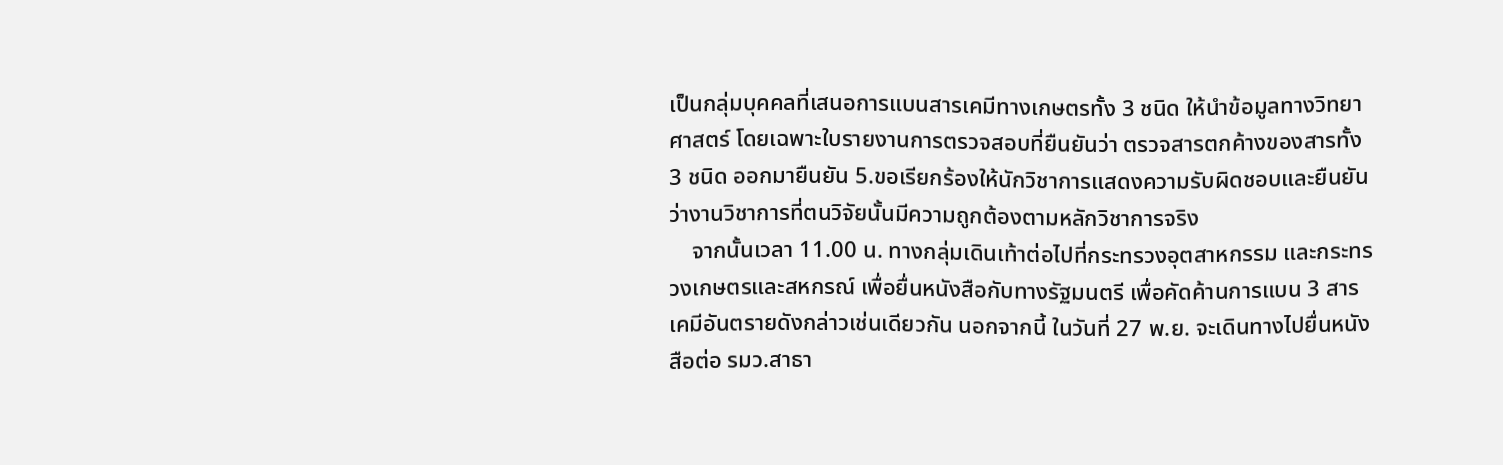เป็นกลุ่มบุคคลที่เสนอการแบนสารเคมีทางเกษตรทั้ง 3 ชนิด ให้นำข้อมูลทางวิทยาศาสตร์ โดยเฉพาะใบรายงานการตรวจสอบที่ยืนยันว่า ตรวจสารตกค้างของสารทั้ง 3 ชนิด ออกมายืนยัน 5.ขอเรียกร้องให้นักวิชาการแสดงความรับผิดชอบและยืนยันว่างานวิชาการที่ตนวิจัยนั้นมีความถูกต้องตามหลักวิชาการจริง
    จากนั้นเวลา 11.00 น. ทางกลุ่มเดินเท้าต่อไปที่กระทรวงอุตสาหกรรม และกระทรวงเกษตรและสหกรณ์ เพื่อยื่นหนังสือกับทางรัฐมนตรี เพื่อคัดค้านการแบน 3 สารเคมีอันตรายดังกล่าวเช่นเดียวกัน นอกจากนี้ ในวันที่ 27 พ.ย. จะเดินทางไปยื่นหนังสือต่อ รมว.สาธา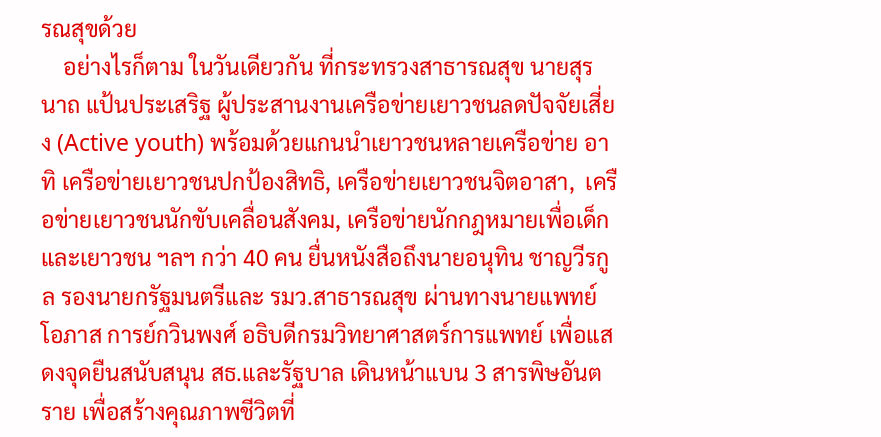รณสุขด้วย
    อย่างไรก็ตาม ในวันเดียวกัน ที่กระทรวงสาธารณสุข นายสุรนาถ แป้นประเสริฐ ผู้ประสานงานเครือข่ายเยาวชนลดปัจจัยเสี่ยง (Active youth) พร้อมด้วยแกนนำเยาวชนหลายเครือข่าย อาทิ เครือข่ายเยาวชนปกป้องสิทธิ, เครือข่ายเยาวชนจิตอาสา,  เครือข่ายเยาวชนนักขับเคลื่อนสังคม, เครือข่ายนักกฎหมายเพื่อเด็กและเยาวชน ฯลฯ กว่า 40 คน ยื่นหนังสือถึงนายอนุทิน ชาญวีรกูล รองนายกรัฐมนตรีและ รมว.สาธารณสุข ผ่านทางนายแพทย์โอภาส การย์กวินพงศ์ อธิบดีกรมวิทยาศาสตร์การแพทย์ เพื่อแสดงจุดยืนสนับสนุน สธ.และรัฐบาล เดินหน้าแบน 3 สารพิษอันตราย เพื่อสร้างคุณภาพชีวิตที่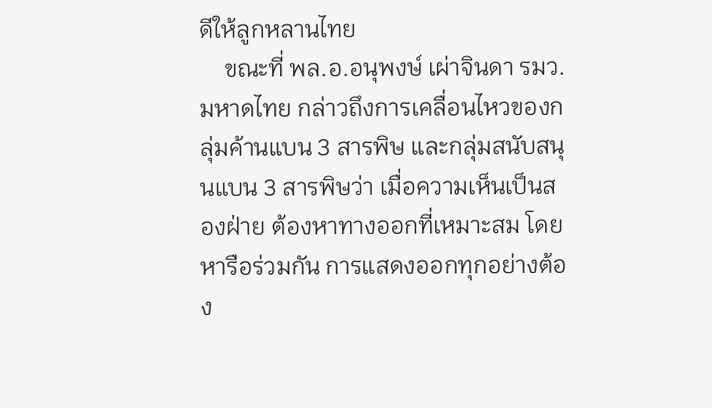ดีให้ลูกหลานไทย
    ขณะที่ พล.อ.อนุพงษ์ เผ่าจินดา รมว.มหาดไทย กล่าวถึงการเคลื่อนไหวของกลุ่มค้านแบน 3 สารพิษ และกลุ่มสนับสนุนแบน 3 สารพิษว่า เมื่อความเห็นเป็นสองฝ่าย ต้องหาทางออกที่เหมาะสม โดยหารือร่วมกัน การแสดงออกทุกอย่างต้อง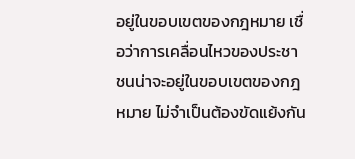อยู่ในขอบเขตของกฎหมาย เชื่อว่าการเคลื่อนไหวของประชาชนน่าจะอยู่ในขอบเขตของกฎหมาย ไม่จำเป็นต้องขัดแย้งกัน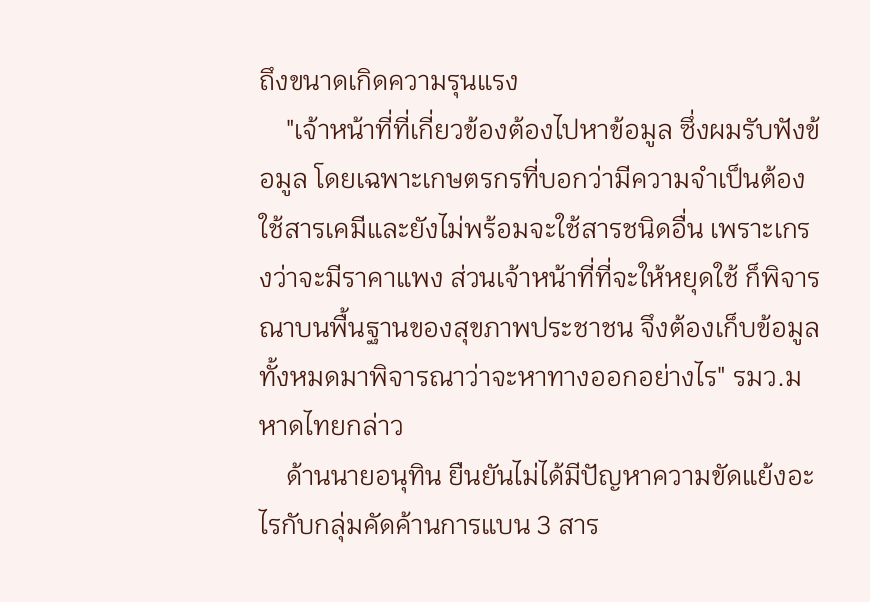ถึงขนาดเกิดความรุนแรง
    "เจ้าหน้าที่ที่เกี่ยวข้องต้องไปหาข้อมูล ซึ่งผมรับฟังข้อมูล โดยเฉพาะเกษตรกรที่บอกว่ามีความจำเป็นต้องใช้สารเคมีและยังไม่พร้อมจะใช้สารชนิดอื่น เพราะเกรงว่าจะมีราคาแพง ส่วนเจ้าหน้าที่ที่จะให้หยุดใช้ ก็พิจารณาบนพื้นฐานของสุขภาพประชาชน จึงต้องเก็บข้อมูลทั้งหมดมาพิจารณาว่าจะหาทางออกอย่างไร" รมว.มหาดไทยกล่าว
    ด้านนายอนุทิน ยืนยันไม่ได้มีปัญหาความขัดแย้งอะไรกับกลุ่มคัดค้านการแบน 3 สาร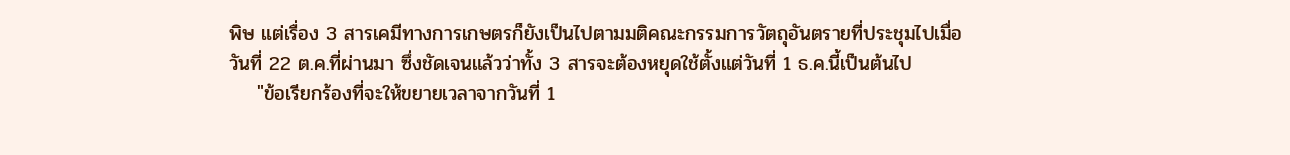พิษ แต่เรื่อง 3 สารเคมีทางการเกษตรก็ยังเป็นไปตามมติคณะกรรมการวัตถุอันตรายที่ประชุมไปเมื่อวันที่ 22 ต.ค.ที่ผ่านมา ซึ่งชัดเจนแล้วว่าทั้ง 3 สารจะต้องหยุดใช้ตั้งแต่วันที่ 1 ธ.ค.นี้เป็นต้นไป
    "ข้อเรียกร้องที่จะให้ขยายเวลาจากวันที่ 1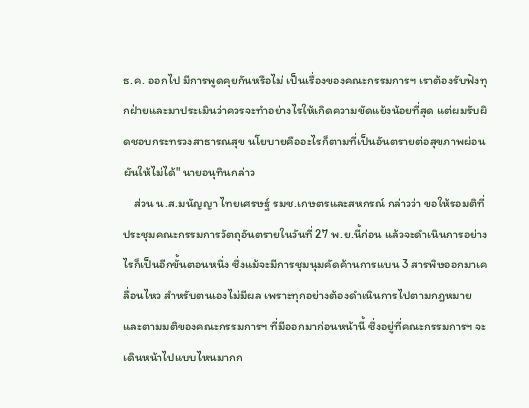ธ.ค. ออกไป มีการพูดคุยกันหรือไม่ เป็นเรื่องของคณะกรรมการฯ เราต้องรับฟังทุกฝ่ายและมาประเมินว่าควรจะทำอย่างไรให้เกิดความขัดแย้งน้อยที่สุด แต่ผมรับผิดชอบกระทรวงสาธารณสุข นโยบายคืออะไรก็ตามที่เป็นอันตรายต่อสุขภาพผ่อนผันให้ไม่ได้" นายอนุทินกล่าว
    ส่วน น.ส.มนัญญา ไทยเศรษฐ์ รมช.เกษตรและสหกรณ์ กล่าวว่า ขอให้รอมติที่ประชุมคณะกรรมการวัตถุอันตรายในวันที่ 27 พ.ย.นี้ก่อน แล้วจะดำเนินการอย่างไรก็เป็นอีกขั้นตอนหนึ่ง ซึ่งแม้จะมีการชุมนุมคัดค้านการแบน 3 สารพิษออกมาเคลื่อนไหว สำหรับตนเองไม่มีผล เพราะทุกอย่างต้องดำเนินการไปตามกฎหมาย และตามมติของคณะกรรมการฯ ที่มีออกมาก่อนหน้านี้ ซึ่งอยู่ที่คณะกรรมการฯ จะเดินหน้าไปแบบไหนมากก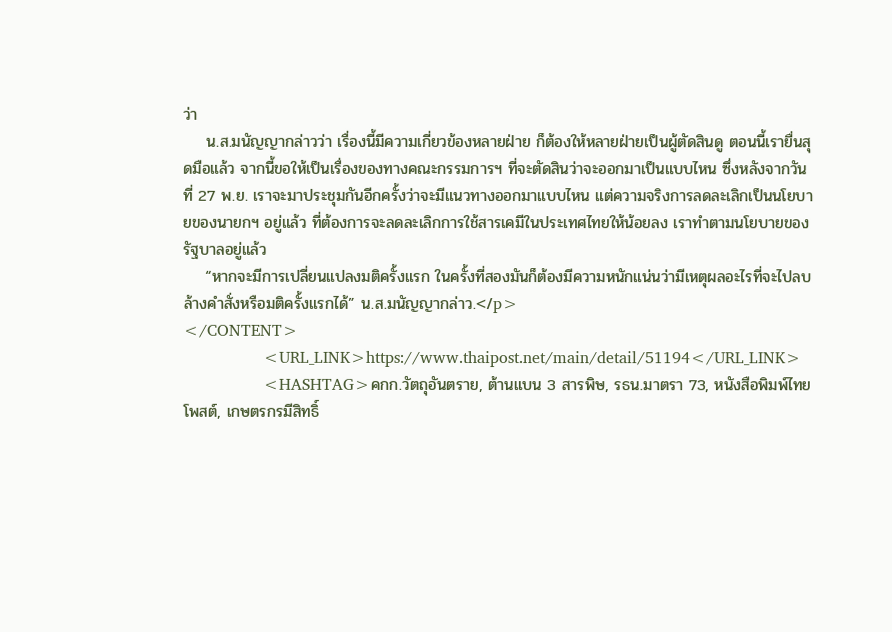ว่า
    น.ส.มนัญญากล่าวว่า เรื่องนี้มีความเกี่ยวข้องหลายฝ่าย ก็ต้องให้หลายฝ่ายเป็นผู้ตัดสินดู ตอนนี้เรายื่นสุดมือแล้ว จากนี้ขอให้เป็นเรื่องของทางคณะกรรมการฯ ที่จะตัดสินว่าจะออกมาเป็นแบบไหน ซึ่งหลังจากวันที่ 27 พ.ย. เราจะมาประชุมกันอีกครั้งว่าจะมีแนวทางออกมาแบบไหน แต่ความจริงการลดละเลิกเป็นนโยบายของนายกฯ อยู่แล้ว ที่ต้องการจะลดละเลิกการใช้สารเคมีในประเทศไทยให้น้อยลง เราทำตามนโยบายของรัฐบาลอยู่แล้ว
    “หากจะมีการเปลี่ยนแปลงมติครั้งแรก ในครั้งที่สองมันก็ต้องมีความหนักแน่นว่ามีเหตุผลอะไรที่จะไปลบล้างคำสั่งหรือมติครั้งแรกได้” น.ส.มนัญญากล่าว.</p>
</CONTENT>
                <URL_LINK>https://www.thaipost.net/main/detail/51194</URL_LINK>
                <HASHTAG>คกก.วัตถุอันตราย, ต้านแบน 3 สารพิษ, รธน.มาตรา 73, หนังสือพิมพ์ไทยโพสต์, เกษตรกรมีสิทธิ์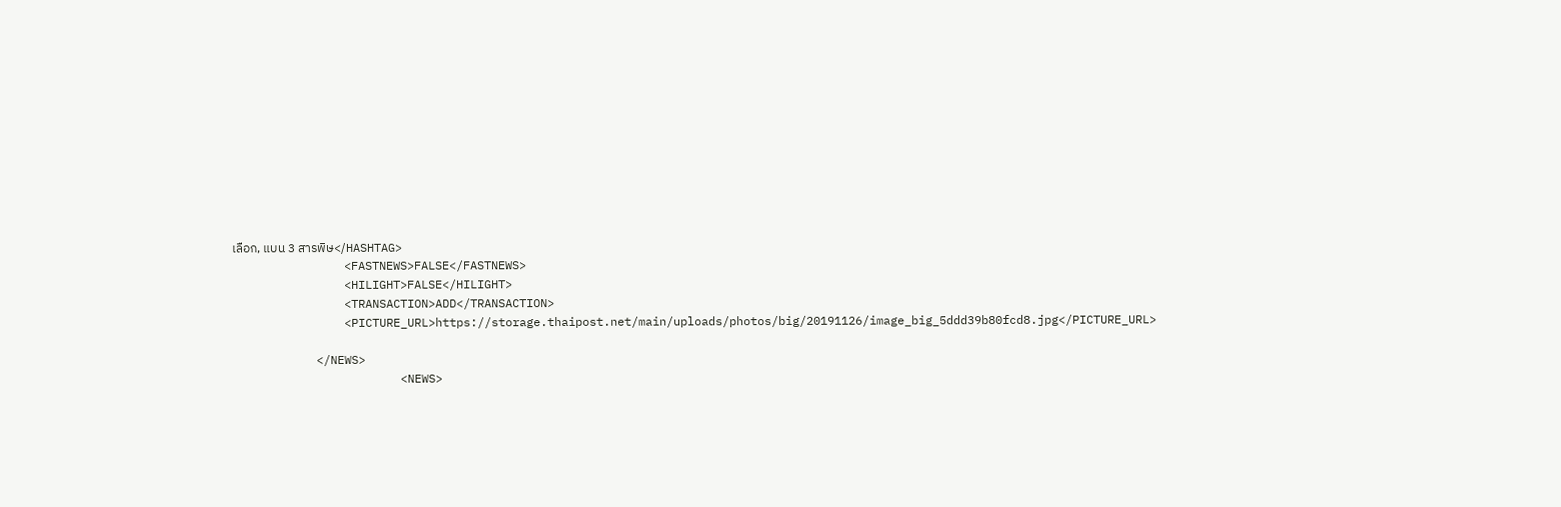เลือก, แบน 3 สารพิษ</HASHTAG>
                <FASTNEWS>FALSE</FASTNEWS>
                <HILIGHT>FALSE</HILIGHT>
                <TRANSACTION>ADD</TRANSACTION>
                <PICTURE_URL>https://storage.thaipost.net/main/uploads/photos/big/20191126/image_big_5ddd39b80fcd8.jpg</PICTURE_URL>

            </NEWS>
                        <NEWS>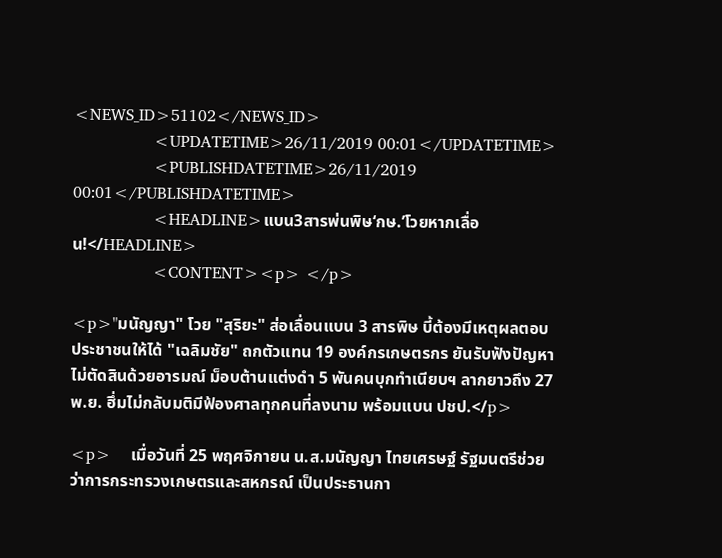<NEWS_ID>51102</NEWS_ID>
                <UPDATETIME>26/11/2019 00:01</UPDATETIME>
                <PUBLISHDATETIME>26/11/2019 00:01</PUBLISHDATETIME>
                <HEADLINE>แบน3สารพ่นพิษ‘กษ.’โวยหากเลื่อน!</HEADLINE>
                <CONTENT><p> </p>

<p>"มนัญญา" โวย "สุริยะ" ส่อเลื่อนแบน 3 สารพิษ บี้ต้องมีเหตุผลตอบประชาชนให้ได้ "เฉลิมชัย" ถกตัวแทน 19 องค์กรเกษตรกร ยันรับฟังปัญหาไม่ตัดสินด้วยอารมณ์ ม็อบต้านแต่งดำ 5 พันคนบุกทำเนียบฯ ลากยาวถึง 27 พ.ย. ฮึ่มไม่กลับมติมีฟ้องศาลทุกคนที่ลงนาม พร้อมแบน ปชป.</p>

<p>    เมื่อวันที่ 25 พฤศจิกายน น.ส.มนัญญา ไทยเศรษฐ์ รัฐมนตรีช่วยว่าการกระทรวงเกษตรและสหกรณ์ เป็นประธานกา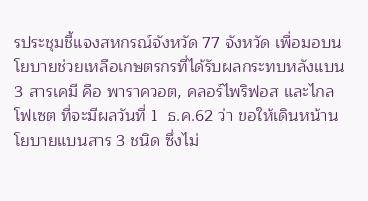รประชุมชี้แจงสหกรณ์จังหวัด 77 จังหวัด เพื่อมอบนโยบายช่วยเหลือเกษตรกรที่ได้รับผลกระทบหลังแบน 3 สารเคมี คือ พาราควอต, คลอร์ไพริฟอส และไกลโฟเซต ที่จะมีผลวันที่ 1  ธ.ค.62 ว่า ขอให้เดินหน้านโยบายแบนสาร 3 ชนิด ซึ่งไม่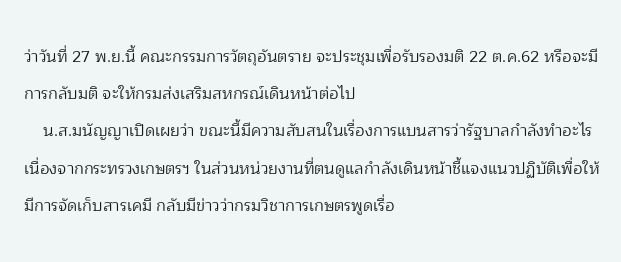ว่าวันที่ 27 พ.ย.นี้ คณะกรรมการวัตถุอันตราย จะประชุมเพื่อรับรองมติ 22 ต.ค.62 หรือจะมีการกลับมติ จะให้กรมส่งเสริมสหกรณ์เดินหน้าต่อไป
    น.ส.มนัญญาเปิดเผยว่า ขณะนี้มีความสับสนในเรื่องการแบนสารว่ารัฐบาลกำลังทำอะไร เนื่องจากกระทรวงเกษตรฯ ในส่วนหน่วยงานที่ตนดูแลกำลังเดินหน้าชี้แจงแนวปฏิบัติเพื่อให้มีการจัดเก็บสารเคมี กลับมีข่าวว่ากรมวิชาการเกษตรพูดเรื่อ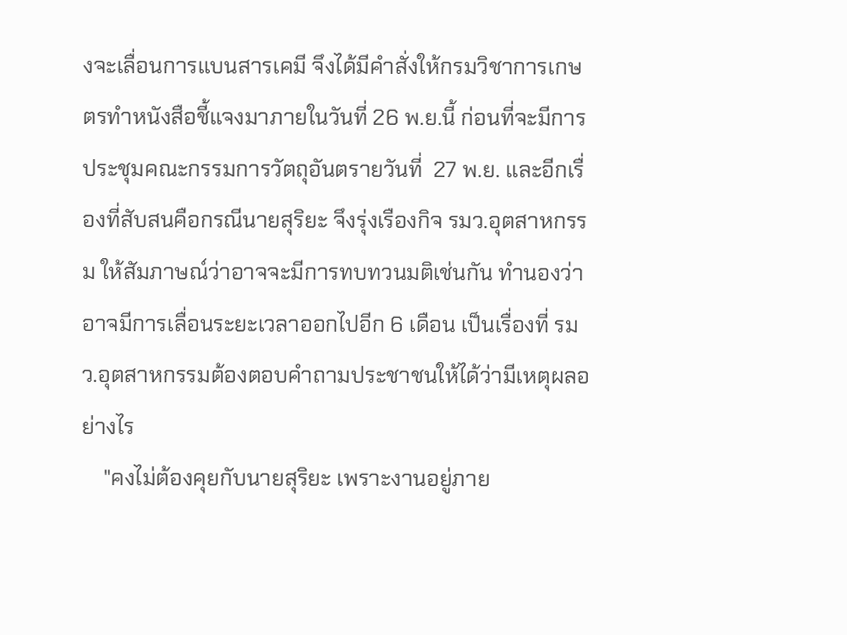งจะเลื่อนการแบนสารเคมี จึงได้มีคำสั่งให้กรมวิชาการเกษตรทำหนังสือชี้แจงมาภายในวันที่ 26 พ.ย.นี้ ก่อนที่จะมีการประชุมคณะกรรมการวัตถุอันตรายวันที่  27 พ.ย. และอีกเรื่องที่สับสนคือกรณีนายสุริยะ จึงรุ่งเรืองกิจ รมว.อุตสาหกรรม ให้สัมภาษณ์ว่าอาจจะมีการทบทวนมติเช่นกัน ทำนองว่าอาจมีการเลื่อนระยะเวลาออกไปอีก 6 เดือน เป็นเรื่องที่ รมว.อุตสาหกรรมต้องตอบคำถามประชาชนให้ได้ว่ามีเหตุผลอย่างไร
    "คงไม่ต้องคุยกับนายสุริยะ เพราะงานอยู่ภาย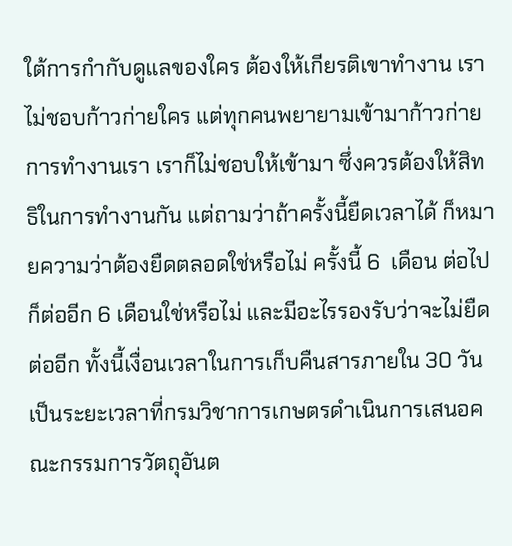ใต้การกำกับดูแลของใคร ต้องให้เกียรติเขาทำงาน เราไม่ชอบก้าวก่ายใคร แต่ทุกคนพยายามเข้ามาก้าวก่ายการทำงานเรา เราก็ไม่ชอบให้เข้ามา ซึ่งควรต้องให้สิทธิในการทำงานกัน แต่ถามว่าถ้าครั้งนี้ยืดเวลาได้ ก็หมายความว่าต้องยืดตลอดใช่หรือไม่ ครั้งนี้ 6  เดือน ต่อไปก็ต่ออีก 6 เดือนใช่หรือไม่ และมีอะไรรองรับว่าจะไม่ยืดต่ออีก ทั้งนี้เงื่อนเวลาในการเก็บคืนสารภายใน 30 วัน เป็นระยะเวลาที่กรมวิชาการเกษตรดำเนินการเสนอคณะกรรมการวัตถุอันต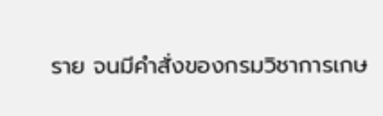ราย จนมีคำสั่งของกรมวิชาการเกษ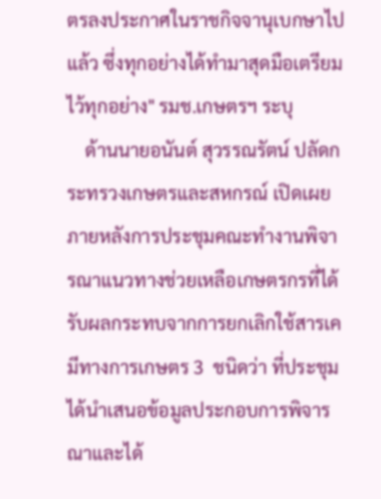ตรลงประกาศในราชกิจจานุเบกษาไปแล้ว ซึ่งทุกอย่างได้ทำมาสุดมือเตรียมไว้ทุกอย่าง" รมช.เกษตรฯ ระบุ
    ด้านนายอนันต์ สุวรรณรัตน์ ปลัดกระทรวงเกษตรและสหกรณ์ เปิดเผยภายหลังการประชุมคณะทำงานพิจารณาแนวทางช่วยเหลือเกษตรกรที่ได้รับผลกระทบจากการยกเลิกใช้สารเคมีทางการเกษตร 3  ชนิดว่า ที่ประชุมได้นำเสนอข้อมูลประกอบการพิจารณาและได้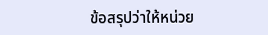ข้อสรุปว่าให้หน่วย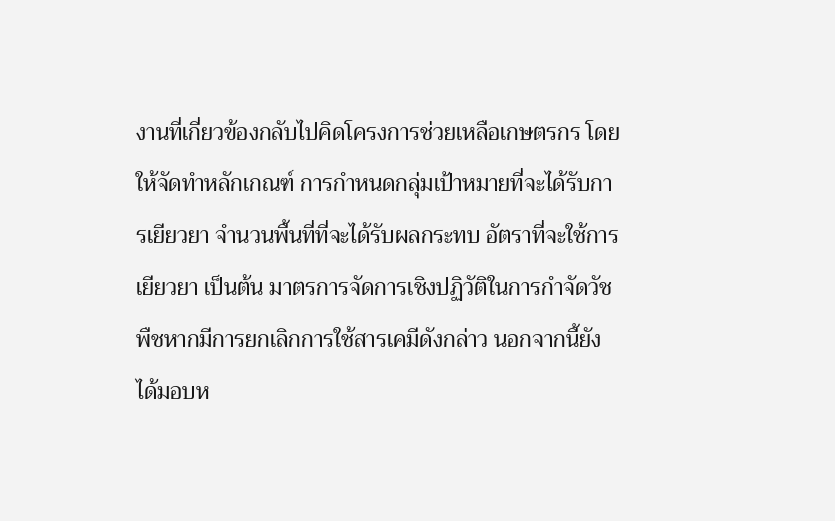งานที่เกี่ยวข้องกลับไปคิดโครงการช่วยเหลือเกษตรกร โดยให้จัดทำหลักเกณฑ์ การกำหนดกลุ่มเป้าหมายที่จะได้รับการเยียวยา จำนวนพื้นที่ที่จะได้รับผลกระทบ อัตราที่จะใช้การเยียวยา เป็นต้น มาตรการจัดการเชิงปฏิวัติในการกำจัดวัชพืชหากมีการยกเลิกการใช้สารเคมีดังกล่าว นอกจากนี้ยังได้มอบห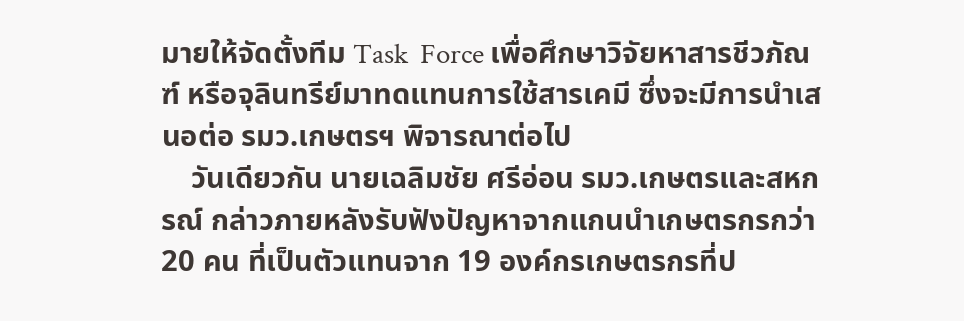มายให้จัดตั้งทีม Task  Force เพื่อศึกษาวิจัยหาสารชีวภัณฑ์ หรือจุลินทรีย์มาทดแทนการใช้สารเคมี ซึ่งจะมีการนำเสนอต่อ รมว.เกษตรฯ พิจารณาต่อไป
    วันเดียวกัน นายเฉลิมชัย ศรีอ่อน รมว.เกษตรและสหกรณ์ กล่าวภายหลังรับฟังปัญหาจากแกนนำเกษตรกรกว่า 20 คน ที่เป็นตัวแทนจาก 19 องค์กรเกษตรกรที่ป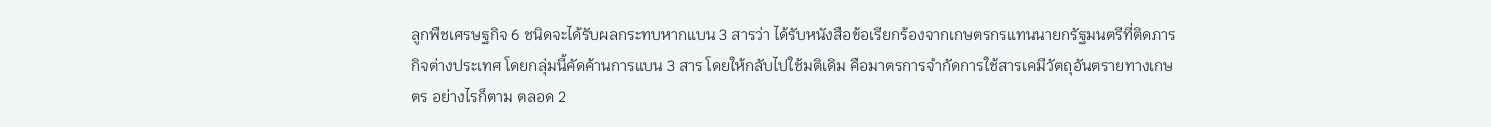ลูกพืชเศรษฐกิจ 6 ชนิดจะได้รับผลกระทบหากแบน 3 สารว่า ได้รับหนังสือข้อเรียกร้องจากเกษตรกรแทนนายกรัฐมนตรีที่ติดภารกิจต่างประเทศ โดยกลุ่มนี้คัดค้านการแบน 3 สาร โดยให้กลับไปใช้มติเดิม คือมาตรการจำกัดการใช้สารเคมีวัตถุอันตรายทางเกษตร อย่างไรก็ตาม ตลอด 2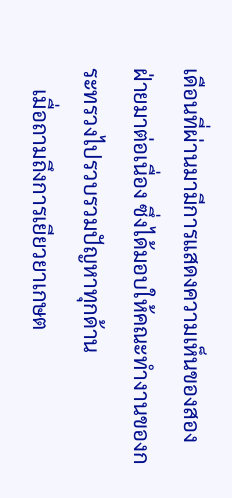เดือนที่ผ่านมามีการแสดงความเห็นของสองฝ่ายมาต่อเนื่อง ซึ่งได้มอบให้คณะทำงานของกระทรวงไปรวบรวมปัญหาทุกด้าน
    เมื่อถามถึงการเยียวยาเกษต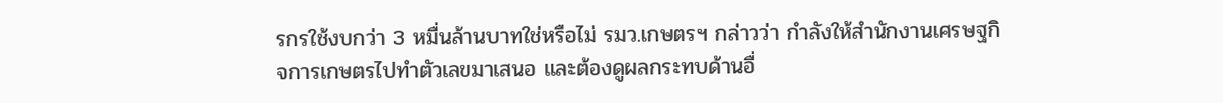รกรใช้งบกว่า 3 หมื่นล้านบาทใช่หรือไม่ รมว.เกษตรฯ กล่าวว่า กำลังให้สำนักงานเศรษฐกิจการเกษตรไปทำตัวเลขมาเสนอ และต้องดูผลกระทบด้านอื่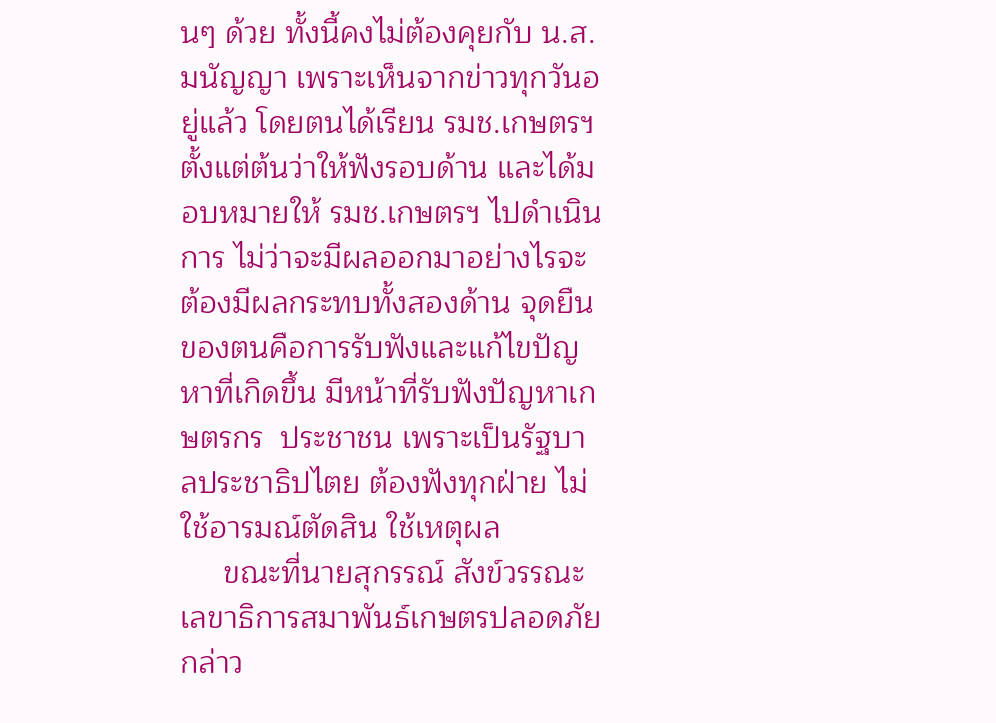นๆ ด้วย ทั้งนี้คงไม่ต้องคุยกับ น.ส.มนัญญา เพราะเห็นจากข่าวทุกวันอยู่แล้ว โดยตนได้เรียน รมช.เกษตรฯ ตั้งแต่ต้นว่าให้ฟังรอบด้าน และได้มอบหมายให้ รมช.เกษตรฯ ไปดำเนินการ ไม่ว่าจะมีผลออกมาอย่างไรจะต้องมีผลกระทบทั้งสองด้าน จุดยืนของตนคือการรับฟังและแก้ไขปัญหาที่เกิดขึ้น มีหน้าที่รับฟังปัญหาเกษตรกร  ประชาชน เพราะเป็นรัฐบาลประชาธิปไตย ต้องฟังทุกฝ่าย ไม่ใช้อารมณ์ตัดสิน ใช้เหตุผล
     ขณะที่นายสุกรรณ์ สังข์วรรณะ เลขาธิการสมาพันธ์เกษตรปลอดภัย กล่าว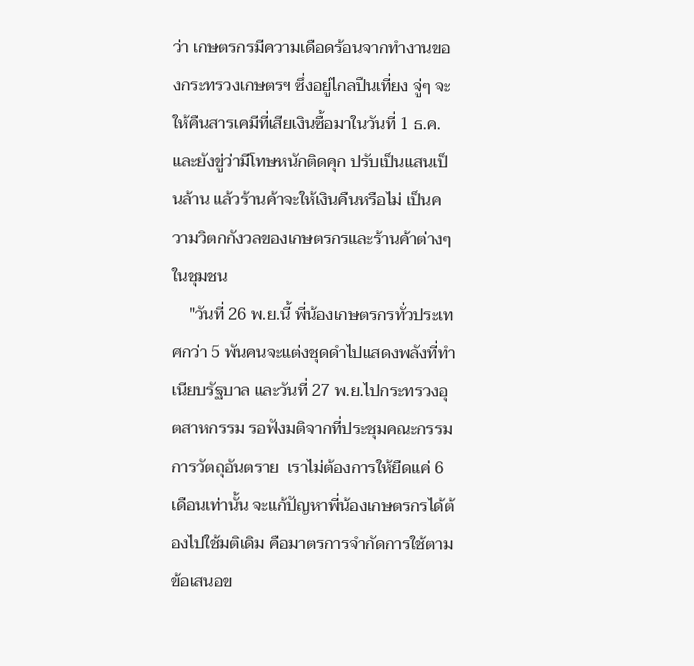ว่า เกษตรกรมีความเดือดร้อนจากทำงานของกระทรวงเกษตรฯ ซึ่งอยู่ไกลปืนเที่ยง จู่ๆ จะให้คืนสารเคมีที่เสียเงินซื้อมาในวันที่ 1 ธ.ค. และยังขู่ว่ามีโทษหนักติดคุก ปรับเป็นแสนเป็นล้าน แล้วร้านค้าจะให้เงินคืนหรือไม่ เป็นความวิตกกังวลของเกษตรกรและร้านค้าต่างๆ ในชุมชน
    "วันที่ 26 พ.ย.นี้ พี่น้องเกษตรกรทั่วประเทศกว่า 5 พันคนจะแต่งชุดดำไปแสดงพลังที่ทำเนียบรัฐบาล และวันที่ 27 พ.ย.ไปกระทรวงอุตสาหกรรม รอฟังมติจากที่ประชุมคณะกรรมการวัตถุอันตราย  เราไม่ต้องการให้ยืดแค่ 6 เดือนเท่านั้น จะแก้ปัญหาพี่น้องเกษตรกรได้ต้องไปใช้มติเดิม คือมาตรการจำกัดการใช้ตามข้อเสนอข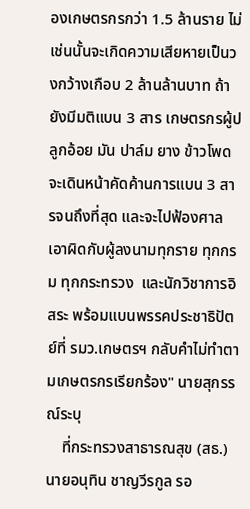องเกษตรกรกว่า 1.5 ล้านราย ไม่เช่นนั้นจะเกิดความเสียหายเป็นวงกว้างเกือบ 2 ล้านล้านบาท ถ้ายังมีมติแบน 3 สาร เกษตรกรผู้ปลูกอ้อย มัน ปาล์ม ยาง ข้าวโพด จะเดินหน้าคัดค้านการแบน 3 สารจนถึงที่สุด และจะไปฟ้องศาลเอาผิดกับผู้ลงนามทุกราย ทุกกรม ทุกกระทรวง  และนักวิชาการอิสระ พร้อมแบนพรรคประชาธิปัตย์ที่ รมว.เกษตรฯ กลับคำไม่ทำตามเกษตรกรเรียกร้อง" นายสุกรรณ์ระบุ
    ที่กระทรวงสาธารณสุข (สธ.) นายอนุทิน ชาญวีรกูล รอ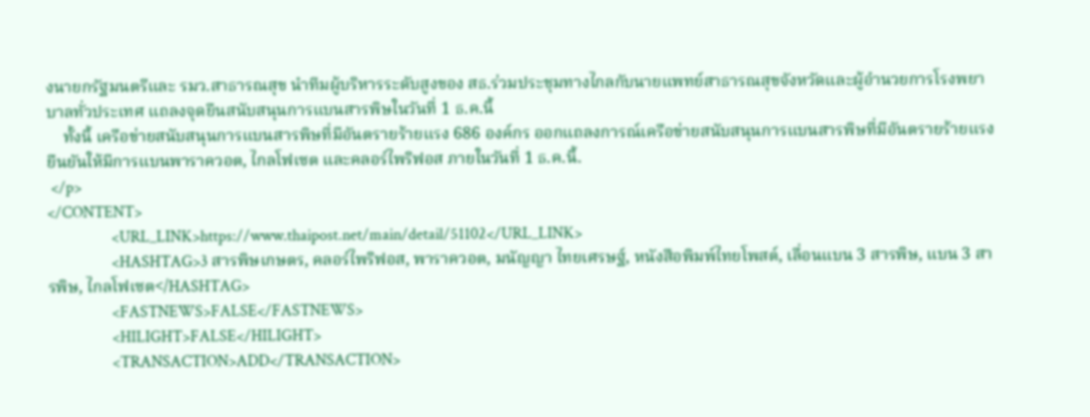งนายกรัฐมนตรีและ รมว.สาธารณสุข นำทีมผู้บริหารระดับสูงของ สธ.ร่วมประชุมทางไกลกับนายแพทย์สาธารณสุขจังหวัดและผู้อำนวยการโรงพยาบาลทั่วประเทศ แถลงจุดยืนสนับสนุนการแบนสารพิษในวันที่ 1 ธ.ค.นี้
    ทั้งนี้ เครือข่ายสนับสนุนการแบนสารพิษที่มีอันตรายร้ายแรง 686 องค์กร ออกแถลงการณ์เครือข่ายสนับสนุนการแบนสารพิษที่มีอันตรายร้ายแรง ยืนยันให้มีการแบนพาราควอต, ไกลโฟเซต และคลอร์ไพริฟอส ภายในวันที่ 1 ธ.ค.นี้.
 </p>
</CONTENT>
                <URL_LINK>https://www.thaipost.net/main/detail/51102</URL_LINK>
                <HASHTAG>3 สารพิษเกษตร, คลอร์ไพริฟอส, พาราควอต, มนัญญา ไทยเศรษฐ์, หนังสือพิมพ์ไทยโพสต์, เลื่อนแบน 3 สารพิษ, แบน 3 สารพิษ, ไกลโฟเซต</HASHTAG>
                <FASTNEWS>FALSE</FASTNEWS>
                <HILIGHT>FALSE</HILIGHT>
                <TRANSACTION>ADD</TRANSACTION>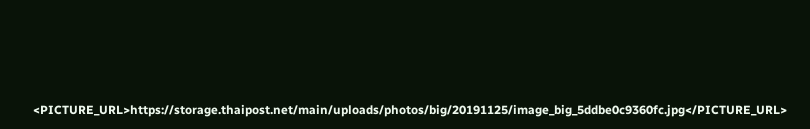<PICTURE_URL>https://storage.thaipost.net/main/uploads/photos/big/20191125/image_big_5ddbe0c9360fc.jpg</PICTURE_URL>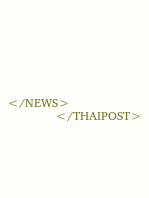</NEWS>
            </THAIPOST>